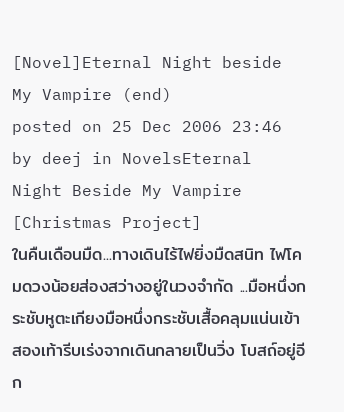[Novel]Eternal Night beside My Vampire (end)
posted on 25 Dec 2006 23:46 by deej in NovelsEternal Night Beside My Vampire [Christmas Project]
ในคืนเดือนมืด...ทางเดินไร้ไฟยิ่งมืดสนิท ไฟโคมดวงน้อยส่องสว่างอยู่ในวงจำกัด ...มือหนึ่งกระชับหูตะเกียงมือหนึ่งกระชับเสื้อคลุมแน่นเข้า สองเท้ารีบเร่งจากเดินกลายเป็นวิ่ง โบสถ์อยู่อีก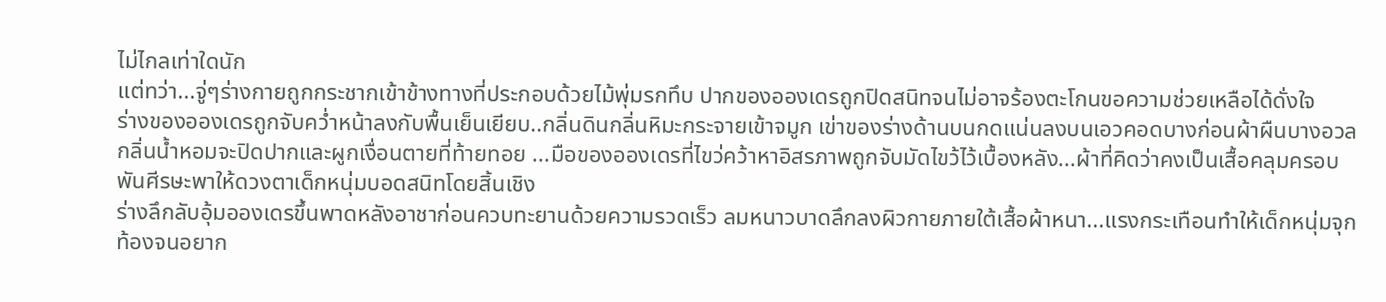ไม่ไกลเท่าใดนัก
แต่ทว่า...จู่ๆร่างกายถูกกระชากเข้าข้างทางที่ประกอบด้วยไม้พุ่มรกทึบ ปากของอองเดรถูกปิดสนิทจนไม่อาจร้องตะโกนขอความช่วยเหลือได้ดั่งใจ
ร่างของอองเดรถูกจับคว่ำหน้าลงกับพื้นเย็นเยียบ..กลิ่นดินกลิ่นหิมะกระจายเข้าจมูก เข่าของร่างด้านบนกดแน่นลงบนเอวคอดบางก่อนผ้าผืนบางอวลกลิ่นน้ำหอมจะปิดปากและผูกเงื่อนตายที่ท้ายทอย ...มือของอองเดรที่ไขว่คว้าหาอิสรภาพถูกจับมัดไขว้ไว้เบื้องหลัง...ผ้าที่คิดว่าคงเป็นเสื้อคลุมครอบพันศีรษะพาให้ดวงตาเด็กหนุ่มบอดสนิทโดยสิ้นเชิง
ร่างลึกลับอุ้มอองเดรขึ้นพาดหลังอาชาก่อนควบทะยานด้วยความรวดเร็ว ลมหนาวบาดลึกลงผิวกายภายใต้เสื้อผ้าหนา...แรงกระเทือนทำให้เด็กหนุ่มจุกท้องจนอยาก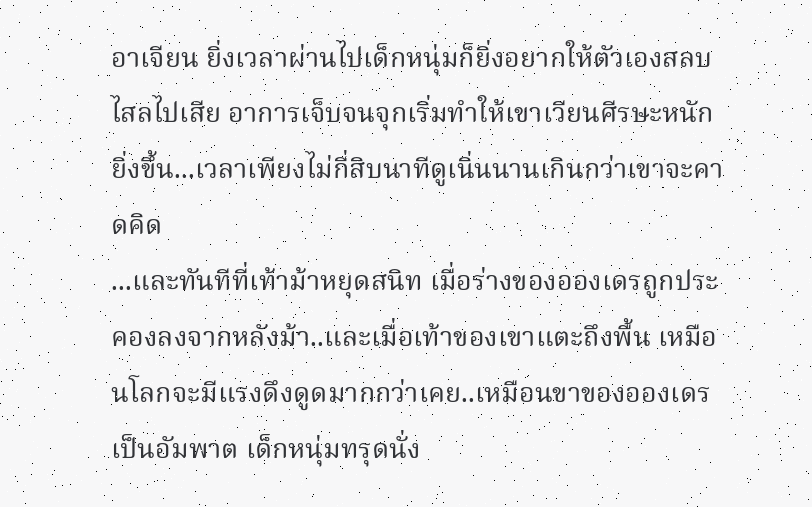อาเจียน ยิ่งเวลาผ่านไปเด็กหนุ่มก็ยิ่งอยากให้ตัวเองสลบไสลไปเสีย อาการเจ็บจนจุกเริ่มทำให้เขาเวียนศีรษะหนักยิ่งขึ้น...เวลาเพียงไม่กี่สิบนาทีดูเนิ่นนานเกินกว่าเขาจะคาดคิด
...และทันทีที่เท้าม้าหยุดสนิท เมื่อร่างของอองเดรถูกประคองลงจากหลังม้า..และเมื่อเท้าของเขาแตะถึงพื้น เหมือนโลกจะมีแรงดึงดูดมากกว่าเคย..เหมือนขาของอองเดรเป็นอัมพาต เด็กหนุ่มทรุดนั่ง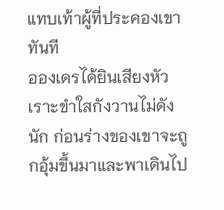แทบเท้าผู้ที่ประคองเขาทันที
อองเดรได้ยินเสียงหัวเราะขำใสกังวานไม่ดังนัก ก่อนร่างของเขาจะถูกอุ้มขึ้นมาและพาเดินไป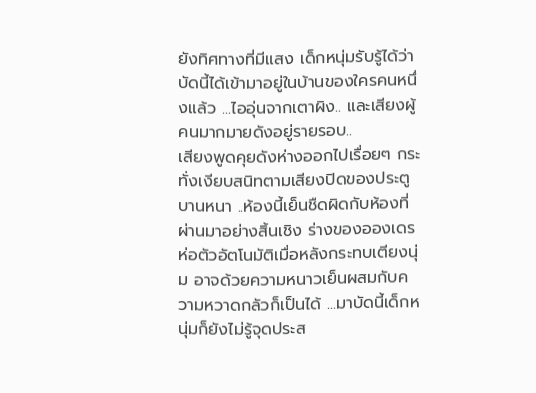ยังทิศทางที่มีแสง เด็กหนุ่มรับรู้ได้ว่าบัดนี้ได้เข้ามาอยู่ในบ้านของใครคนหนึ่งแล้ว ...ไออุ่นจากเตาผิง.. และเสียงผู้คนมากมายดังอยู่รายรอบ..
เสียงพูดคุยดังห่างออกไปเรื่อยๆ กระทั่งเงียบสนิทตามเสียงปิดของประตูบานหนา ..ห้องนี้เย็นชืดผิดกับห้องที่ผ่านมาอย่างสิ้นเชิง ร่างของอองเดรห่อตัวอัตโนมัติเมื่อหลังกระทบเตียงนุ่ม อาจด้วยความหนาวเย็นผสมกับความหวาดกลัวก็เป็นได้ ...มาบัดนี้เด็กหนุ่มก็ยังไม่รู้จุดประส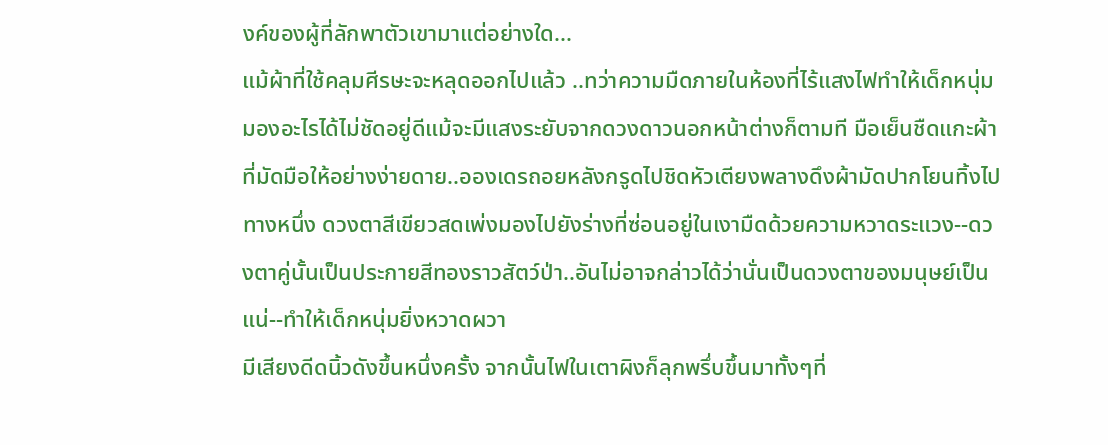งค์ของผู้ที่ลักพาตัวเขามาแต่อย่างใด...
แม้ผ้าที่ใช้คลุมศีรษะจะหลุดออกไปแล้ว ..ทว่าความมืดภายในห้องที่ไร้แสงไฟทำให้เด็กหนุ่มมองอะไรได้ไม่ชัดอยู่ดีแม้จะมีแสงระยับจากดวงดาวนอกหน้าต่างก็ตามที มือเย็นชืดแกะผ้าที่มัดมือให้อย่างง่ายดาย..อองเดรถอยหลังกรูดไปชิดหัวเตียงพลางดึงผ้ามัดปากโยนทิ้งไปทางหนึ่ง ดวงตาสีเขียวสดเพ่งมองไปยังร่างที่ซ่อนอยู่ในเงามืดด้วยความหวาดระแวง--ดวงตาคู่นั้นเป็นประกายสีทองราวสัตว์ป่า..อันไม่อาจกล่าวได้ว่านั่นเป็นดวงตาของมนุษย์เป็นแน่--ทำให้เด็กหนุ่มยิ่งหวาดผวา
มีเสียงดีดนิ้วดังขึ้นหนึ่งครั้ง จากนั้นไฟในเตาผิงก็ลุกพรึ่บขึ้นมาทั้งๆที่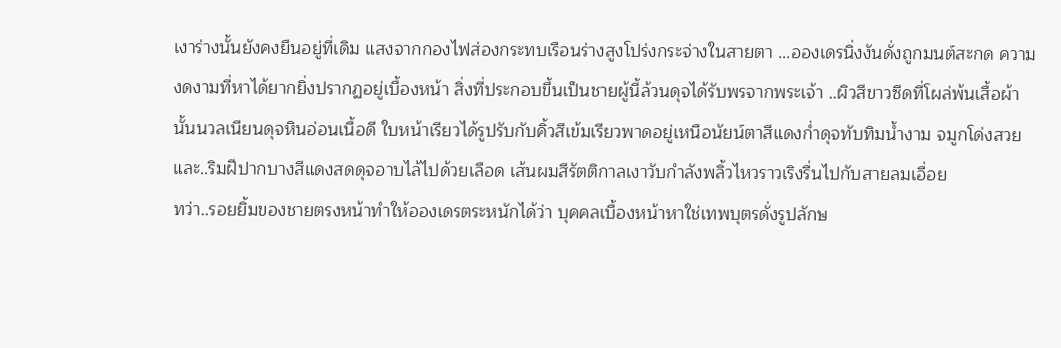เงาร่างนั้นยังคงยืนอยู่ที่เดิม แสงจากกองไฟส่องกระทบเรือนร่างสูงโปร่งกระจ่างในสายตา ...อองเดรนิ่งงันดั่งถูกมนต์สะกด ความงดงามที่หาได้ยากยิ่งปรากฏอยู่เบื้องหน้า สิ่งที่ประกอบขึ้นเป็นชายผู้นี้ล้วนดุจได้รับพรจากพระเจ้า ..ผิวสีขาวซีดที่โผล่พ้นเสื้อผ้านั้นนวลเนียนดุจหินอ่อนเนื้อดี ใบหน้าเรียวได้รูปรับกับคิ้วสีเข้มเรียวพาดอยู่เหนือนัยน์ตาสีแดงก่ำดุจทับทิมน้ำงาม จมูกโด่งสวย และ..ริมฝีปากบางสีแดงสดดุจอาบไล้ไปด้วยเลือด เส้นผมสีรัตติกาลเงาวับกำลังพลิ้วไหวราวเริงรื่นไปกับสายลมเอื่อย
ทว่า..รอยยิ้มของชายตรงหน้าทำให้อองเดรตระหนักได้ว่า บุคคลเบื้องหน้าหาใช่เทพบุตรดั่งรูปลักษ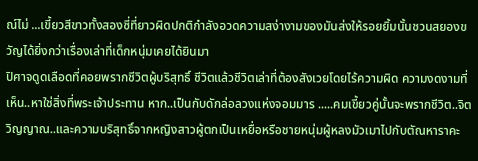ณ์ไม่ ...เขี้ยวสีขาวทั้งสองซี่ที่ยาวผิดปกติกำลังอวดความสง่างามของมันส่งให้รอยยิ้มนั้นชวนสยองขวัญได้ยิ่งกว่าเรื่องเล่าที่เด็กหนุ่มเคยได้ยินมา
ปิศาจดูดเลือดที่คอยพรากชีวิตผู้บริสุทธิ์ ชีวิตแล้วชีวิตเล่าที่ต้องสังเวยโดยไร้ความผิด ความงดงามที่เห็น..หาใช่สิ่งที่พระเจ้าประทาน หาก..เป็นกับดักล่อลวงแห่งจอมมาร .....คมเขี้ยวคู่นั้นจะพรากชีวิต..จิตวิญญาณ..และความบริสุทธิ์จากหญิงสาวผู้ตกเป็นเหยื่อหรือชายหนุ่มผู้หลงมัวเมาไปกับตัณหาราคะ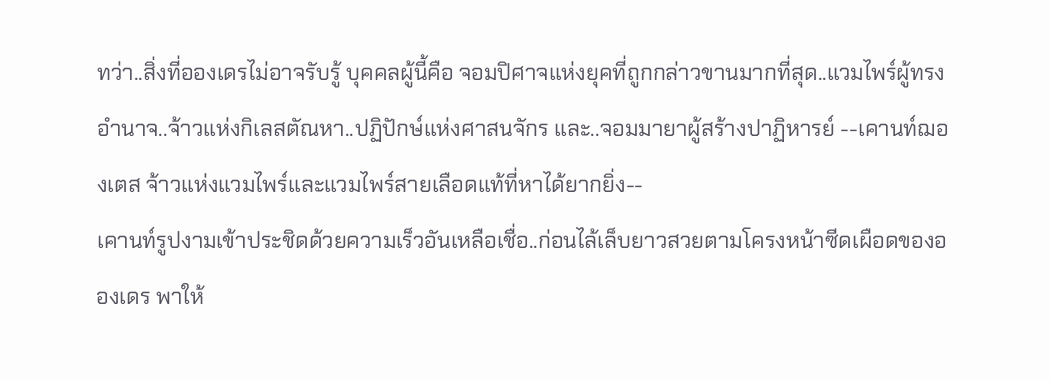ทว่า..สิ่งที่อองเดรไม่อาจรับรู้ บุคคลผู้นี้คือ จอมปิศาจแห่งยุคที่ถูกกล่าวขานมากที่สุด..แวมไพร์ผู้ทรงอำนาจ..จ้าวแห่งกิเลสตัณหา..ปฏิปักษ์แห่งศาสนจักร และ..จอมมายาผู้สร้างปาฏิหารย์ --เคานท์ฌองเตส จ้าวแห่งแวมไพร์และแวมไพร์สายเลือดแท้ที่หาได้ยากยิ่ง--
เคานท์รูปงามเข้าประชิดด้วยความเร็วอันเหลือเชื่อ..ก่อนไล้เล็บยาวสวยตามโครงหน้าซีดเผือดของอองเดร พาให้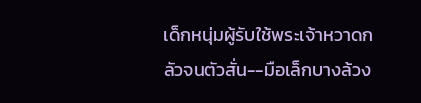เด็กหนุ่มผู้รับใช้พระเจ้าหวาดกลัวจนตัวสั่น--มือเล็กบางล้วง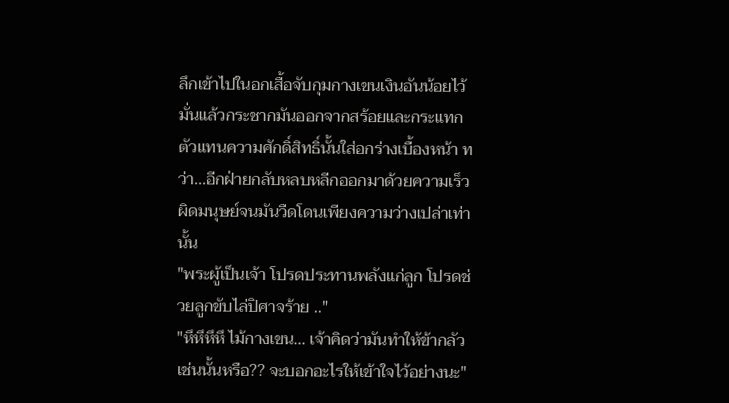ลึกเข้าไปในอกเสื้อจับกุมกางเขนเงินอันน้อยไว้มั่นแล้วกระชากมันออกจากสร้อยและกระแทกตัวแทนความศักดิ์สิทธิ์นั้นใส่อกร่างเบื้องหน้า ทว่า...อีกฝ่ายกลับหลบหลีกออกมาด้วยความเร็วผิดมนุษย์จนมันวืดโดนเพียงความว่างเปล่าเท่านั้น
"พระผู้เป็นเจ้า โปรดประทานพลังแก่ลูก โปรดช่วยลูกขับไล่ปิศาจร้าย .."
"หึหึหึหึ ไม้กางเขน... เจ้าคิดว่ามันทำให้ข้ากลัวเช่นนั้นหรือ?? จะบอกอะไรให้เข้าใจไว้อย่างนะ"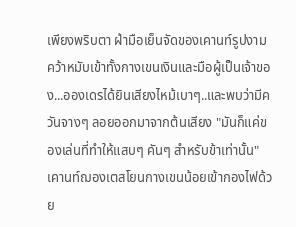เพียงพริบตา ฝ่ามือเย็นจัดของเคานท์รูปงามคว้าหมับเข้าทั้งกางเขนเงินและมือผู้เป็นเจ้าของ...อองเดรได้ยินเสียงไหม้เบาๆ..และพบว่ามีควันจางๆ ลอยออกมาจากต้นเสียง "มันก็แค่ของเล่นที่ทำให้แสบๆ คันๆ สำหรับข้าเท่านั้น" เคานท์ฌองเตสโยนกางเขนน้อยเข้ากองไฟด้วย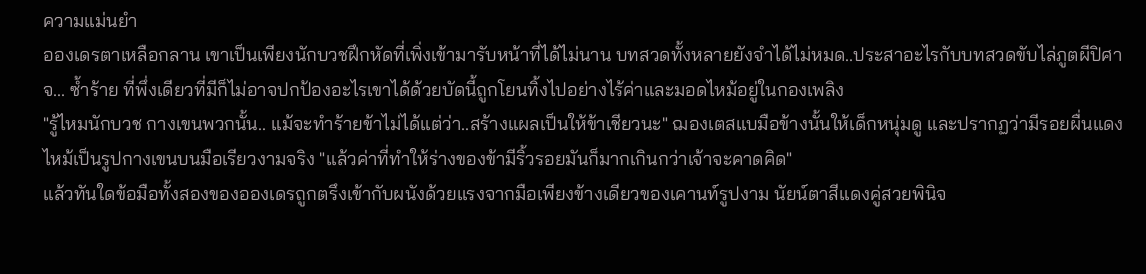ความแม่นยำ
อองเดรตาเหลือกลาน เขาเป็นเพียงนักบวชฝึกหัดที่เพิ่งเข้ามารับหน้าที่ได้ไม่นาน บทสวดทั้งหลายยังจำได้ไม่หมด..ประสาอะไรกับบทสวดขับไล่ภูตผีปิศาจ... ซ้ำร้าย ที่พึ่งเดียวที่มีก็ไม่อาจปกป้องอะไรเขาได้ด้วยบัดนี้ถูกโยนทิ้งไปอย่างไร้ค่าและมอดไหม้อยู่ในกองเพลิง
"รู้ไหมนักบวช กางเขนพวกนั้น.. แม้จะทำร้ายข้าไม่ได้แต่ว่า..สร้างแผลเป็นให้ข้าเชียวนะ" ฌองเตสแบมือข้างนั้นให้เด็กหนุ่มดู และปรากฏว่ามีรอยผื่นแดงไหม้เป็นรูปกางเขนบนมือเรียวงามจริง "แล้วค่าที่ทำให้ร่างของข้ามีริ้วรอยมันก็มากเกินกว่าเจ้าจะคาดคิด"
แล้วทันใดข้อมือทั้งสองของอองเดรถูกตรึงเข้ากับผนังด้วยแรงจากมือเพียงข้างเดียวของเคานท์รูปงาม นัยน์ตาสีแดงคู่สวยพินิจ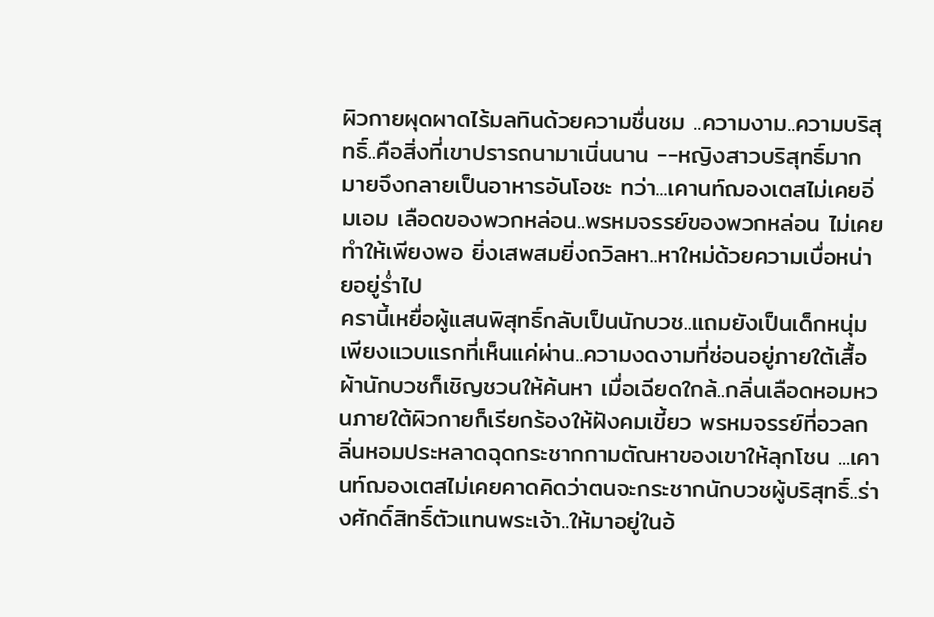ผิวกายผุดผาดไร้มลทินด้วยความชื่นชม ..ความงาม..ความบริสุทธิ์..คือสิ่งที่เขาปรารถนามาเนิ่นนาน --หญิงสาวบริสุทธิ์มากมายจึงกลายเป็นอาหารอันโอชะ ทว่า...เคานท์ฌองเตสไม่เคยอิ่มเอม เลือดของพวกหล่อน..พรหมจรรย์ของพวกหล่อน ไม่เคยทำให้เพียงพอ ยิ่งเสพสมยิ่งถวิลหา..หาใหม่ด้วยความเบื่อหน่ายอยู่ร่ำไป
ครานี้เหยื่อผู้แสนพิสุทธิ์กลับเป็นนักบวช..แถมยังเป็นเด็กหนุ่ม เพียงแวบแรกที่เห็นแค่ผ่าน..ความงดงามที่ซ่อนอยู่ภายใต้เสื้อผ้านักบวชก็เชิญชวนให้ค้นหา เมื่อเฉียดใกล้..กลิ่นเลือดหอมหวนภายใต้ผิวกายก็เรียกร้องให้ฝังคมเขี้ยว พรหมจรรย์ที่อวลกลิ่นหอมประหลาดฉุดกระชากกามตัณหาของเขาให้ลุกโชน ...เคานท์ฌองเตสไม่เคยคาดคิดว่าตนจะกระชากนักบวชผู้บริสุทธิ์..ร่างศักดิ์สิทธิ์ตัวแทนพระเจ้า..ให้มาอยู่ในอ้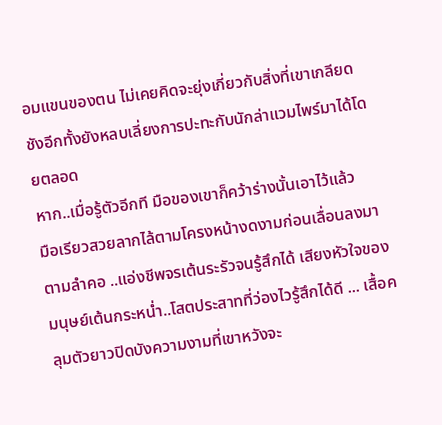อมแขนของตน ไม่เคยคิดจะยุ่งเกี่ยวกับสิ่งที่เขาเกลียดชังอีกทั้งยังหลบเลี่ยงการปะทะกับนักล่าแวมไพร์มาได้โดยตลอด
หาก..เมื่อรู้ตัวอีกที มือของเขาก็คว้าร่างนั้นเอาไว้แล้ว
มือเรียวสวยลากไล้ตามโครงหน้างดงามก่อนเลื่อนลงมาตามลำคอ ..แอ่งชีพจรเต้นระรัวจนรู้สึกได้ เสียงหัวใจของมนุษย์เต้นกระหน่ำ..โสตประสาทที่ว่องไวรู้สึกได้ดี ... เสื้อคลุมตัวยาวปิดบังความงามที่เขาหวังจะ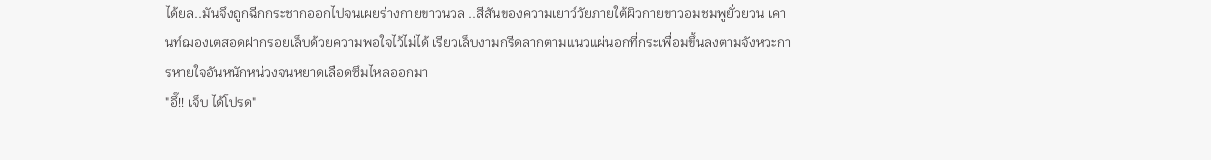ได้ยล..มันจึงถูกฉีกกระชากออกไปจนเผยร่างกายขาวนวล ..สีสันของความเยาว์วัยภายใต้ผิวกายขาวอมชมพูยั่วยวน เคานท์ฌองเตสอดฝากรอยเล็บด้วยความพอใจไว้ไม่ได้ เรียวเล็บงามกรีดลากตามแนวแผ่นอกที่กระเพื่อมขึ้นลงตามจังหวะการหายใจอันหนักหน่วงจนหยาดเลือดซึมไหลออกมา
"อึ๊!! เจ็บ ได้โปรด"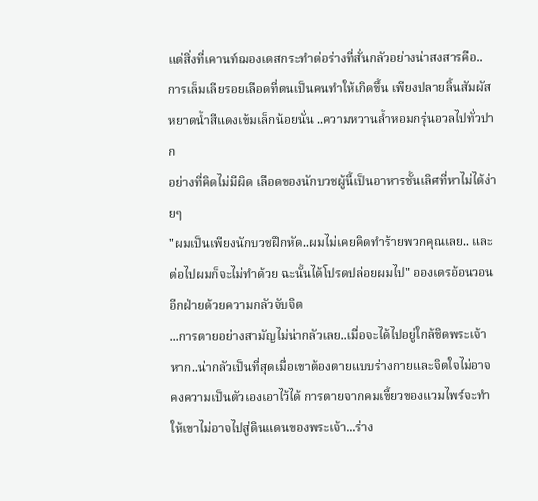แต่สิ่งที่เคานท์ฌองเตสกระทำต่อร่างที่สั่นกลัวอย่างน่าสงสารคือ..การเล็มเลียรอยเลือดที่ตนเป็นคนทำให้เกิดขึ้น เพียงปลายลิ้นสัมผัสหยาดน้ำสีแดงเข้มเล็กน้อยนั่น ..ความหวานล้ำหอมกรุ่นอวลไปทั่วปาก
อย่างที่คิดไม่มีผิด เลือดของนักบวชผู้นี้เป็นอาหารชั้นเลิศที่หาไม่ได้ง่ายๆ
"ผมเป็นเพียงนักบวชฝึกหัด..ผมไม่เคยคิดทำร้ายพวกคุณเลย.. และต่อไปผมก็จะไม่ทำด้วย ฉะนั้นได้โปรดปล่อยผมไป" อองเดรอ้อนวอนอีกฝ่ายด้วยความกลัวจับจิต
...การตายอย่างสามัญไม่น่ากลัวเลย..เมื่อจะได้ไปอยู่ใกล้ชิดพระเจ้า หาก..น่ากลัวเป็นที่สุดเมื่อเขาต้องตายแบบร่างกายและจิตใจไม่อาจคงความเป็นตัวเองเอาไว้ได้ การตายจากคมเขี้ยวของแวมไพร์จะทำให้เขาไม่อาจไปสู่ดินแดนของพระเจ้า...ร่าง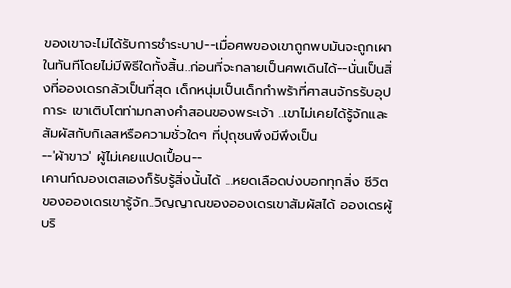ของเขาจะไม่ได้รับการชำระบาป--เมื่อศพของเขาถูกพบมันจะถูกเผาในทันทีโดยไม่มีพิธีใดทั้งสิ้น..ก่อนที่จะกลายเป็นศพเดินได้--นั่นเป็นสิ่งที่อองเดรกลัวเป็นที่สุด เด็กหนุ่มเป็นเด็กกำพร้าที่ศาสนจักรรับอุปการะ เขาเติบโตท่ามกลางคำสอนของพระเจ้า ..เขาไม่เคยได้รู้จักและสัมผัสกับกิเลสหรือความชั่วใดๆ ที่ปุถุชนพึงมีพึงเป็น
--'ผ้าขาว' ผู้ไม่เคยแปดเปื้อน--
เคานท์ฌองเตสเองก็รับรู้สิ่งนั้นได้ ...หยดเลือดบ่งบอกทุกสิ่ง ชีวิตของอองเดรเขารู้จัก..วิญญาณของอองเดรเขาสัมผัสได้ อองเดรผู้บริ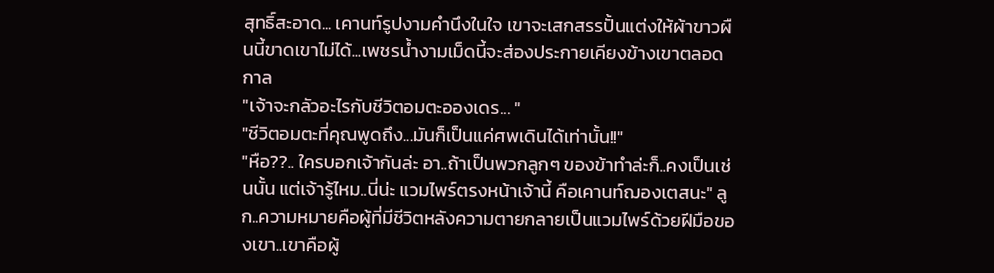สุทธิ์สะอาด... เคานท์รูปงามคำนึงในใจ เขาจะเสกสรรปั้นแต่งให้ผ้าขาวผืนนี้ขาดเขาไม่ได้...เพชรน้ำงามเม็ดนี้จะส่องประกายเคียงข้างเขาตลอดกาล
"เจ้าจะกลัวอะไรกับชีวิตอมตะอองเดร... "
"ชีวิตอมตะที่คุณพูดถึง...มันก็เป็นแค่ศพเดินได้เท่านั้น!!"
"หือ??.. ใครบอกเจ้ากันล่ะ อา..ถ้าเป็นพวกลูกๆ ของข้าทำล่ะก็..คงเป็นเช่นนั้น แต่เจ้ารู้ไหม..นี่น่ะ แวมไพร์ตรงหน้าเจ้านี้ คือเคานท์ฌองเตสนะ" ลูก..ความหมายคือผู้ที่มีชีวิตหลังความตายกลายเป็นแวมไพร์ด้วยฝีมือของเขา..เขาคือผู้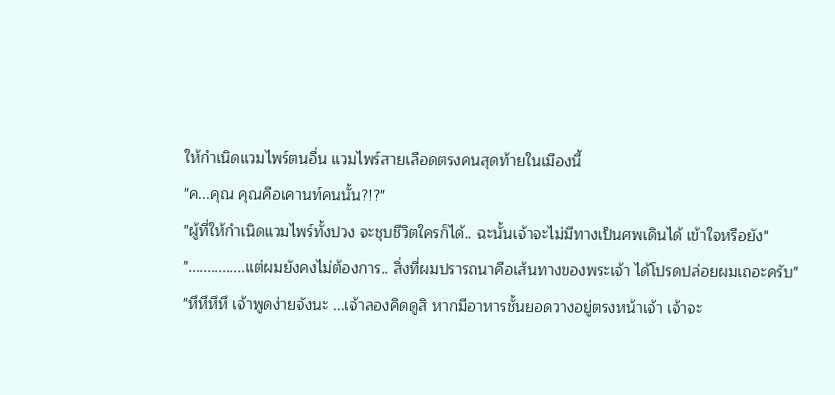ให้กำเนิดแวมไพร์ตนอื่น แวมไพร์สายเลือดตรงคนสุดท้ายในเมืองนี้
"ค...คุณ คุณคือเคานท์คนนั้น?!?"
"ผู้ที่ให้กำเนิดแวมไพร์ทั้งปวง จะชุบชีวิตใครก็ได้.. ฉะนั้นเจ้าจะไม่มีทางเป็นศพเดินได้ เข้าใจหรือยัง"
"...............แต่ผมยังคงไม่ต้องการ.. สิ่งที่ผมปรารถนาคือเส้นทางของพระเจ้า ได้โปรดปล่อยผมเถอะครับ"
"หึหึหึหึ เจ้าพูดง่ายจังนะ ...เจ้าลองคิดดูสิ หากมีอาหารชั้นยอดวางอยู่ตรงหน้าเจ้า เจ้าจะ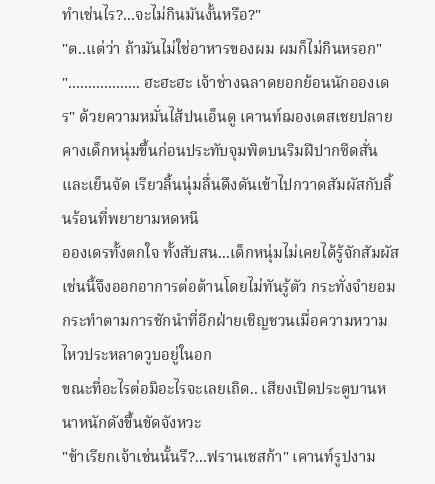ทำเช่นไร?...จะไม่กินมันงั้นหรือ?"
"ต..แต่ว่า ถ้ามันไม่ใช่อาหารของผม ผมก็ไม่กินหรอก"
".................. ฮะฮะฮะ เจ้าช่างฉลาดยอกย้อนนักอองเดร" ด้วยความหมั่นไส้ปนเอ็นดู เคานท์ฌองเตสเชยปลายคางเด็กหนุ่มขึ้นก่อนประทับจุมพิตบนริมฝีปากซีดสั่นและเย็นจัด เรียวลิ้นนุ่มลื่นดึงดันเข้าไปกวาดสัมผัสกับลิ้นร้อนที่พยายามหดหนี
อองเดรทั้งตกใจ ทั้งสับสน...เด็กหนุ่มไม่เคยได้รู้จักสัมผัสเช่นนี้จึงออกอาการต่อต้านโดยไม่ทันรู้ตัว กระทั่งจำยอมกระทำตามการชักนำที่อีกฝ่ายเชิญชวนเมื่อความหวามไหวประหลาดวูบอยู่ในอก
ขณะที่อะไรต่อมิอะไรจะเลยเถิด.. เสียงเปิดประตูบานหนาหนักดังขึ้นขัดจังหวะ
"ข้าเรียกเจ้าเช่นนั้นรึ?...ฟรานเชสก้า" เคานท์รูปงาม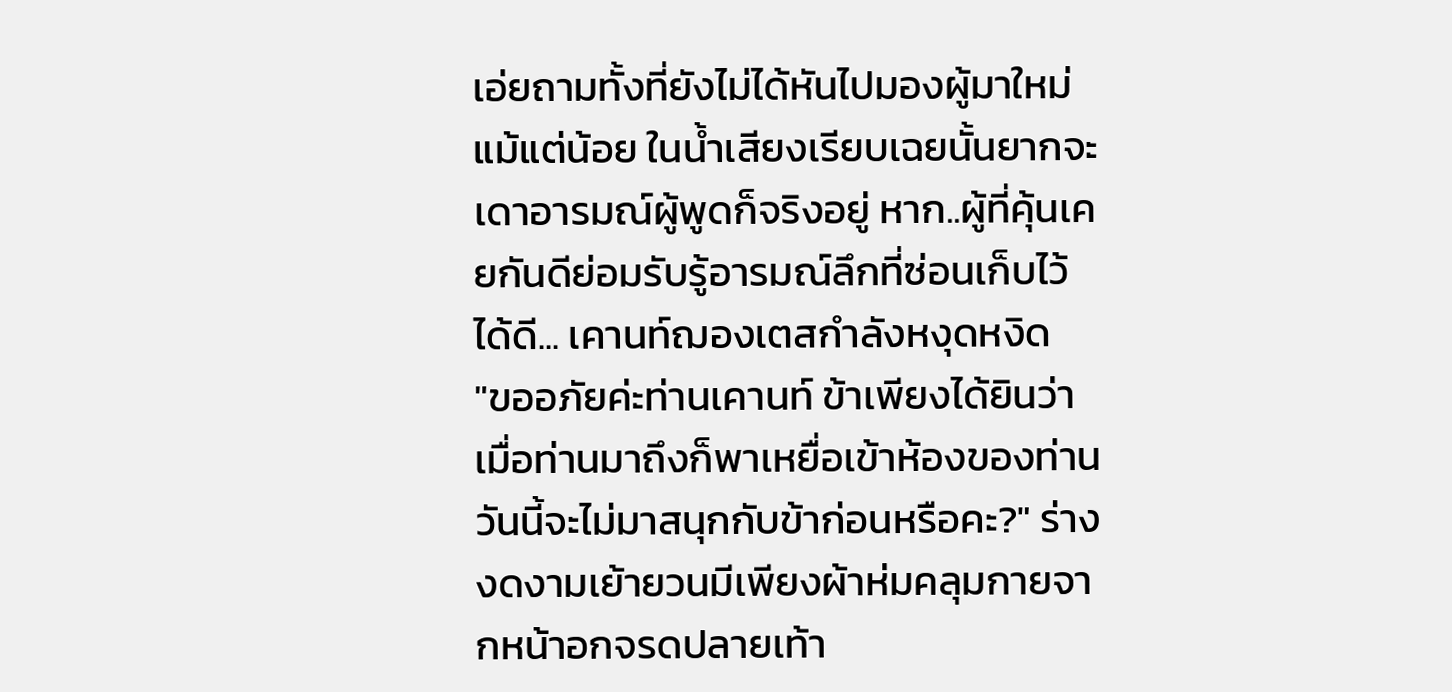เอ่ยถามทั้งที่ยังไม่ได้หันไปมองผู้มาใหม่แม้แต่น้อย ในน้ำเสียงเรียบเฉยนั้นยากจะเดาอารมณ์ผู้พูดก็จริงอยู่ หาก..ผู้ที่คุ้นเคยกันดีย่อมรับรู้อารมณ์ลึกที่ซ่อนเก็บไว้ได้ดี... เคานท์ฌองเตสกำลังหงุดหงิด
"ขออภัยค่ะท่านเคานท์ ข้าเพียงได้ยินว่าเมื่อท่านมาถึงก็พาเหยื่อเข้าห้องของท่าน วันนี้จะไม่มาสนุกกับข้าก่อนหรือคะ?" ร่างงดงามเย้ายวนมีเพียงผ้าห่มคลุมกายจากหน้าอกจรดปลายเท้า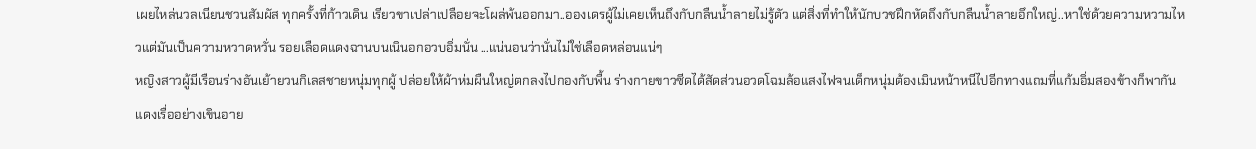เผยไหล่นวลเนียนชวนสัมผัส ทุกครั้งที่ก้าวเดิน เรียวขาเปล่าเปลือยจะโผล่พ้นออกมา..อองเดรผู้ไม่เคยเห็นถึงกับกลืนน้ำลายไม่รู้ตัว แต่สิ่งที่ทำให้นักบวชฝึกหัดถึงกับกลืนน้ำลายอึกใหญ่..หาใช่ด้วยความหวามไหวแต่มันเป็นความหวาดหวั่น รอยเลือดแดงฉานบนเนินอกอวบอิ่มนั่น ...แน่นอนว่านั่นไม่ใช่เลือดหล่อนแน่ๆ
หญิงสาวผู้มีเรือนร่างอันเย้ายวนกิเลสชายหนุ่มทุกผู้ ปล่อยให้ผ้าห่มผืนใหญ่ตกลงไปกองกับพื้น ร่างกายขาวซีดได้สัดส่วนอวดโฉมล้อแสงไฟจนเด็กหนุ่มต้องเมินหน้าหนีไปอีกทางแถมที่แก้มอิ่มสองข้างก็พากันแดงเรื่ออย่างเขินอาย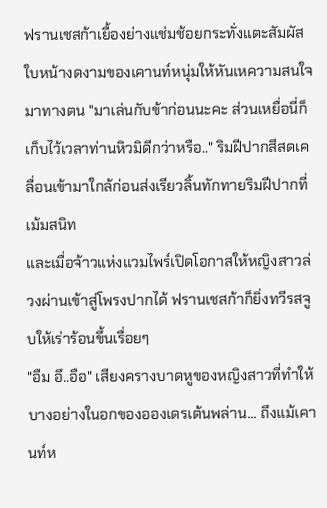ฟรานเชสก้าเยื้องย่างแช่มช้อยกระทั่งแตะสัมผัสใบหน้างดงามของเคานท์หนุ่มให้หันเหความสนใจมาทางตน "มาเล่นกับข้าก่อนนะคะ ส่วนเหยื่อนี่ก็เก็บไว้เวลาท่านหิวมิดีกว่าหรือ.." ริมฝีปากสีสดเคลื่อนเข้ามาใกล้ก่อนส่งเรียวลิ้นทักทายริมฝีปากที่เม้มสนิท
และเมื่อจ้าวแห่งแวมไพร์เปิดโอกาสให้หญิงสาวล่วงผ่านเข้าสู่โพรงปากได้ ฟรานเชสก้าก็ยิ่งทวีรสจูบให้เร่าร้อนขึ้นเรื่อยๆ
"อืม อึ..อือ" เสียงครางบาดหูของหญิงสาวที่ทำให้บางอย่างในอกของอองเดรเต้นพล่าน... ถึงแม้เคานท์ห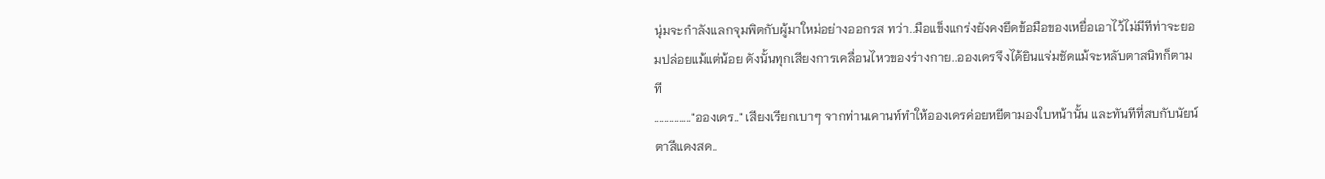นุ่มจะกำลังแลกจุมพิตกับผู้มาใหม่อย่างออกรส ทว่า..มือแข็งแกร่งยังคงยึดข้อมือของเหยื่อเอาไว้ไม่มีทีท่าจะยอมปล่อยแม้แต่น้อย ดังนั้นทุกเสียงการเคลื่อนไหวของร่างกาย..อองเดรจึงได้ยินแจ่มชัดแม้จะหลับตาสนิทก็ตามที
..............."อองเดร.." เสียงเรียกเบาๆ จากท่านเคานท์ทำให้อองเดรค่อยหยีตามองใบหน้านั้น และทันทีที่สบกับนัยน์ตาสีแดงสด..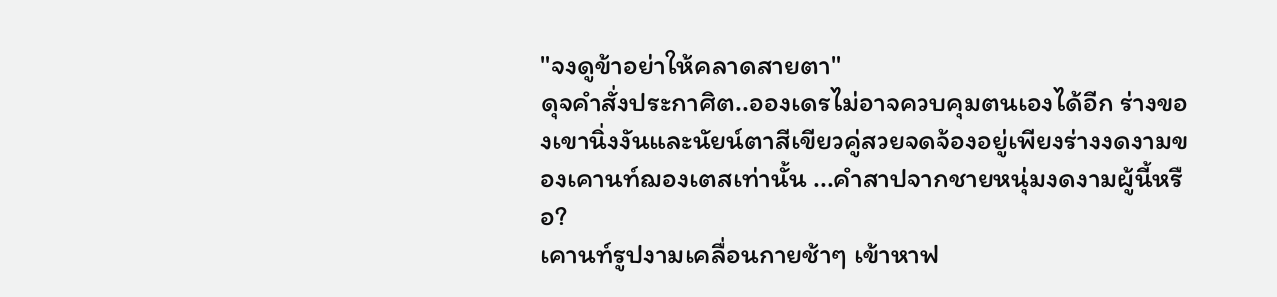"จงดูข้าอย่าให้คลาดสายตา"
ดุจคำสั่งประกาศิต..อองเดรไม่อาจควบคุมตนเองได้อีก ร่างของเขานิ่งงันและนัยน์ตาสีเขียวคู่สวยจดจ้องอยู่เพียงร่างงดงามของเคานท์ฌองเตสเท่านั้น ...คำสาปจากชายหนุ่มงดงามผู้นี้หรือ?
เคานท์รูปงามเคลื่อนกายช้าๆ เข้าหาฟ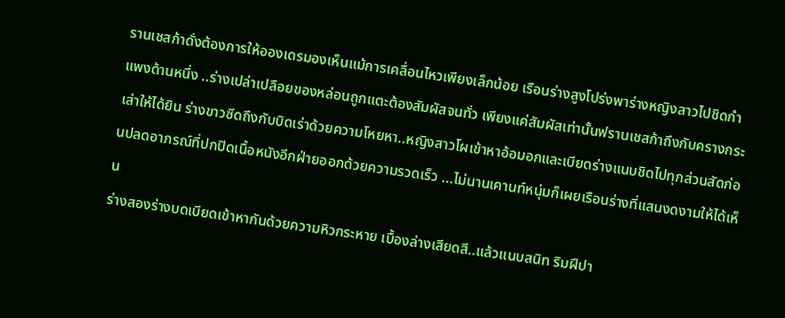รานเชสก้าดั่งต้องการให้อองเดรมองเห็นแม้การเคลื่อนไหวเพียงเล็กน้อย เรือนร่างสูงโปร่งพาร่างหญิงสาวไปชิดกำแพงด้านหนึ่ง ..ร่างเปล่าเปลือยของหล่อนถูกแตะต้องสัมผัสจนทั่ว เพียงแค่สัมผัสเท่านั้นฟรานเชสก้าถึงกับครางกระเส่าให้ได้ยิน ร่างขาวซีดถึงกับบิดเร่าด้วยความโหยหา..หญิงสาวโผเข้าหาอ้อมอกและเบียดร่างแนบชิดไปทุกส่วนสัดก่อนปลดอาภรณ์ที่ปกปิดเนื้อหนังอีกฝ่ายออกด้วยความรวดเร็ว ...ไม่นานเคานท์หนุ่มก็เผยเรือนร่างที่แสนงดงามให้ได้เห็น
ร่างสองร่างบดเบียดเข้าหากันด้วยความหิวกระหาย เบื้องล่างเสียดสี..แล้วแนบสนิท ริมฝีปา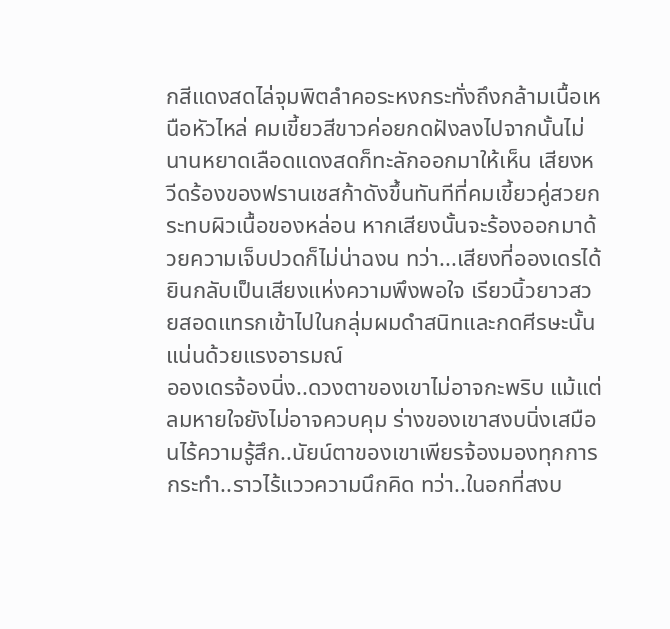กสีแดงสดไล่จุมพิตลำคอระหงกระทั่งถึงกล้ามเนื้อเหนือหัวไหล่ คมเขี้ยวสีขาวค่อยกดฝังลงไปจากนั้นไม่นานหยาดเลือดแดงสดก็ทะลักออกมาให้เห็น เสียงหวีดร้องของฟรานเชสก้าดังขึ้นทันทีที่คมเขี้ยวคู่สวยกระทบผิวเนื้อของหล่อน หากเสียงนั้นจะร้องออกมาด้วยความเจ็บปวดก็ไม่น่าฉงน ทว่า...เสียงที่อองเดรได้ยินกลับเป็นเสียงแห่งความพึงพอใจ เรียวนิ้วยาวสวยสอดแทรกเข้าไปในกลุ่มผมดำสนิทและกดศีรษะนั้นแน่นด้วยแรงอารมณ์
อองเดรจ้องนิ่ง..ดวงตาของเขาไม่อาจกะพริบ แม้แต่ลมหายใจยังไม่อาจควบคุม ร่างของเขาสงบนิ่งเสมือนไร้ความรู้สึก..นัยน์ตาของเขาเพียรจ้องมองทุกการกระทำ..ราวไร้แววความนึกคิด ทว่า..ในอกที่สงบ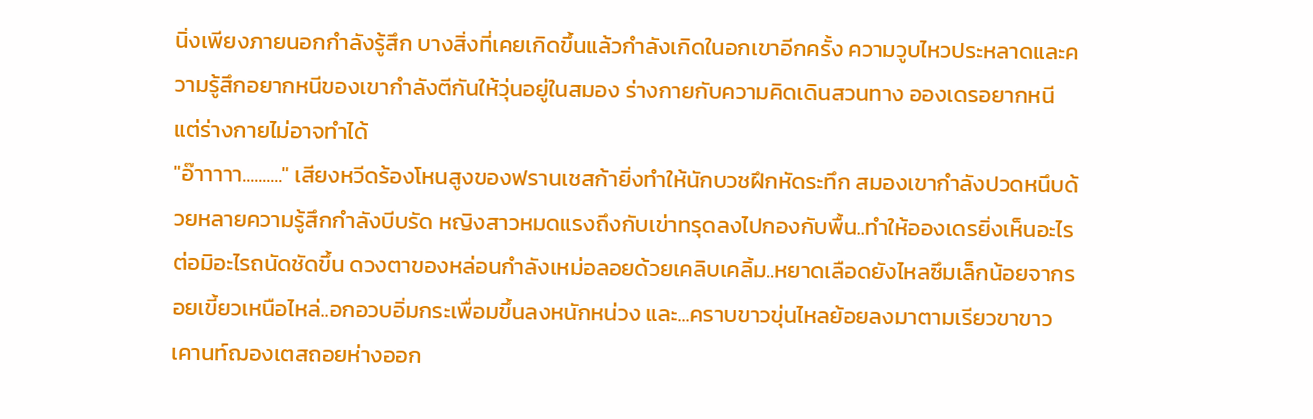นิ่งเพียงภายนอกกำลังรู้สึก บางสิ่งที่เคยเกิดขึ้นแล้วกำลังเกิดในอกเขาอีกครั้ง ความวูบไหวประหลาดและความรู้สึกอยากหนีของเขากำลังตีกันให้วุ่นอยู่ในสมอง ร่างกายกับความคิดเดินสวนทาง อองเดรอยากหนีแต่ร่างกายไม่อาจทำได้
"อ๊าาาาา.........." เสียงหวีดร้องโหนสูงของฟรานเชสก้ายิ่งทำให้นักบวชฝึกหัดระทึก สมองเขากำลังปวดหนึบด้วยหลายความรู้สึกกำลังบีบรัด หญิงสาวหมดแรงถึงกับเข่าทรุดลงไปกองกับพื้น..ทำให้อองเดรยิ่งเห็นอะไรต่อมิอะไรถนัดชัดขึ้น ดวงตาของหล่อนกำลังเหม่อลอยด้วยเคลิบเคลิ้ม..หยาดเลือดยังไหลซึมเล็กน้อยจากรอยเขี้ยวเหนือไหล่..อกอวบอิ่มกระเพื่อมขึ้นลงหนักหน่วง และ...คราบขาวขุ่นไหลย้อยลงมาตามเรียวขาขาว
เคานท์ฌองเตสถอยห่างออก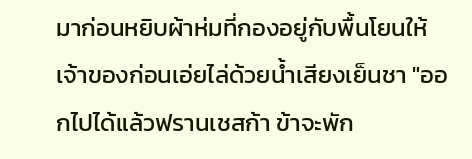มาก่อนหยิบผ้าห่มที่กองอยู่กับพื้นโยนให้เจ้าของก่อนเอ่ยไล่ด้วยน้ำเสียงเย็นชา "ออกไปได้แล้วฟรานเชสก้า ข้าจะพัก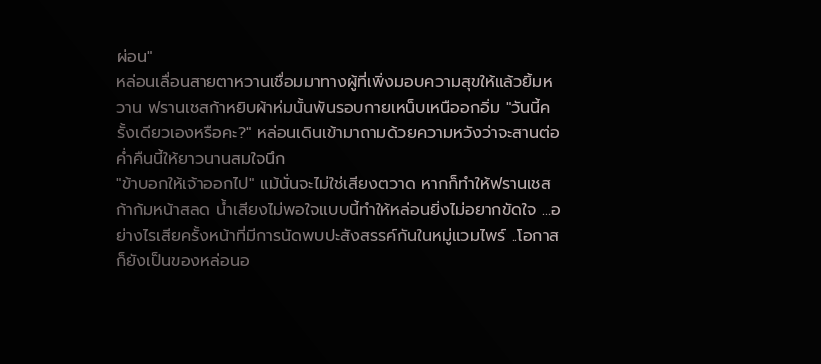ผ่อน"
หล่อนเลื่อนสายตาหวานเชื่อมมาทางผู้ที่เพิ่งมอบความสุขให้แล้วยิ้มหวาน ฟรานเชสก้าหยิบผ้าห่มนั้นพันรอบกายเหน็บเหนืออกอิ่ม "วันนี้ครั้งเดียวเองหรือคะ?" หล่อนเดินเข้ามาถามด้วยความหวังว่าจะสานต่อค่ำคืนนี้ให้ยาวนานสมใจนึก
"ข้าบอกให้เจ้าออกไป" แม้นั่นจะไม่ใช่เสียงตวาด หากก็ทำให้ฟรานเชสก้าก้มหน้าสลด น้ำเสียงไม่พอใจแบบนี้ทำให้หล่อนยิ่งไม่อยากขัดใจ ...อย่างไรเสียครั้งหน้าที่มีการนัดพบปะสังสรรค์กันในหมู่แวมไพร์ ..โอกาสก็ยังเป็นของหล่อนอ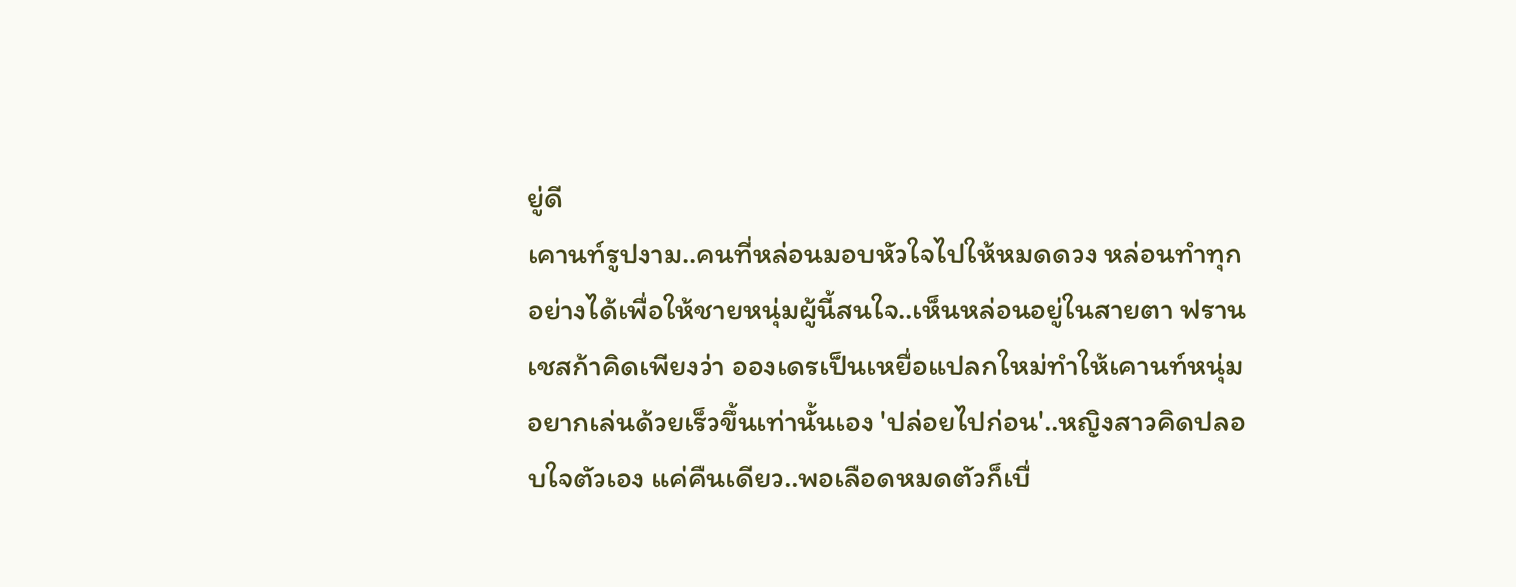ยู่ดี
เคานท์รูปงาม..คนที่หล่อนมอบหัวใจไปให้หมดดวง หล่อนทำทุกอย่างได้เพื่อให้ชายหนุ่มผู้นี้สนใจ..เห็นหล่อนอยู่ในสายตา ฟรานเชสก้าคิดเพียงว่า อองเดรเป็นเหยื่อแปลกใหม่ทำให้เคานท์หนุ่มอยากเล่นด้วยเร็วขึ้นเท่านั้นเอง 'ปล่อยไปก่อน'..หญิงสาวคิดปลอบใจตัวเอง แค่คืนเดียว..พอเลือดหมดตัวก็เบื่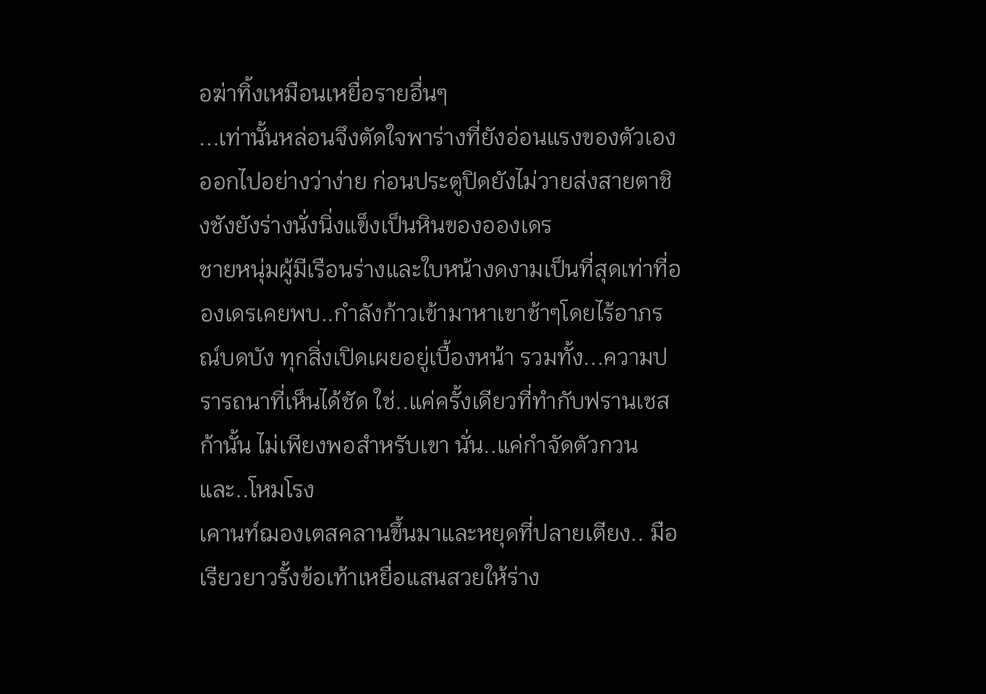อฆ่าทิ้งเหมือนเหยื่อรายอื่นๆ
...เท่านั้นหล่อนจึงตัดใจพาร่างที่ยังอ่อนแรงของตัวเองออกไปอย่างว่าง่าย ก่อนประตูปิดยังไม่วายส่งสายตาชิงชังยังร่างนั่งนิ่งแข็งเป็นหินของอองเดร
ชายหนุ่มผู้มีเรือนร่างและใบหน้างดงามเป็นที่สุดเท่าที่อองเดรเคยพบ..กำลังก้าวเข้ามาหาเขาช้าๆโดยไร้อาภรณ์บดบัง ทุกสิ่งเปิดเผยอยู่เบื้องหน้า รวมทั้ง...ความปรารถนาที่เห็นได้ชัด ใช่..แค่ครั้งเดียวที่ทำกับฟรานเชสก้านั้น ไม่เพียงพอสำหรับเขา นั่น..แค่กำจัดตัวกวนและ..โหมโรง
เคานท์ฌองเตสคลานขึ้นมาและหยุดที่ปลายเตียง.. มือเรียวยาวรั้งข้อเท้าเหยื่อแสนสวยให้ร่าง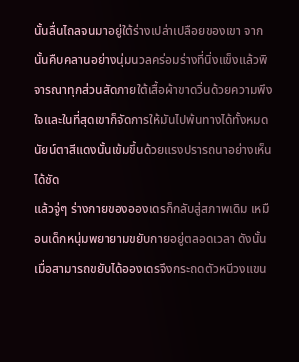นั้นลื่นไถลจนมาอยู่ใต้ร่างเปล่าเปลือยของเขา จากนั้นคืบคลานอย่างนุ่มนวลคร่อมร่างที่นิ่งแข็งแล้วพิจารณาทุกส่วนสัดภายใต้เสื้อผ้าขาดวิ่นด้วยความพึงใจและในที่สุดเขาก็จัดการให้มันไปพ้นทางได้ทั้งหมด นัยน์ตาสีแดงนั้นเข้มขึ้นด้วยแรงปรารถนาอย่างเห็นได้ชัด
แล้วจู่ๆ ร่างกายของอองเดรก็กลับสู่สภาพเดิม เหมือนเด็กหนุ่มพยายามขยับกายอยู่ตลอดเวลา ดังนั้นเมื่อสามารถขยับได้อองเดรจึงกระถดตัวหนีวงแขน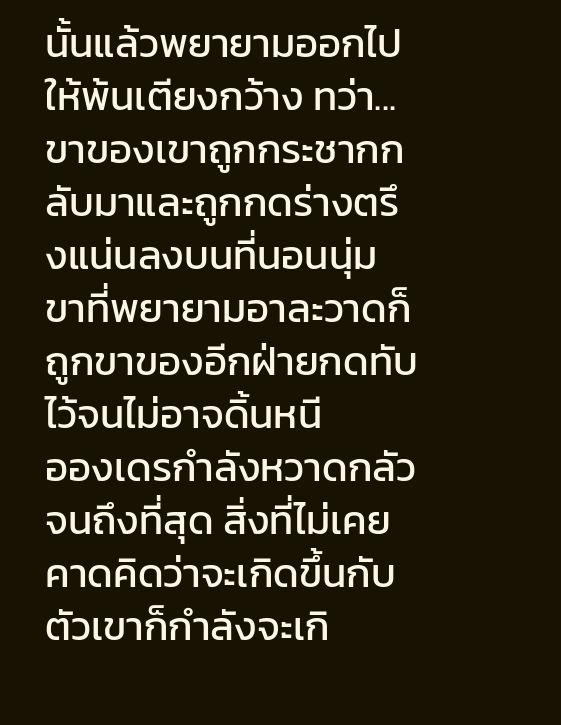นั้นแล้วพยายามออกไปให้พ้นเตียงกว้าง ทว่า...ขาของเขาถูกกระชากกลับมาและถูกกดร่างตรึงแน่นลงบนที่นอนนุ่ม ขาที่พยายามอาละวาดก็ถูกขาของอีกฝ่ายกดทับไว้จนไม่อาจดิ้นหนี
อองเดรกำลังหวาดกลัวจนถึงที่สุด สิ่งที่ไม่เคยคาดคิดว่าจะเกิดขึ้นกับตัวเขาก็กำลังจะเกิ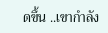ดขึ้น ..เขากำลัง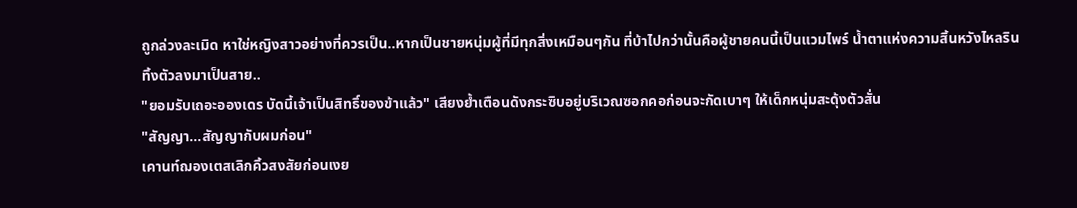ถูกล่วงละเมิด หาใช่หญิงสาวอย่างที่ควรเป็น..หากเป็นชายหนุ่มผู้ที่มีทุกสิ่งเหมือนๆกัน ที่บ้าไปกว่านั้นคือผู้ชายคนนี้เป็นแวมไพร์ น้ำตาแห่งความสิ้นหวังไหลรินทิ้งตัวลงมาเป็นสาย..
"ยอมรับเถอะอองเดร บัดนี้เจ้าเป็นสิทธิ์ของข้าแล้ว" เสียงย้ำเตือนดังกระซิบอยู่บริเวณซอกคอก่อนจะกัดเบาๆ ให้เด็กหนุ่มสะดุ้งตัวสั่น
"สัญญา...สัญญากับผมก่อน"
เคานท์ฌองเตสเลิกคิ้วสงสัยก่อนเงย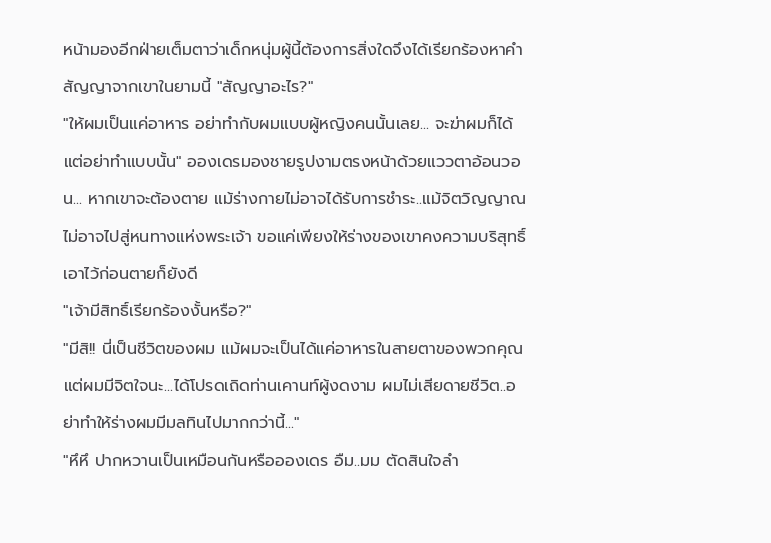หน้ามองอีกฝ่ายเต็มตาว่าเด็กหนุ่มผู้นี้ต้องการสิ่งใดจึงได้เรียกร้องหาคำสัญญาจากเขาในยามนี้ "สัญญาอะไร?"
"ให้ผมเป็นแค่อาหาร อย่าทำกับผมแบบผู้หญิงคนนั้นเลย... จะฆ่าผมก็ได้แต่อย่าทำแบบนั้น" อองเดรมองชายรูปงามตรงหน้าด้วยแววตาอ้อนวอน... หากเขาจะต้องตาย แม้ร่างกายไม่อาจได้รับการชำระ..แม้จิตวิญญาณไม่อาจไปสู่หนทางแห่งพระเจ้า ขอแค่เพียงให้ร่างของเขาคงความบริสุทธิ์เอาไว้ก่อนตายก็ยังดี
"เจ้ามีสิทธิ์เรียกร้องงั้นหรือ?"
"มีสิ!! นี่เป็นชีวิตของผม แม้ผมจะเป็นได้แค่อาหารในสายตาของพวกคุณ แต่ผมมีจิตใจนะ...ได้โปรดเถิดท่านเคานท์ผู้งดงาม ผมไม่เสียดายชีวิต..อย่าทำให้ร่างผมมีมลทินไปมากกว่านี้..."
"หึหึ ปากหวานเป็นเหมือนกันหรืออองเดร อืม..มม ตัดสินใจลำ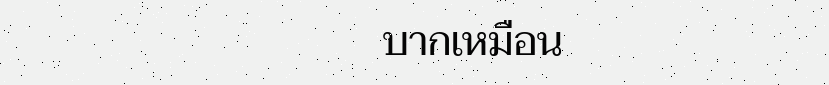บากเหมือน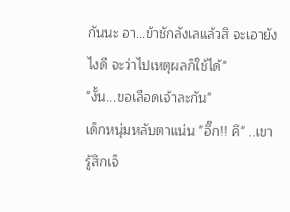กันนะ อา...ข้าชักลังเลแล้วสิ จะเอายังไงดี จะว่าไปเหตุผลก็ใช้ได้"
"งั้น...ขอเลือดเจ้าละกัน"
เด็กหนุ่มหลับตาแน่น "อึ๊ก!! คึ" ..เขารู้สึกเจ็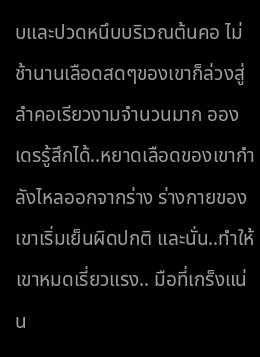บและปวดหนึบบริเวณต้นคอ ไม่ช้านานเลือดสดๆของเขาก็ล่วงสู่ลำคอเรียวงามจำนวนมาก อองเดรรู้สึกได้..หยาดเลือดของเขากำลังไหลออกจากร่าง ร่างกายของเขาเริ่มเย็นผิดปกติ และนั่น..ทำให้เขาหมดเรี่ยวแรง.. มือที่เกร็งแน่น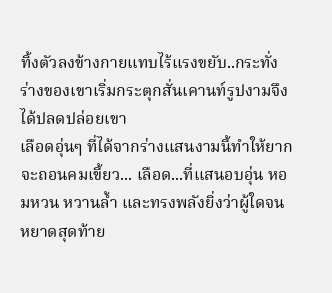ทิ้งตัวลงข้างกายแทบไร้แรงขยับ..กระทั่งร่างของเขาเริ่มกระตุกสั่นเคานท์รูปงามจึงได้ปลดปล่อยเขา
เลือดอุ่นๆ ที่ได้จากร่างแสนงามนี้ทำให้ยากจะถอนคมเขี้ยว... เลือด...ที่แสนอบอุ่น หอมหวน หวานล้ำ และทรงพลังยิ่งว่าผู้ใดจนหยาดสุดท้าย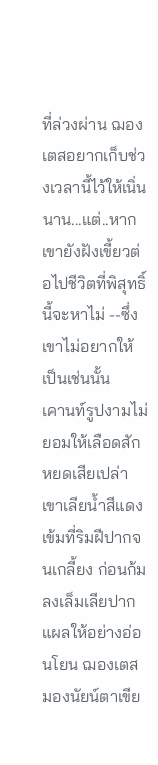ที่ล่วงผ่าน ฌองเตสอยากเก็บช่วงเวลานี้ไว้ให้เนิ่นนาน...แต่..หากเขายังฝังเขี้ยวต่อไปชีวิตที่พิสุทธิ์นี้จะหาไม่ --ซึ่งเขาไม่อยากให้เป็นเช่นนั้น
เคานท์รูปงามไม่ยอมให้เลือดสักหยดเสียเปล่า เขาเลียน้ำสีแดงเข้มที่ริมฝีปากจนเกลี้ยง ก่อนก้มลงเล็มเลียปากแผลให้อย่างอ่อนโยน ฌองเตสมองนัยน์ตาเขีย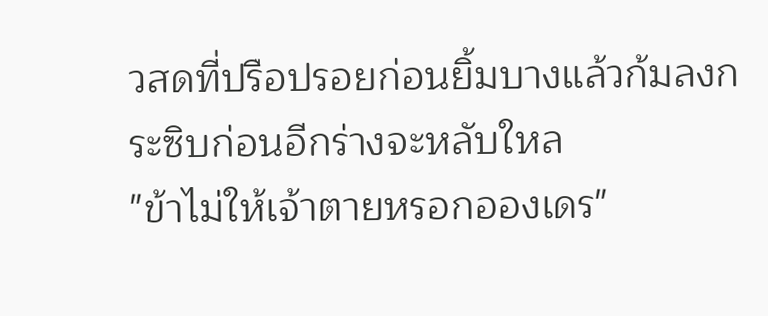วสดที่ปรือปรอยก่อนยิ้มบางแล้วก้มลงกระซิบก่อนอีกร่างจะหลับใหล
"ข้าไม่ให้เจ้าตายหรอกอองเดร"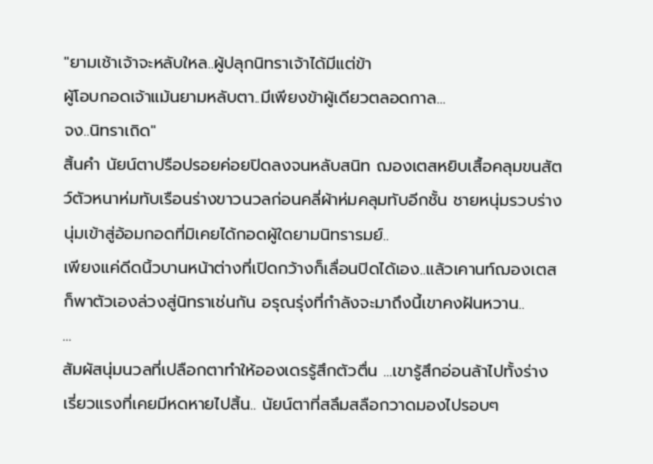"ยามเช้าเจ้าจะหลับใหล..ผู้ปลุกนิทราเจ้าได้มีแต่ข้า
ผู้โอบกอดเจ้าแม้นยามหลับตา..มีเพียงข้าผู้เดียวตลอดกาล...
จง..นิทราเถิด"
สิ้นคำ นัยน์ตาปรือปรอยค่อยปิดลงจนหลับสนิท ฌองเตสหยิบเสื้อคลุมขนสัตว์ตัวหนาห่มทับเรือนร่างขาวนวลก่อนคลี่ผ้าห่มคลุมทับอีกชั้น ชายหนุ่มรวบร่างนุ่มเข้าสู่อ้อมกอดที่มิเคยได้กอดผู้ใดยามนิทรารมย์..
เพียงแค่ดีดนิ้วบานหน้าต่างที่เปิดกว้างก็เลื่อนปิดได้เอง..แล้วเคานท์ฌองเตสก็พาตัวเองล่วงสู่นิทราเช่นกัน อรุณรุ่งที่กำลังจะมาถึงนี้เขาคงฝันหวาน..
...
สัมผัสนุ่มนวลที่เปลือกตาทำให้อองเดรรู้สึกตัวตื่น ...เขารู้สึกอ่อนล้าไปทั้งร่าง เรี่ยวแรงที่เคยมีหดหายไปสิ้น.. นัยน์ตาที่สลึมสลือกวาดมองไปรอบๆ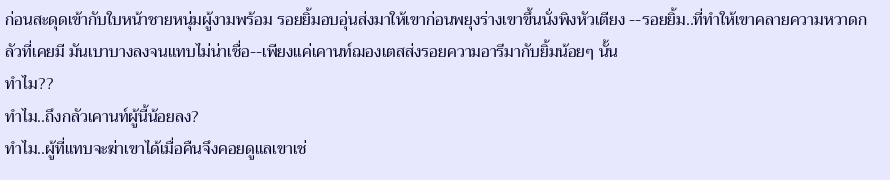ก่อนสะดุดเข้ากับใบหน้าชายหนุ่มผู้งามพร้อม รอยยิ้มอบอุ่นส่งมาให้เขาก่อนพยุงร่างเขาขึ้นนั่งพิงหัวเตียง --รอยยิ้ม..ที่ทำให้เขาคลายความหวาดกลัวที่เคยมี มันเบาบางลงจนแทบไม่น่าเชื่อ--เพียงแค่เคานท์ฌองเตสส่งรอยความอารีมากับยิ้มน้อยๆ นั้น
ทำไม??
ทำไม..ถึงกลัวเคานท์ผู้นี้น้อยลง?
ทำไม..ผู้ที่แทบจะฆ่าเขาได้เมื่อคืนจึงคอยดูแลเขาเช่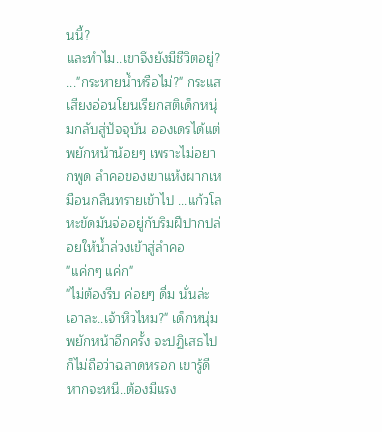นนี้?
และทำไม..เขาจึงยังมีชีวิตอยู่?
..."กระหายน้ำหรือไม่?" กระแสเสียงอ่อนโยนเรียกสติเด็กหนุ่มกลับสู่ปัจจุบัน อองเดรได้แต่พยักหน้าน้อยๆ เพราะไม่อยากพูด ลำคอของเขาแห้งผากเหมือนกลืนทรายเข้าไป ...แก้วโลหะขัดมันจ่ออยู่กับริมฝีปากปล่อยให้น้ำล่วงเข้าสู่ลำคอ
"แค่กๆ แค่ก"
"ไม่ต้องรีบ ค่อยๆ ดื่ม นั่นล่ะ เอาละ..เจ้าหิวไหม?" เด็กหนุ่มพยักหน้าอีกครั้ง จะปฏิเสธไปก็ไม่ถือว่าฉลาดหรอก เขารู้ดี หากจะหนี..ต้องมีแรง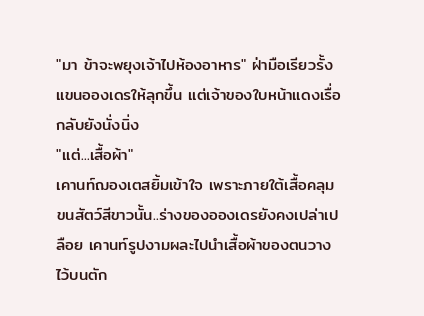"มา ข้าจะพยุงเจ้าไปห้องอาหาร" ฝ่ามือเรียวรั้งแขนอองเดรให้ลุกขึ้น แต่เจ้าของใบหน้าแดงเรื่อกลับยังนั่งนิ่ง
"แต่...เสื้อผ้า"
เคานท์ฌองเตสยิ้มเข้าใจ เพราะภายใต้เสื้อคลุมขนสัตว์สีขาวนั้น..ร่างของอองเดรยังคงเปล่าเปลือย เคานท์รูปงามผละไปนำเสื้อผ้าของตนวางไว้บนตัก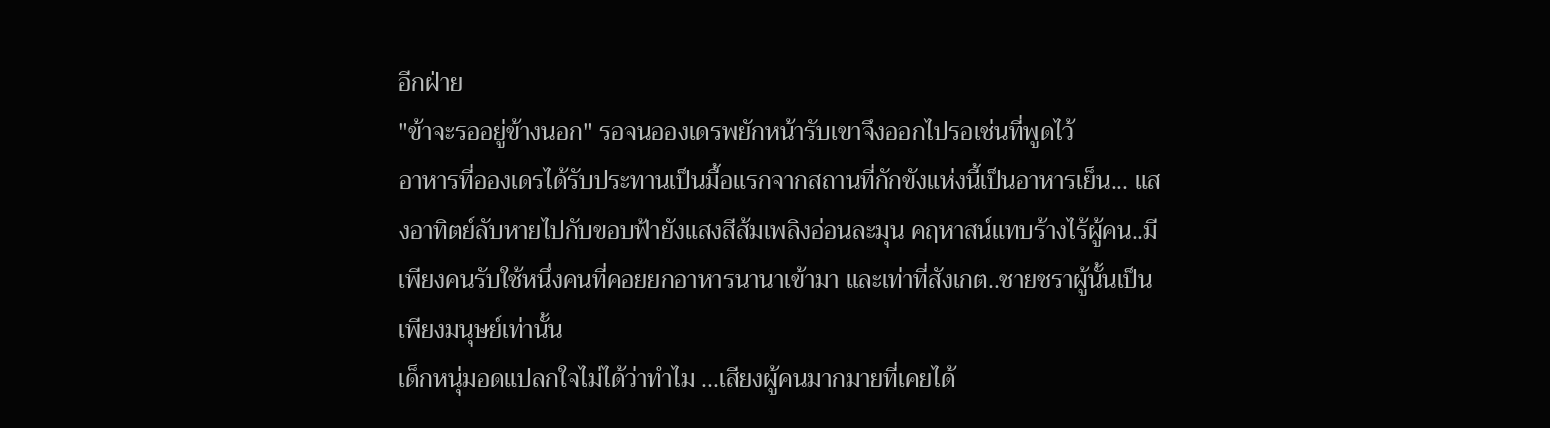อีกฝ่าย
"ข้าจะรออยู่ข้างนอก" รอจนอองเดรพยักหน้ารับเขาจึงออกไปรอเช่นที่พูดไว้
อาหารที่อองเดรได้รับประทานเป็นมื้อแรกจากสถานที่กักขังแห่งนี้เป็นอาหารเย็น... แสงอาทิตย์ลับหายไปกับขอบฟ้ายังแสงสีส้มเพลิงอ่อนละมุน คฤหาสน์แทบร้างไร้ผู้คน..มีเพียงคนรับใช้หนึ่งคนที่คอยยกอาหารนานาเข้ามา และเท่าที่สังเกต..ชายชราผู้นั้นเป็นเพียงมนุษย์เท่านั้น
เด็กหนุ่มอดแปลกใจไม่ได้ว่าทำไม ...เสียงผู้คนมากมายที่เคยได้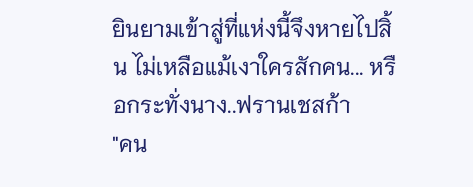ยินยามเข้าสู่ที่แห่งนี้จึงหายไปสิ้น ไม่เหลือแม้เงาใครสักคน... หรือกระทั่งนาง..ฟรานเชสก้า
"คน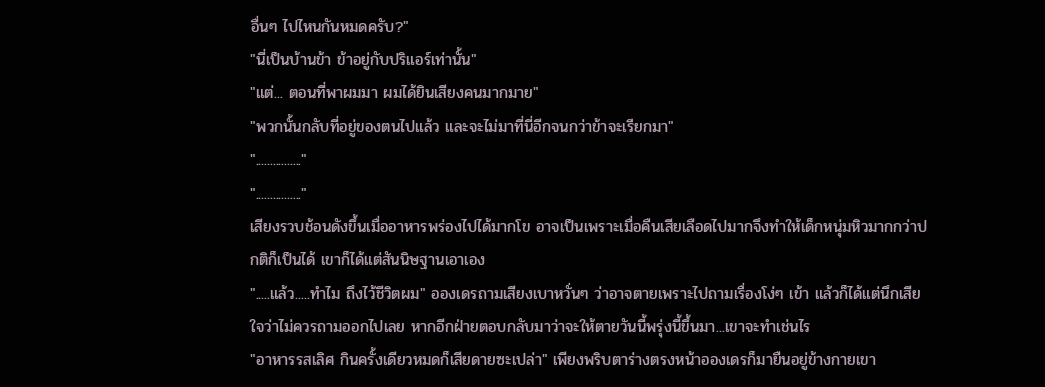อื่นๆ ไปไหนกันหมดครับ?"
"นี่เป็นบ้านข้า ข้าอยู่กับปริแอร์เท่านั้น"
"แต่... ตอนที่พาผมมา ผมได้ยินเสียงคนมากมาย"
"พวกนั้นกลับที่อยู่ของตนไปแล้ว และจะไม่มาที่นี่อีกจนกว่าข้าจะเรียกมา"
"................"
"................"
เสียงรวบช้อนดังขึ้นเมื่ออาหารพร่องไปได้มากโข อาจเป็นเพราะเมื่อคืนเสียเลือดไปมากจึงทำให้เด็กหนุ่มหิวมากกว่าปกติก็เป็นได้ เขาก็ได้แต่สันนิษฐานเอาเอง
".....แล้ว.....ทำไม ถึงไว้ชีวิตผม" อองเดรถามเสียงเบาหวั่นๆ ว่าอาจตายเพราะไปถามเรื่องโง่ๆ เข้า แล้วก็ได้แต่นึกเสียใจว่าไม่ควรถามออกไปเลย หากอีกฝ่ายตอบกลับมาว่าจะให้ตายวันนี้พรุ่งนี้ขึ้นมา...เขาจะทำเช่นไร
"อาหารรสเลิศ กินครั้งเดียวหมดก็เสียดายซะเปล่า" เพียงพริบตาร่างตรงหน้าอองเดรก็มายืนอยู่ข้างกายเขา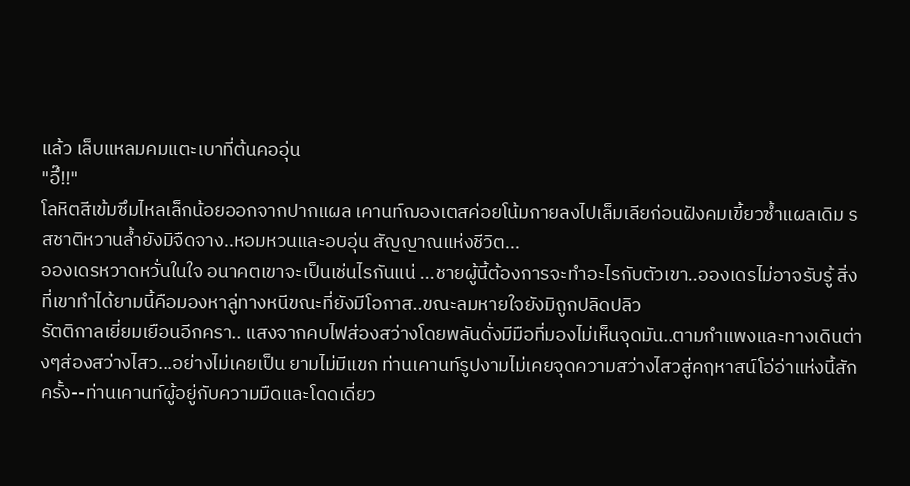แล้ว เล็บแหลมคมแตะเบาที่ต้นคออุ่น
"อึ๊!!"
โลหิตสีเข้มซึมไหลเล็กน้อยออกจากปากแผล เคานท์ฌองเตสค่อยโน้มกายลงไปเล็มเลียก่อนฝังคมเขี้ยวซ้ำแผลเดิม รสชาติหวานล้ำยังมิจืดจาง..หอมหวนและอบอุ่น สัญญาณแห่งชีวิต...
อองเดรหวาดหวั่นในใจ อนาคตเขาจะเป็นเช่นไรกันแน่ ...ชายผู้นี้ต้องการจะทำอะไรกับตัวเขา..อองเดรไม่อาจรับรู้ สิ่งที่เขาทำได้ยามนี้คือมองหาลู่ทางหนีขณะที่ยังมีโอกาส..ขณะลมหายใจยังมิถูกปลิดปลิว
รัตติกาลเยี่ยมเยือนอีกครา.. แสงจากคบไฟส่องสว่างโดยพลันดั่งมีมือที่มองไม่เห็นจุดมัน..ตามกำแพงและทางเดินต่างๆส่องสว่างไสว...อย่างไม่เคยเป็น ยามไม่มีแขก ท่านเคานท์รูปงามไม่เคยจุดความสว่างไสวสู่คฤหาสน์โอ่อ่าแห่งนี้สักครั้ง--ท่านเคานท์ผู้อยู่กับความมืดและโดดเดี่ยว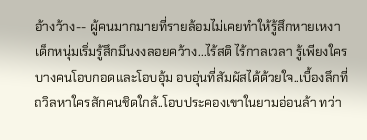อ้างว้าง-- ผู้คนมากมายที่รายล้อมไม่เคยทำให้รู้สึกหายเหงา
เด็กหนุ่มเริ่มรู้สึกมึนงงลอยคว้าง...ไร้สติ ไร้กาลเวลา รู้เพียงใครบางคนโอบกอดและโอบอุ้ม อบอุ่นที่สัมผัสได้ด้วยใจ..เบื้องลึกที่ถวิลหาใครสักคนชิดใกล้..โอบประคองเขาในยามอ่อนล้า ทว่า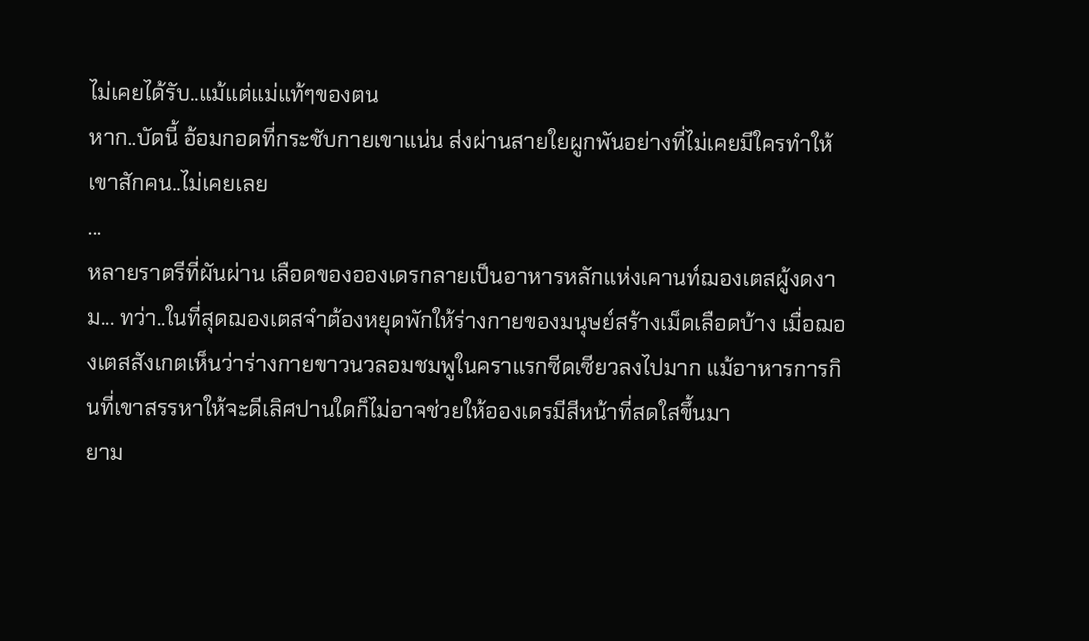ไม่เคยได้รับ..แม้แต่แม่แท้ๆของตน
หาก..บัดนี้ อ้อมกอดที่กระชับกายเขาแน่น ส่งผ่านสายใยผูกพันอย่างที่ไม่เคยมีใครทำให้เขาสักคน..ไม่เคยเลย
...
หลายราตรีที่ผันผ่าน เลือดของอองเดรกลายเป็นอาหารหลักแห่งเคานท์ฌองเตสผู้งดงาม... ทว่า..ในที่สุดฌองเตสจำต้องหยุดพักให้ร่างกายของมนุษย์สร้างเม็ดเลือดบ้าง เมื่อฌองเตสสังเกตเห็นว่าร่างกายขาวนวลอมชมพูในคราแรกซีดเซียวลงไปมาก แม้อาหารการกินที่เขาสรรหาให้จะดีเลิศปานใดก็ไม่อาจช่วยให้อองเดรมีสีหน้าที่สดใสขึ้นมา
ยาม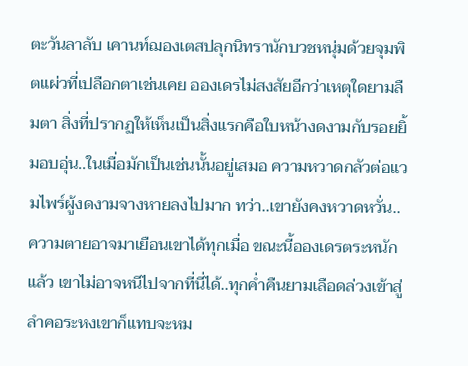ตะวันลาลับ เคานท์ฌองเตสปลุกนิทรานักบวชหนุ่มด้วยจุมพิตแผ่วที่เปลือกตาเช่นเคย อองเดรไม่สงสัยอีกว่าเหตุใดยามลืมตา สิ่งที่ปรากฏให้เห็นเป็นสิ่งแรกคือใบหน้างดงามกับรอยยิ้มอบอุ่น..ในเมื่อมักเป็นเช่นนั้นอยู่เสมอ ความหวาดกลัวต่อแวมไพร์ผู้งดงามจางหายลงไปมาก ทว่า..เขายังคงหวาดหวั่น..ความตายอาจมาเยือนเขาได้ทุกเมื่อ ขณะนี้อองเดรตระหนักแล้ว เขาไม่อาจหนีไปจากที่นี่ได้..ทุกค่ำคืนยามเลือดล่วงเข้าสู่ลำคอระหงเขาก็แทบจะหม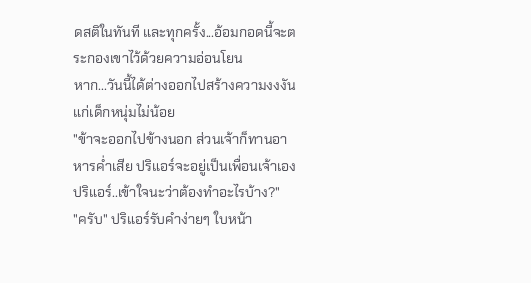ดสติในทันที และทุกครั้ง...อ้อมกอดนี้จะตระกองเขาไว้ด้วยความอ่อนโยน
หาก...วันนี้ได้ต่างออกไปสร้างความงงงันแก่เด็กหนุ่มไม่น้อย
"ข้าจะออกไปข้างนอก ส่วนเจ้าก็ทานอาหารค่ำเสีย ปริแอร์จะอยู่เป็นเพื่อนเจ้าเอง ปริแอร์..เข้าใจนะว่าต้องทำอะไรบ้าง?"
"ครับ" ปริแอร์รับคำง่ายๆ ใบหน้า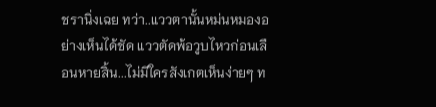ชรานิ่งเฉย ทว่า..แววตานั้นหม่นหมองอย่างเห็นได้ชัด แววตัดพ้อวูบไหวก่อนเลือนหายสิ้น...ไม่มีใครสังเกตเห็นง่ายๆ ท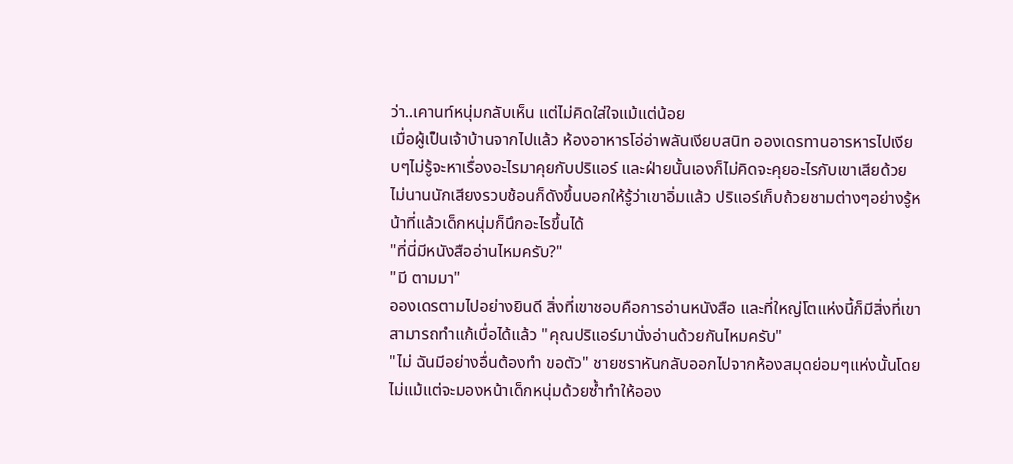ว่า..เคานท์หนุ่มกลับเห็น แต่ไม่คิดใส่ใจแม้แต่น้อย
เมื่อผู้เป็นเจ้าบ้านจากไปแล้ว ห้องอาหารโอ่อ่าพลันเงียบสนิท อองเดรทานอารหารไปเงียบๆไม่รู้จะหาเรื่องอะไรมาคุยกับปริแอร์ และฝ่ายนั้นเองก็ไม่คิดจะคุยอะไรกับเขาเสียด้วย ไม่นานนักเสียงรวบช้อนก็ดังขึ้นบอกให้รู้ว่าเขาอิ่มแล้ว ปริแอร์เก็บถ้วยชามต่างๆอย่างรู้หน้าที่แล้วเด็กหนุ่มก็นึกอะไรขึ้นได้
"ที่นี่มีหนังสืออ่านไหมครับ?"
"มี ตามมา"
อองเดรตามไปอย่างยินดี สิ่งที่เขาชอบคือการอ่านหนังสือ และที่ใหญ่โตแห่งนี้ก็มีสิ่งที่เขาสามารถทำแก้เบื่อได้แล้ว "คุณปริแอร์มานั่งอ่านด้วยกันไหมครับ"
"ไม่ ฉันมีอย่างอื่นต้องทำ ขอตัว" ชายชราหันกลับออกไปจากห้องสมุดย่อมๆแห่งนั้นโดยไม่แม้แต่จะมองหน้าเด็กหนุ่มด้วยซ้ำทำให้ออง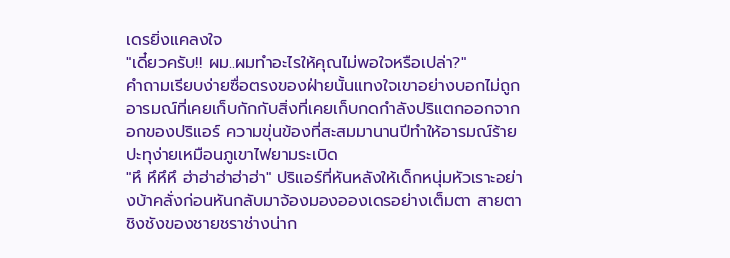เดรยิ่งแคลงใจ
"เดี๋ยวครับ!! ผม..ผมทำอะไรให้คุณไม่พอใจหรือเปล่า?"
คำถามเรียบง่ายซื่อตรงของฝ่ายนั้นแทงใจเขาอย่างบอกไม่ถูก อารมณ์ที่เคยเก็บกักกับสิ่งที่เคยเก็บกดกำลังปริแตกออกจากอกของปริแอร์ ความขุ่นข้องที่สะสมมานานปีทำให้อารมณ์ร้ายปะทุง่ายเหมือนภูเขาไฟยามระเบิด
"หึ หึหึหึ ฮ่าฮ่าฮ่าฮ่าฮ่า" ปริแอร์ที่หันหลังให้เด็กหนุ่มหัวเราะอย่างบ้าคลั่งก่อนหันกลับมาจ้องมองอองเดรอย่างเต็มตา สายตาชิงชังของชายชราช่างน่าก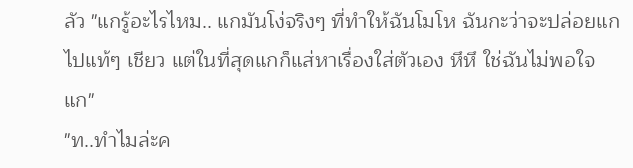ลัว "แกรู้อะไรไหม.. แกมันโง่จริงๆ ที่ทำให้ฉันโมโห ฉันกะว่าจะปล่อยแกไปแท้ๆ เชียว แต่ในที่สุดแกก็แส่หาเรื่องใส่ตัวเอง หึหึ ใช่ฉันไม่พอใจแก"
"ท..ทำไมล่ะค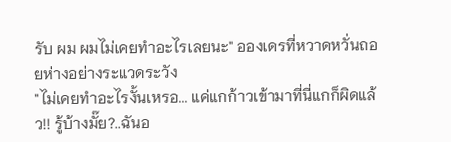รับ ผม ผมไม่เคยทำอะไรเลยนะ" อองเดรที่หวาดหวั่นถอยห่างอย่างระแวดระวัง
"ไม่เคยทำอะไรงั้นเหรอ... แค่แกก้าวเข้ามาที่นี่แกก็ผิดแล้ว!! รู้บ้างมั๊ย?..ฉันอ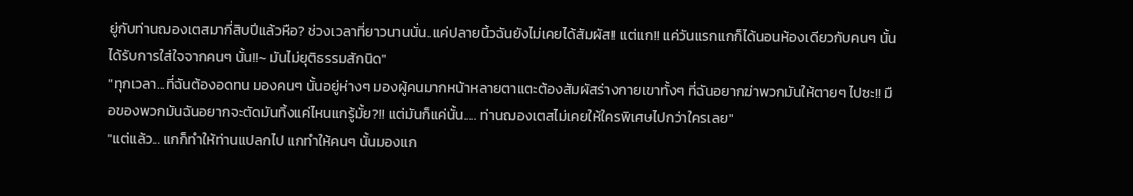ยู่กับท่านฌองเตสมากี่สิบปีแล้วหือ? ช่วงเวลาที่ยาวนานนั่น..แค่ปลายนิ้วฉันยังไม่เคยได้สัมผัส!! แต่แก!! แค่วันแรกแกก็ได้นอนห้องเดียวกับคนๆ นั้น ได้รับการใส่ใจจากคนๆ นั้น!!~ มันไม่ยุติธรรมสักนิด"
"ทุกเวลา...ที่ฉันต้องอดทน มองคนๆ นั้นอยู่ห่างๆ มองผู้คนมากหน้าหลายตาแตะต้องสัมผัสร่างกายเขาทั้งๆ ที่ฉันอยากฆ่าพวกมันให้ตายๆ ไปซะ!! มือของพวกมันฉันอยากจะตัดมันทิ้งแค่ไหนแกรู้มั้ย?!! แต่มันก็แค่นั้น..... ท่านฌองเตสไม่เคยให้ใครพิเศษไปกว่าใครเลย"
"แต่แล้ว... แกก็ทำให้ท่านแปลกไป แกทำให้คนๆ นั้นมองแก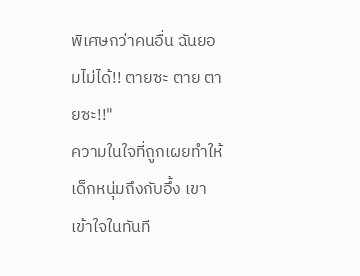พิเศษกว่าคนอื่น ฉันยอมไม่ได้!! ตายซะ ตาย ตายซะ!!"
ความในใจที่ถูกเผยทำให้เด็กหนุ่มถึงกับอึ้ง เขาเข้าใจในทันที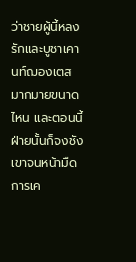ว่าชายผู้นี้หลงรักและบูชาเคานท์ฌองเตสมากมายขนาดไหน และตอนนี้ฝ่ายนั้นก็จงชังเขาจนหน้ามืด การเค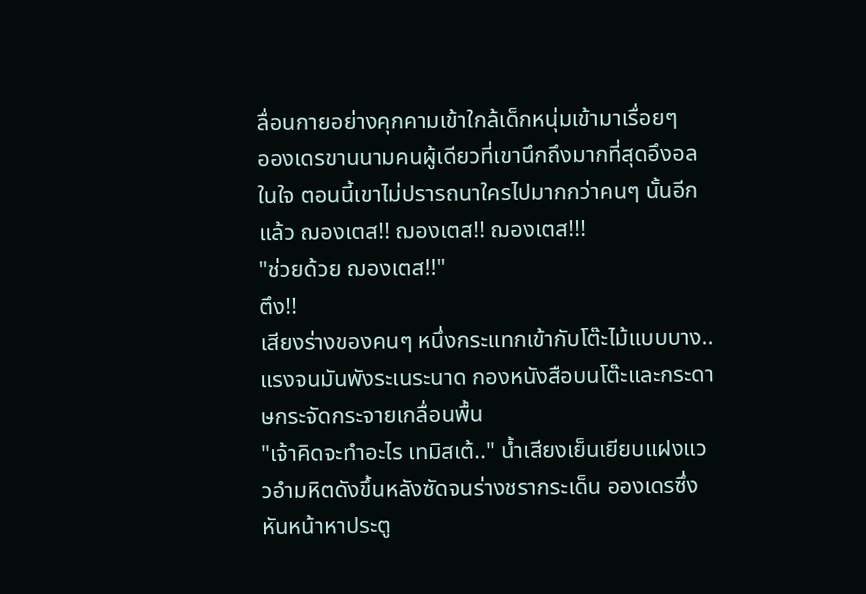ลื่อนกายอย่างคุกคามเข้าใกล้เด็กหนุ่มเข้ามาเรื่อยๆ
อองเดรขานนามคนผู้เดียวที่เขานึกถึงมากที่สุดอึงอลในใจ ตอนนี้เขาไม่ปรารถนาใครไปมากกว่าคนๆ นั้นอีกแล้ว ฌองเตส!! ฌองเตส!! ฌองเตส!!!
"ช่วยด้วย ฌองเตส!!"
ตึง!!
เสียงร่างของคนๆ หนึ่งกระแทกเข้ากับโต๊ะไม้แบบบาง.. แรงจนมันพังระเนระนาด กองหนังสือบนโต๊ะและกระดาษกระจัดกระจายเกลื่อนพื้น
"เจ้าคิดจะทำอะไร เทมิสเต้.." น้ำเสียงเย็นเยียบแฝงแววอำมหิตดังขึ้นหลังซัดจนร่างชรากระเด็น อองเดรซึ่งหันหน้าหาประตู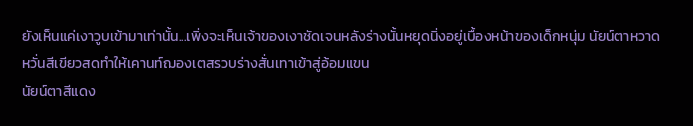ยังเห็นแค่เงาวูบเข้ามาเท่านั้น...เพิ่งจะเห็นเจ้าของเงาชัดเจนหลังร่างนั้นหยุดนิ่งอยู่เบื้องหน้าของเด็กหนุ่ม นัยน์ตาหวาดหวั่นสีเขียวสดทำให้เคานท์ฌองเตสรวบร่างสั่นเทาเข้าสู่อ้อมแขน
นัยน์ตาสีแดง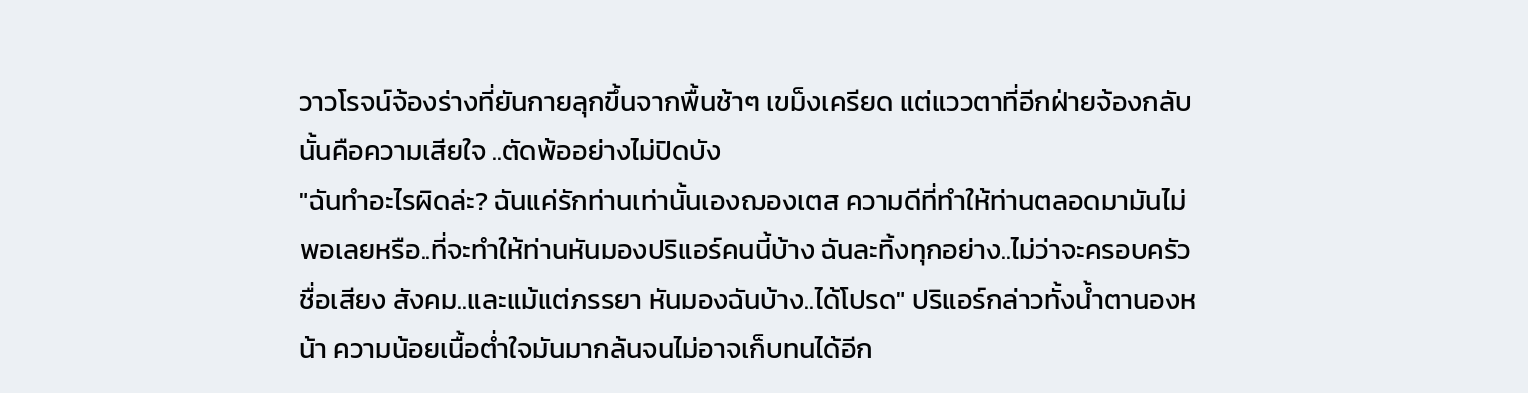วาวโรจน์จ้องร่างที่ยันกายลุกขึ้นจากพื้นช้าๆ เขม็งเครียด แต่แววตาที่อีกฝ่ายจ้องกลับนั้นคือความเสียใจ ..ตัดพ้ออย่างไม่ปิดบัง
"ฉันทำอะไรผิดล่ะ? ฉันแค่รักท่านเท่านั้นเองฌองเตส ความดีที่ทำให้ท่านตลอดมามันไม่พอเลยหรือ..ที่จะทำให้ท่านหันมองปริแอร์คนนี้บ้าง ฉันละทิ้งทุกอย่าง..ไม่ว่าจะครอบครัว ชื่อเสียง สังคม..และแม้แต่ภรรยา หันมองฉันบ้าง..ได้โปรด" ปริแอร์กล่าวทั้งน้ำตานองหน้า ความน้อยเนื้อต่ำใจมันมากล้นจนไม่อาจเก็บทนได้อีก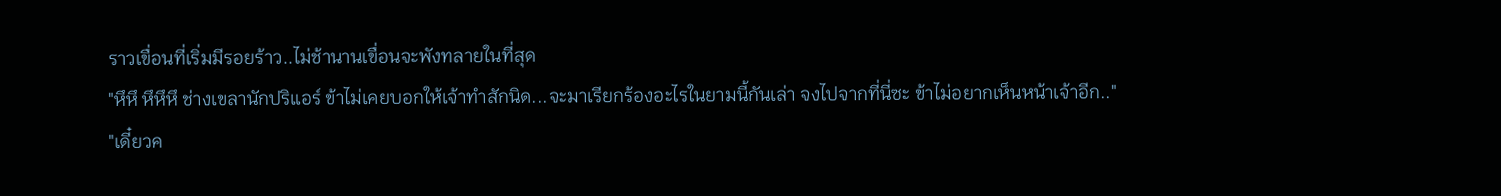ราวเขื่อนที่เริ่มมีรอยร้าว..ไม่ช้านานเขื่อนจะพังทลายในที่สุด
"หึหึ หึหึหึ ช่างเขลานักปริแอร์ ข้าไม่เคยบอกให้เจ้าทำสักนิด...จะมาเรียกร้องอะไรในยามนี้กันเล่า จงไปจากที่นี่ซะ ข้าไม่อยากเห็นหน้าเจ้าอีก.."
"เดี๋ยวค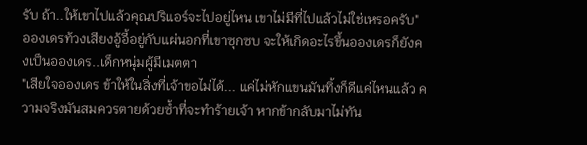รับ ถ้า..ให้เขาไปแล้วคุณปริแอร์จะไปอยู่ไหน เขาไม่มีที่ไปแล้วไม่ใช่เหรอครับ" อองเดรท้วงเสียงอู้อี้อยู่กับแผ่นอกที่เขาซุกซบ จะให้เกิดอะไรขึ้นอองเดรก็ยังคงเป็นอองเดร..เด็กหนุ่มผู้มีเมตตา
"เสียใจอองเดร ข้าให้ในสิ่งที่เจ้าขอไม่ได้... แค่ไม่หักแขนมันทิ้งก็ดีแค่ไหนแล้ว ความจริงมันสมควรตายด้วยซ้ำที่จะทำร้ายเจ้า หากข้ากลับมาไม่ทัน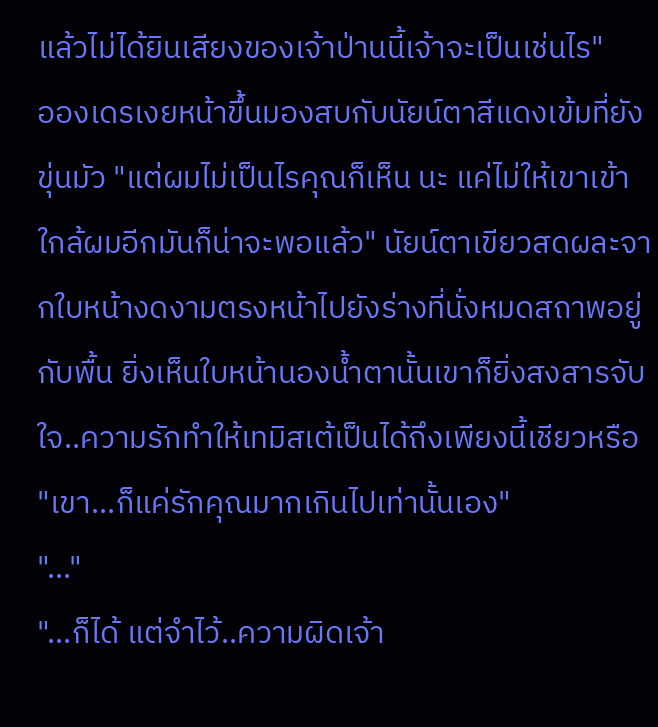แล้วไม่ได้ยินเสียงของเจ้าป่านนี้เจ้าจะเป็นเช่นไร"
อองเดรเงยหน้าขึ้นมองสบกับนัยน์ตาสีแดงเข้มที่ยังขุ่นมัว "แต่ผมไม่เป็นไรคุณก็เห็น นะ แค่ไม่ให้เขาเข้าใกล้ผมอีกมันก็น่าจะพอแล้ว" นัยน์ตาเขียวสดผละจากใบหน้างดงามตรงหน้าไปยังร่างที่นั่งหมดสถาพอยู่กับพื้น ยิ่งเห็นใบหน้านองน้ำตานั้นเขาก็ยิ่งสงสารจับใจ..ความรักทำให้เทมิสเต้เป็นได้ถึงเพียงนี้เชียวหรือ "เขา...ก็แค่รักคุณมากเกินไปเท่านั้นเอง"
"..."
"...ก็ได้ แต่จำไว้..ความผิดเจ้า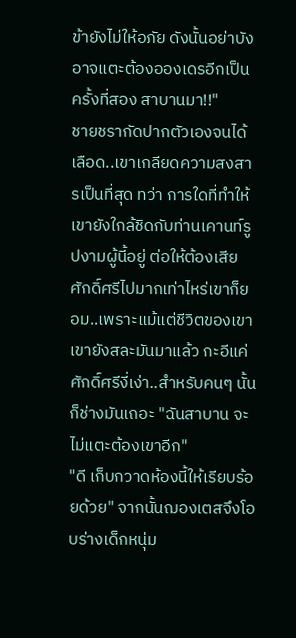ข้ายังไม่ให้อภัย ดังนั้นอย่าบังอาจแตะต้องอองเดรอีกเป็นครั้งที่สอง สาบานมา!!"
ชายชรากัดปากตัวเองจนได้เลือด..เขาเกลียดความสงสารเป็นที่สุด ทว่า การใดที่ทำให้เขายังใกล้ชิดกับท่านเคานท์รูปงามผู้นี้อยู่ ต่อให้ต้องเสียศักดิ์ศรีไปมากเท่าไหร่เขาก็ยอม..เพราะแม้แต่ชีวิตของเขา เขายังสละมันมาแล้ว กะอีแค่ศักดิ์ศรีงี่เง่า..สำหรับคนๆ นั้น ก็ช่างมันเถอะ "ฉันสาบาน จะไม่แตะต้องเขาอีก"
"ดี เก็บกวาดห้องนี้ให้เรียบร้อยด้วย" จากนั้นฌองเตสจึงโอบร่างเด็กหนุ่ม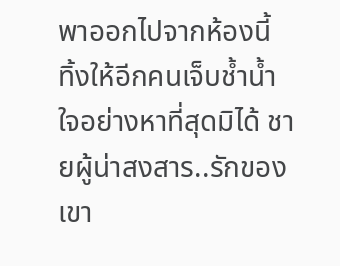พาออกไปจากห้องนี้
ทิ้งให้อีกคนเจ็บช้ำน้ำใจอย่างหาที่สุดมิได้ ชายผู้น่าสงสาร..รักของเขา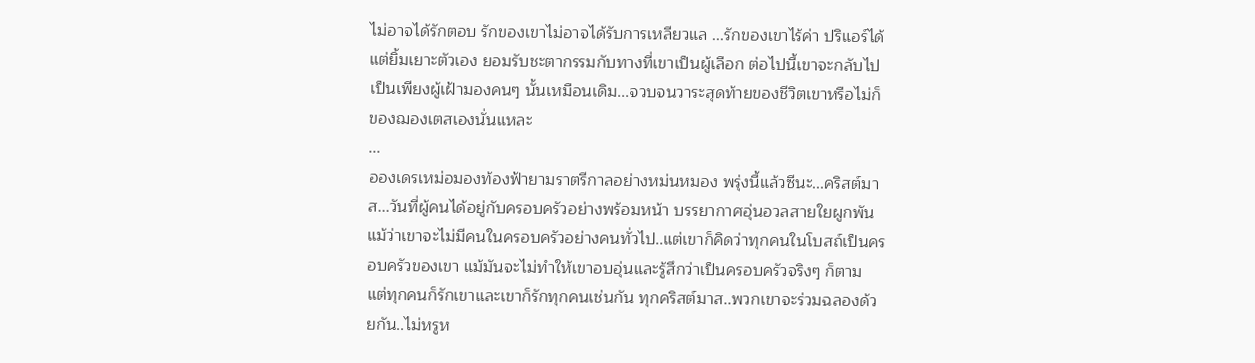ไม่อาจได้รักตอบ รักของเขาไม่อาจได้รับการเหลียวแล ...รักของเขาไร้ค่า ปริแอร์ได้แต่ยิ้มเยาะตัวเอง ยอมรับชะตากรรมกับทางที่เขาเป็นผู้เลือก ต่อไปนี้เขาจะกลับไปเป็นเพียงผู้เฝ้ามองคนๆ นั้นเหมือนเดิม...จวบจนวาระสุดท้ายของชีวิตเขาหรือไม่ก็ของฌองเตสเองนั่นแหละ
...
อองเดรเหม่อมองท้องฟ้ายามราตรีกาลอย่างหม่นหมอง พรุ่งนี้แล้วซีนะ...คริสต์มาส...วันที่ผู้คนได้อยู่กับครอบครัวอย่างพร้อมหน้า บรรยากาศอุ่นอวลสายใยผูกพัน แม้ว่าเขาจะไม่มีคนในครอบครัวอย่างคนทั่วไป..แต่เขาก็คิดว่าทุกคนในโบสถ์เป็นครอบครัวของเขา แม้มันจะไม่ทำให้เขาอบอุ่นและรู้สึกว่าเป็นครอบครัวจริงๆ ก็ตาม แต่ทุกคนก็รักเขาและเขาก็รักทุกคนเช่นกัน ทุกคริสต์มาส..พวกเขาจะร่วมฉลองด้วยกัน..ไม่หรูห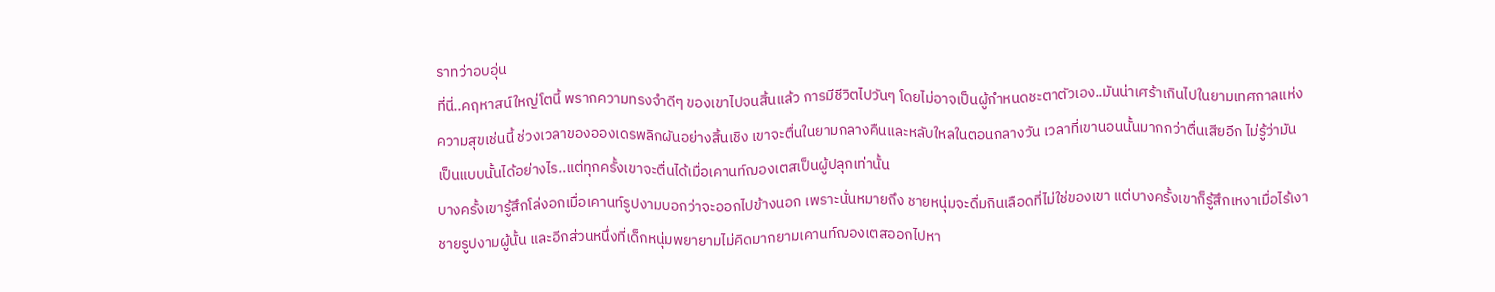ราทว่าอบอุ่น
ที่นี่..คฤหาสน์ใหญ่โตนี้ พรากความทรงจำดีๆ ของเขาไปจนสิ้นแล้ว การมีชีวิตไปวันๆ โดยไม่อาจเป็นผู้กำหนดชะตาตัวเอง..มันน่าเศร้าเกินไปในยามเทศกาลแห่งความสุขเช่นนี้ ช่วงเวลาของอองเดรพลิกผันอย่างสิ้นเชิง เขาจะตื่นในยามกลางคืนและหลับใหลในตอนกลางวัน เวลาที่เขานอนนั้นมากกว่าตื่นเสียอีก ไม่รู้ว่ามันเป็นแบบนั้นได้อย่างไร..แต่ทุกครั้งเขาจะตื่นได้เมื่อเคานท์ฌองเตสเป็นผู้ปลุกเท่านั้น
บางครั้งเขารู้สึกโล่งอกเมื่อเคานท์รูปงามบอกว่าจะออกไปข้างนอก เพราะนั่นหมายถึง ชายหนุ่มจะดื่มกินเลือดที่ไม่ใช่ของเขา แต่บางครั้งเขาก็รู้สึกเหงาเมื่อไร้เงาชายรูปงามผู้นั้น และอีกส่วนหนึ่งที่เด็กหนุ่มพยายามไม่คิดมากยามเคานท์ฌองเตสออกไปหา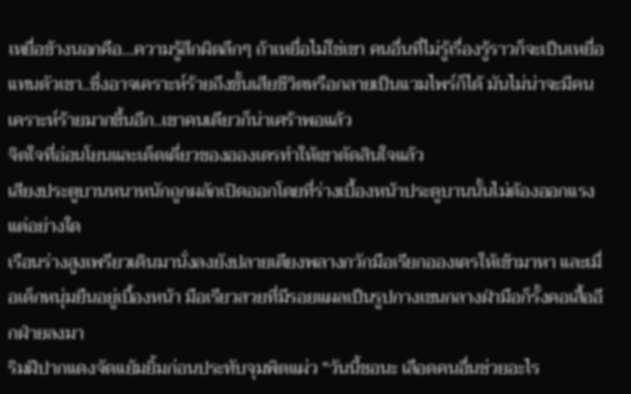เหยื่อข้างนอกคือ...ความรู้สึกผิดลึกๆ ถ้าเหยื่อไม่ใช่เขา คนอื่นที่ไม่รู้เรื่องรู้ราวก็จะเป็นเหยื่อแทนตัวเขา..ซึ่งอาจเคราะห์ร้ายถึงขั้นเสียชีวิตหรือกลายเป็นแวมไพร์ก็ได้ มันไม่น่าจะมีคนเคราะห์ร้ายมากขึ้นอีก..เขาคนเดียวก็น่าเศร้าพอแล้ว
จิตใจที่อ่อนโยนและเด็ดเดี่ยวของอองเดรทำให้เขาตัดสินใจแล้ว
เสียงประตูบานหนาหนักถูกผลักเปิดออกโดยที่ร่างเบื้องหน้าประตูบานนั้นไม่ต้องออกแรงแต่อย่างใด
เรือนร่างสูงเพรียวเดินมานั่งลงยังปลายเตียงพลางกวักมือเรียกอองเดรให้เข้ามาหา และเมื่อเด็กหนุ่มยืนอยู่เบื้องหน้า มือเรียวสวยที่มีรอยแผลเป็นรูปกางเขนกลางฝ่ามือก็รั้งคอเสื้ออีกฝ่ายลงมา
ริมฝีปากแดงจัดแย้มยิ้มก่อนประทับจุมพิตแผ่ว "วันนี้ขอนะ เลือดคนอื่นช่วยอะไร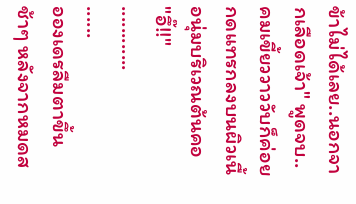ข้าไม่ได้เลย..นอกจากเลือดเจ้า" พูดจบ..คมเขี้ยววาววับก็ค่อยกดแทรกลงบนผิวเนื้อนุ่มบริเวณต้นคอ
"อึ๊!!"
............
......
อองเดรลืมตาขึ้นช้าๆ หลังจากหมดส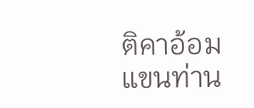ติคาอ้อมแขนท่าน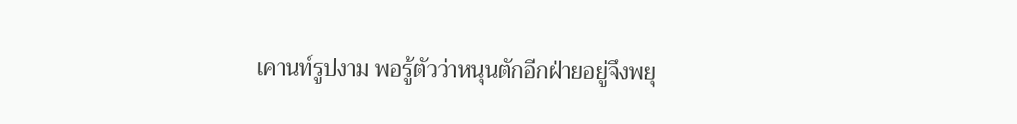เคานท์รูปงาม พอรู้ตัวว่าหนุนตักอีกฝ่ายอยู่จึงพยุ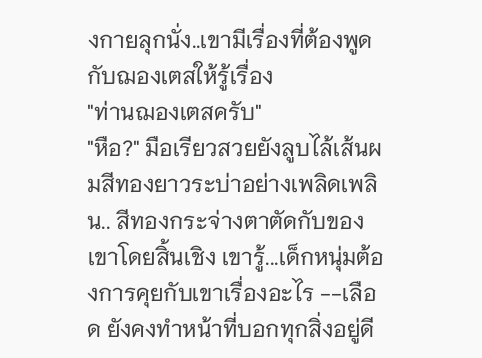งกายลุกนั่ง..เขามีเรื่องที่ต้องพูดกับฌองเตสให้รู้เรื่อง
"ท่านฌองเตสครับ"
"หือ?" มือเรียวสวยยังลูบไล้เส้นผมสีทองยาวระบ่าอย่างเพลิดเพลิน.. สีทองกระจ่างตาตัดกับของเขาโดยสิ้นเชิง เขารู้...เด็กหนุ่มต้องการคุยกับเขาเรื่องอะไร --เลือด ยังคงทำหน้าที่บอกทุกสิ่งอยู่ดี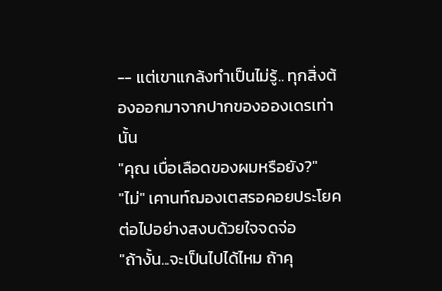-- แต่เขาแกล้งทำเป็นไม่รู้.. ทุกสิ่งต้องออกมาจากปากของอองเดรเท่านั้น
"คุณ เบื่อเลือดของผมหรือยัง?"
"ไม่" เคานท์ฌองเตสรอคอยประโยคต่อไปอย่างสงบด้วยใจจดจ่อ
"ถ้างั้น...จะเป็นไปได้ไหม ถ้าคุ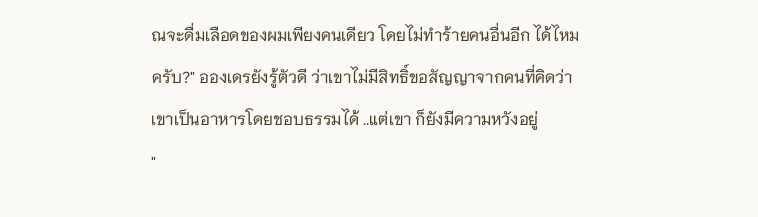ณจะดื่มเลือดของผมเพียงคนเดียว โดยไม่ทำร้ายคนอื่นอีก ได้ไหมครับ?" อองเดรยังรู้ตัวดี ว่าเขาไม่มีสิทธิ์ขอสัญญาจากคนที่คิดว่าเขาเป็นอาหารโดยชอบธรรมได้ ..แต่เขา ก็ยังมีความหวังอยู่
"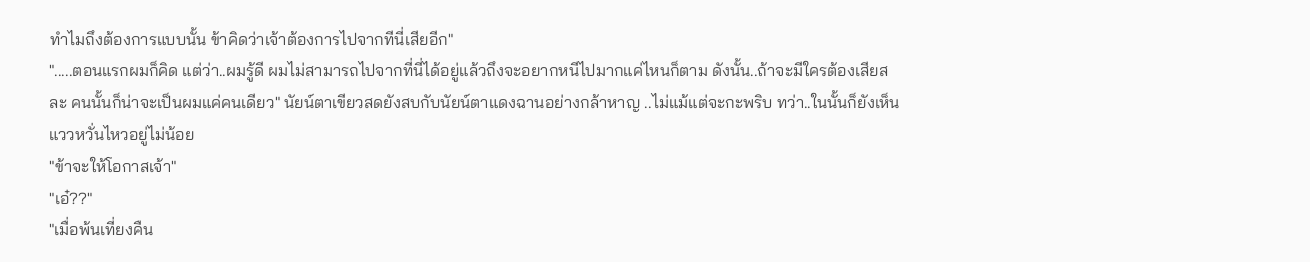ทำไมถึงต้องการแบบนั้น ข้าคิดว่าเจ้าต้องการไปจากทีนี่เสียอีก"
".....ตอนแรกผมก็คิด แต่ว่า..ผมรู้ดี ผมไม่สามารถไปจากที่นี่ได้อยู่แล้วถึงจะอยากหนีไปมากแค่ไหนก็ตาม ดังนั้น..ถ้าจะมีใครต้องเสียสละ คนนั้นก็น่าจะเป็นผมแค่คนเดียว" นัยน์ตาเขียวสดยังสบกับนัยน์ตาแดงฉานอย่างกล้าหาญ ..ไม่แม้แต่จะกะพริบ ทว่า..ในนั้นก็ยังเห็นแววหวั่นไหวอยู่ไม่น้อย
"ข้าจะให้โอกาสเจ้า"
"เอ๋??"
"เมื่อพ้นเที่ยงคืน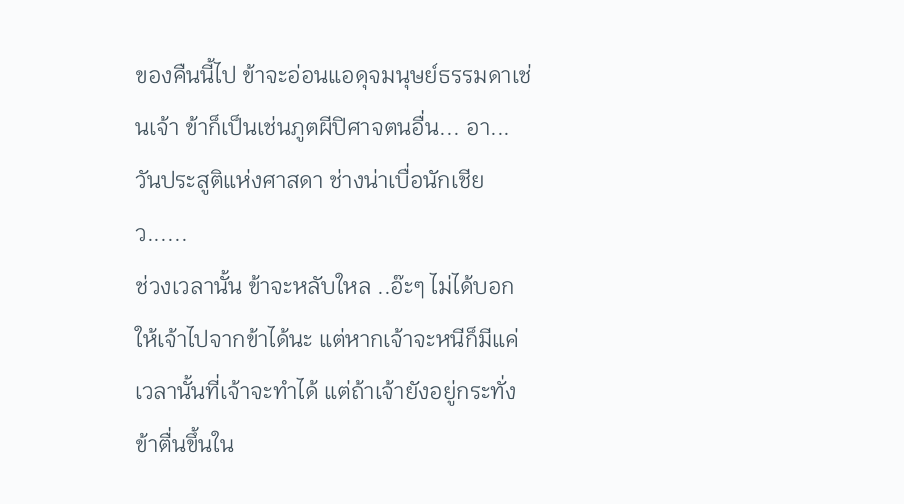ของคืนนี้ไป ข้าจะอ่อนแอดุจมนุษย์ธรรมดาเช่นเจ้า ข้าก็เป็นเช่นภูตผีปิศาจตนอื่น... อา...วันประสูติแห่งศาสดา ช่างน่าเบื่อนักเชียว......
ช่วงเวลานั้น ข้าจะหลับใหล ..อ๊ะๆ ไม่ได้บอกให้เจ้าไปจากข้าได้นะ แต่หากเจ้าจะหนีก็มีแค่เวลานั้นที่เจ้าจะทำได้ แต่ถ้าเจ้ายังอยู่กระทั่งข้าตื่นขึ้นใน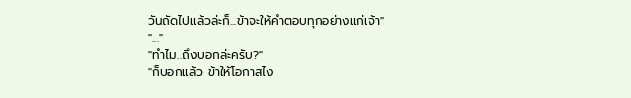วันถัดไปแล้วล่ะก็...ข้าจะให้คำตอบทุกอย่างแก่เจ้า"
"..."
"ทำไม..ถึงบอกล่ะครับ?"
"ก็บอกแล้ว ข้าให้โอกาสไง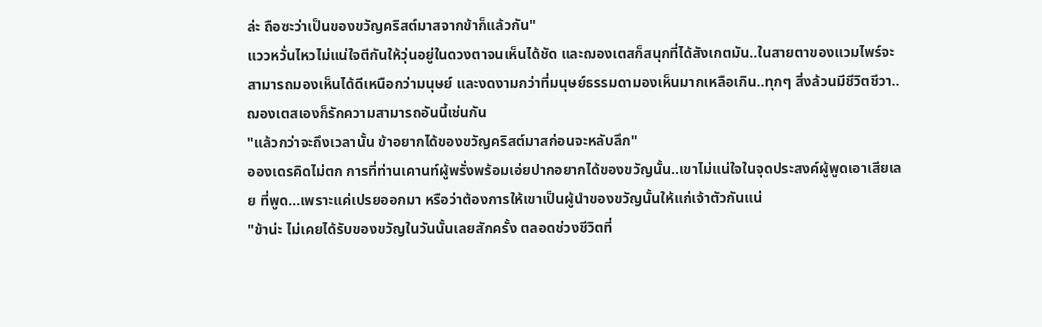ล่ะ ถือซะว่าเป็นของขวัญคริสต์มาสจากข้าก็แล้วกัน"
แววหวั่นไหวไม่แน่ใจตีกันให้วุ่นอยู่ในดวงตาจนเห็นได้ชัด และฌองเตสก็สนุกที่ได้สังเกตมัน..ในสายตาของแวมไพร์จะสามารถมองเห็นได้ดีเหนือกว่ามนุษย์ และงดงามกว่าที่มนุษย์ธรรมดามองเห็นมากเหลือเกิน..ทุกๆ สิ่งล้วนมีชีวิตชีวา.. ฌองเตสเองก็รักความสามารถอันนี้เช่นกัน
"แล้วกว่าจะถึงเวลานั้น ข้าอยากได้ของขวัญคริสต์มาสก่อนจะหลับลึก"
อองเดรคิดไม่ตก การที่ท่านเคานท์ผู้พรั่งพร้อมเอ่ยปากอยากได้ของขวัญนั้น..เขาไม่แน่ใจในจุดประสงค์ผู้พูดเอาเสียเลย ที่พูด...เพราะแค่เปรยออกมา หรือว่าต้องการให้เขาเป็นผู้นำของขวัญนั้นให้แก่เจ้าตัวกันแน่
"ข้าน่ะ ไม่เคยได้รับของขวัญในวันนั้นเลยสักครั้ง ตลอดช่วงชีวิตที่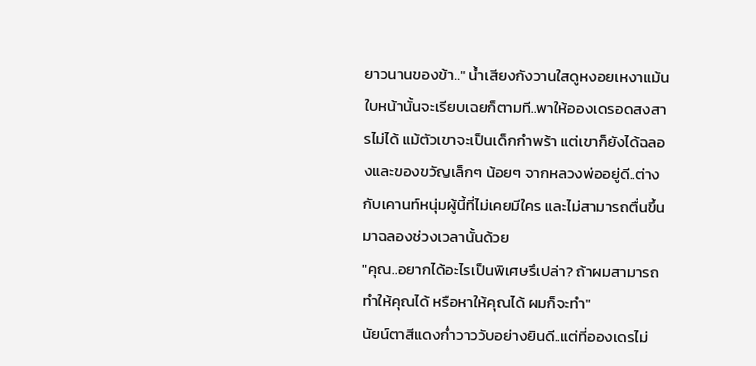ยาวนานของข้า.." น้ำเสียงกังวานใสดูหงอยเหงาแม้นใบหน้านั้นจะเรียบเฉยก็ตามที..พาให้อองเดรอดสงสารไม่ได้ แม้ตัวเขาจะเป็นเด็กกำพร้า แต่เขาก็ยังได้ฉลองและของขวัญเล็กๆ น้อยๆ จากหลวงพ่ออยู่ดี..ต่างกับเคานท์หนุ่มผู้นี้ที่ไม่เคยมีใคร และไม่สามารถตื่นขึ้นมาฉลองช่วงเวลานั้นด้วย
"คุณ..อยากได้อะไรเป็นพิเศษรึเปล่า? ถ้าผมสามารถทำให้คุณได้ หรือหาให้คุณได้ ผมก็จะทำ"
นัยน์ตาสีแดงก่ำวาววับอย่างยินดี..แต่ที่อองเดรไม่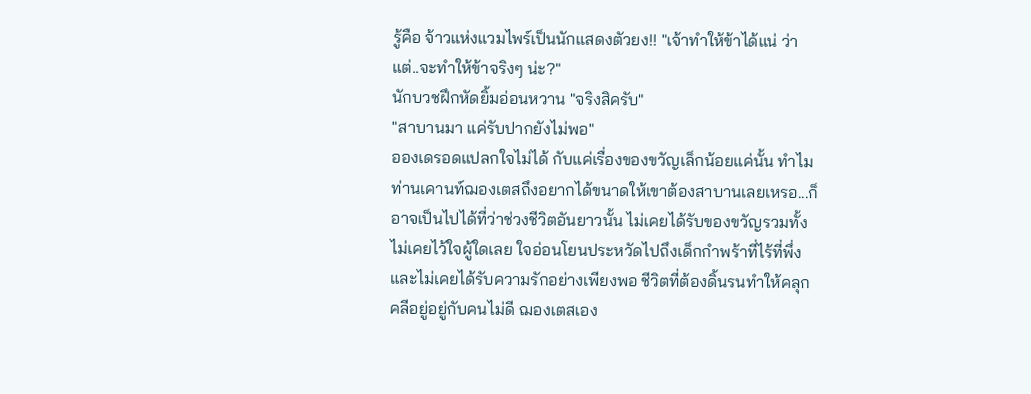รู้คือ จ้าวแห่งแวมไพร์เป็นนักแสดงตัวยง!! "เจ้าทำให้ข้าได้แน่ ว่าแต่..จะทำให้ข้าจริงๆ น่ะ?"
นักบวชฝึกหัดยิ้มอ่อนหวาน "จริงสิครับ"
"สาบานมา แค่รับปากยังไม่พอ"
อองเดรอดแปลกใจไม่ได้ กับแค่เรื่องของขวัญเล็กน้อยแค่นั้น ทำไมท่านเคานท์ฌองเตสถึงอยากได้ขนาดให้เขาต้องสาบานเลยเหรอ...ก็อาจเป็นไปได้ที่ว่าช่วงชีวิตอันยาวนั้น ไม่เคยได้รับของขวัญรวมทั้งไม่เคยไว้ใจผู้ใดเลย ใจอ่อนโยนประหวัดไปถึงเด็กกำพร้าที่ไร้ที่พึ่งและไม่เคยได้รับความรักอย่างเพียงพอ ชีวิตที่ต้องดิ้นรนทำให้คลุกคลีอยู่อยู่กับคนไม่ดี ฌองเตสเอง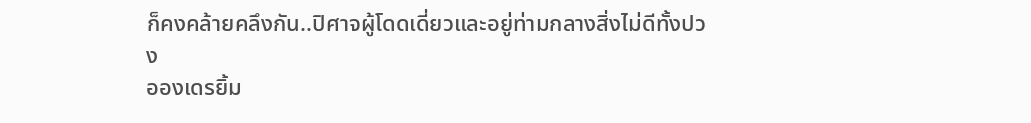ก็คงคล้ายคลึงกัน..ปิศาจผู้โดดเดี่ยวและอยู่ท่ามกลางสิ่งไม่ดีทั้งปวง
อองเดรยิ้ม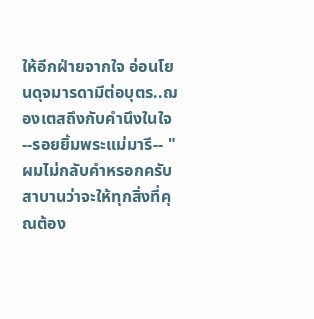ให้อีกฝ่ายจากใจ อ่อนโยนดุจมารดามีต่อบุตร..ฌองเตสถึงกับคำนึงในใจ --รอยยิ้มพระแม่มารี-- "ผมไม่กลับคำหรอกครับ สาบานว่าจะให้ทุกสิ่งที่คุณต้อง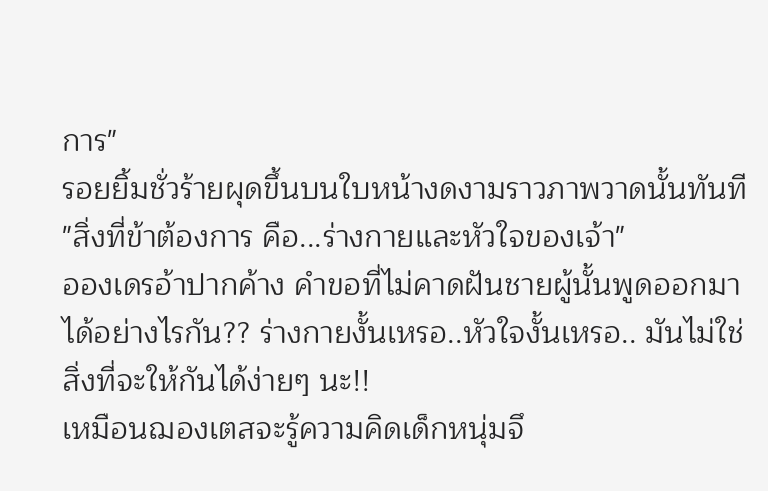การ"
รอยยิ้มชั่วร้ายผุดขึ้นบนใบหน้างดงามราวภาพวาดนั้นทันที "สิ่งที่ข้าต้องการ คือ...ร่างกายและหัวใจของเจ้า"
อองเดรอ้าปากค้าง คำขอที่ไม่คาดฝันชายผู้นั้นพูดออกมาได้อย่างไรกัน?? ร่างกายงั้นเหรอ..หัวใจงั้นเหรอ.. มันไม่ใช่สิ่งที่จะให้กันได้ง่ายๆ นะ!!
เหมือนฌองเตสจะรู้ความคิดเด็กหนุ่มจึ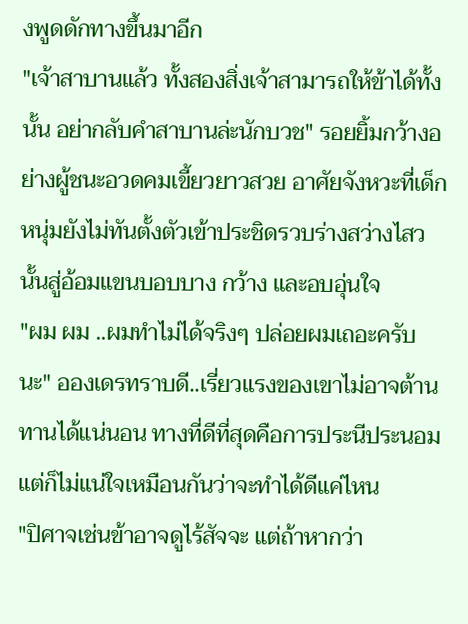งพูดดักทางขึ้นมาอีก
"เจ้าสาบานแล้ว ทั้งสองสิ่งเจ้าสามารถให้ข้าได้ทั้งนั้น อย่ากลับคำสาบานล่ะนักบวช" รอยยิ้มกว้างอย่างผู้ชนะอวดคมเขี้ยวยาวสวย อาศัยจังหวะที่เด็กหนุ่มยังไม่ทันตั้งตัวเข้าประชิดรวบร่างสว่างไสวนั้นสู่อ้อมแขนบอบบาง กว้าง และอบอุ่นใจ
"ผม ผม ..ผมทำไม่ได้จริงๆ ปล่อยผมเถอะครับ นะ" อองเดรทราบดี..เรี่ยวแรงของเขาไม่อาจต้านทานได้แน่นอน ทางที่ดีที่สุดคือการประนีประนอม แต่ก็ไม่แน่ใจเหมือนกันว่าจะทำได้ดีแค่ไหน
"ปิศาจเช่นข้าอาจดูไร้สัจจะ แต่ถ้าหากว่า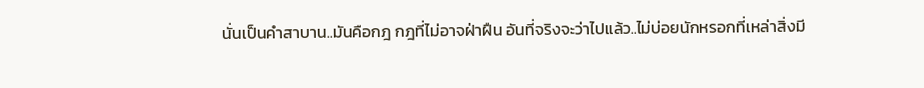นั่นเป็นคำสาบาน..มันคือกฎ กฎที่ไม่อาจฝ่าฝืน อันที่จริงจะว่าไปแล้ว..ไม่บ่อยนักหรอกที่เหล่าสิ่งมี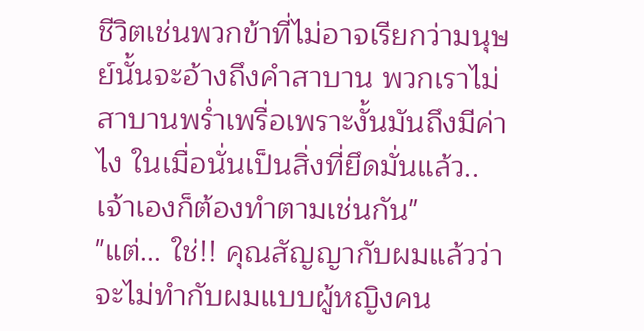ชีวิตเช่นพวกข้าที่ไม่อาจเรียกว่ามนุษย์นั้นจะอ้างถึงคำสาบาน พวกเราไม่สาบานพร่ำเพรื่อเพราะงั้นมันถึงมีค่าไง ในเมื่อนั่นเป็นสิ่งที่ยึดมั่นแล้ว..เจ้าเองก็ต้องทำตามเช่นกัน"
"แต่... ใช่!! คุณสัญญากับผมแล้วว่าจะไม่ทำกับผมแบบผู้หญิงคน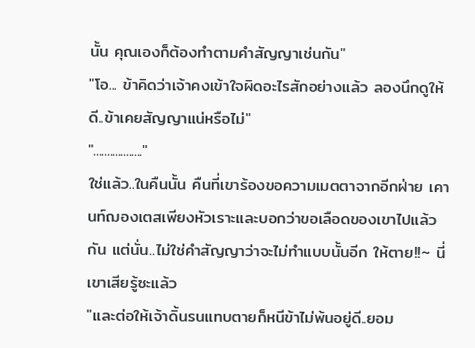นั้น คุณเองก็ต้องทำตามคำสัญญาเช่นกัน"
"โอ... ข้าคิดว่าเจ้าคงเข้าใจผิดอะไรสักอย่างแล้ว ลองนึกดูให้ดี..ข้าเคยสัญญาแน่หรือไม่"
".................."
ใช่แล้ว..ในคืนนั้น คืนที่เขาร้องขอความเมตตาจากอีกฝ่าย เคานท์ฌองเตสเพียงหัวเราะและบอกว่าขอเลือดของเขาไปแล้วกัน แต่นั่น..ไม่ใช่คำสัญญาว่าจะไม่ทำแบบนั้นอีก ให้ตาย!!~ นี่เขาเสียรู้ซะแล้ว
"และต่อให้เจ้าดิ้นรนแทบตายก็หนีข้าไม่พ้นอยู่ดี..ยอม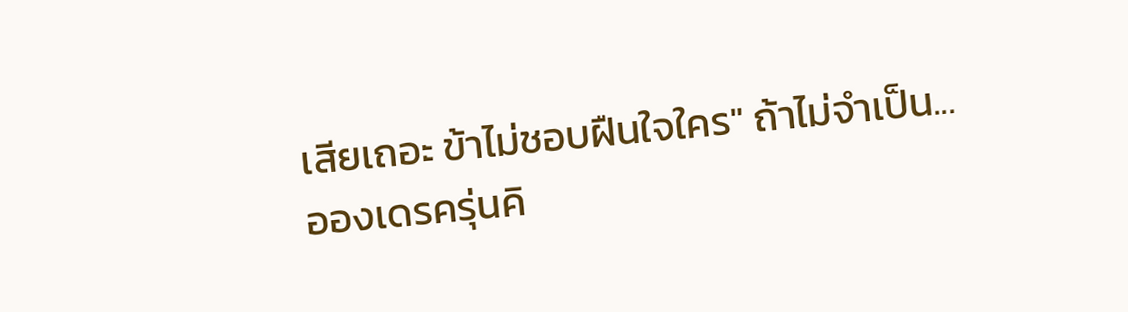เสียเถอะ ข้าไม่ชอบฝืนใจใคร" ถ้าไม่จำเป็น...
อองเดรครุ่นคิ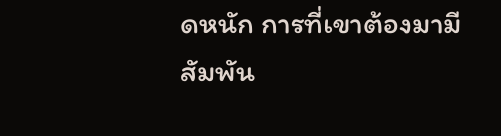ดหนัก การที่เขาต้องมามีสัมพัน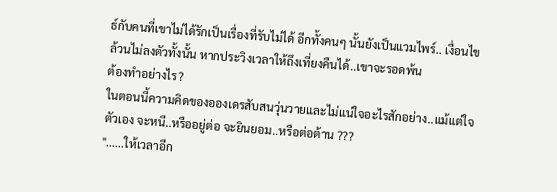ธ์กับคนที่เขาไม่ได้รักเป็นเรื่องที่รับไม่ได้ อีกทั้งคนๆ นั้นยังเป็นแวมไพร์.. เงื่อนไขล้วนไม่ลงตัวทั้งนั้น หากประวิงเวลาให้ถึงเที่ยงคืนได้..เขาจะรอดพ้น
ต้องทำอย่างไร?
ในตอนนี้ความคิดของอองเดรสับสนวุ่นวายและไม่แน่ใจอะไรสักอย่าง..แม้แต่ใจตัวเอง จะหนี..หรืออยู่ต่อ จะยินยอม..หรือต่อต้าน ???
"......ให้เวลาอีก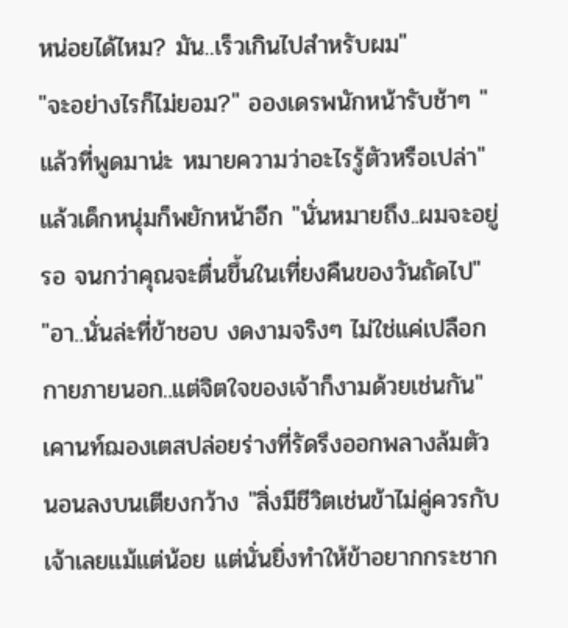หน่อยได้ไหม? มัน..เร็วเกินไปสำหรับผม"
"จะอย่างไรก็ไม่ยอม?" อองเดรพนักหน้ารับช้าๆ "แล้วที่พูดมาน่ะ หมายความว่าอะไรรู้ตัวหรือเปล่า" แล้วเด็กหนุ่มก็พยักหน้าอีก "นั่นหมายถึง..ผมจะอยู่รอ จนกว่าคุณจะตื่นขึ้นในเที่ยงคืนของวันถัดไป"
"อา..นั่นล่ะที่ข้าชอบ งดงามจริงๆ ไม่ใช่แค่เปลือกกายภายนอก..แต่จิตใจของเจ้าก็งามด้วยเช่นกัน" เคานท์ฌองเตสปล่อยร่างที่รัดรึงออกพลางล้มตัวนอนลงบนเตียงกว้าง "สิ่งมีชีวิตเช่นข้าไม่คู่ควรกับเจ้าเลยแม้แต่น้อย แต่นั่นยิ่งทำให้ข้าอยากกระชาก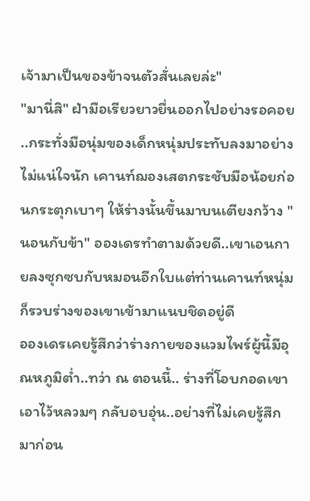เจ้ามาเป็นของข้าจนตัวสั่นเลยล่ะ"
"มานี่สิ" ฝ่ามือเรียวยาวยื่นออกไปอย่างรอคอย ..กระทั่งมือนุ่มของเด็กหนุ่มประทับลงมาอย่างไม่แน่ใจนัก เคานท์ฌองเสตกระชับมือน้อยก่อนกระตุกเบาๆ ให้ร่างนั้นขึ้นมาบนเตียงกว้าง "นอนกับข้า" อองเดรทำตามด้วยดี..เขาเอนกายลงซุกซบกับหมอนอีกใบแต่ท่านเคานท์หนุ่มก็รวบร่างของเขาเข้ามาแนบชิดอยู่ดี
อองเดรเคยรู้สึกว่าร่างกายของแวมไพร์ผู้นี้มีอุณหภูมิต่ำ..ทว่า ณ ตอนนี้.. ร่างที่โอบกอดเขาเอาไว้หลวมๆ กลับอบอุ่น..อย่างที่ไม่เคยรู้สึกมาก่อน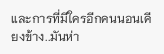และการที่มีใครอีกคนนอนเคียงข้าง..มันห่า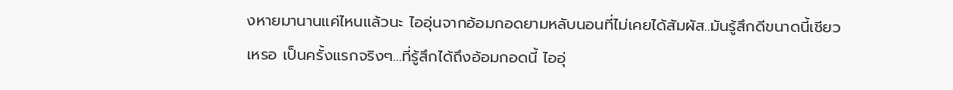งหายมานานแค่ไหนแล้วนะ ไออุ่นจากอ้อมกอดยามหลับนอนที่ไม่เคยได้สัมผัส..มันรู้สึกดีขนาดนี้เชียวเหรอ เป็นครั้งแรกจริงๆ...ที่รู้สึกได้ถึงอ้อมกอดนี้ ไออุ่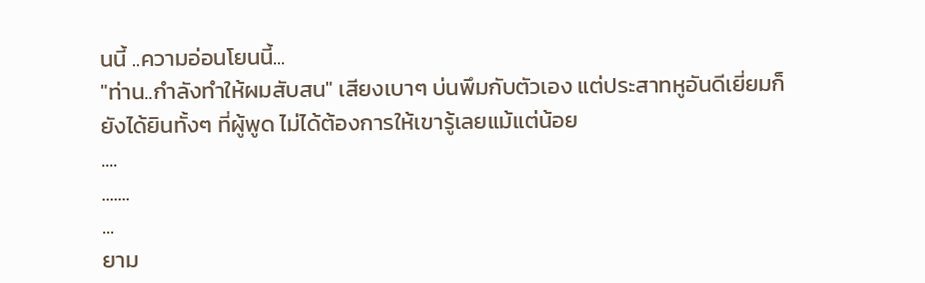นนี้ ..ความอ่อนโยนนี้...
"ท่าน..กำลังทำให้ผมสับสน" เสียงเบาๆ บ่นพึมกับตัวเอง แต่ประสาทหูอันดีเยี่ยมก็ยังได้ยินทั้งๆ ที่ผู้พูด ไม่ได้ต้องการให้เขารู้เลยแม้แต่น้อย
....
.......
...
ยาม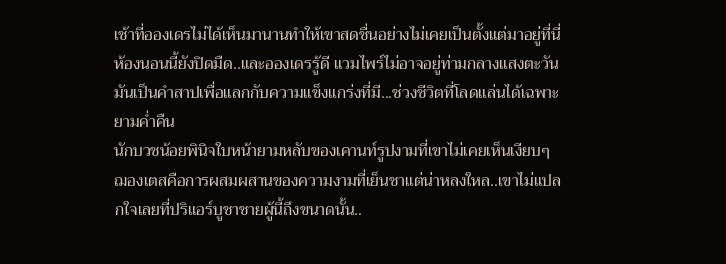เช้าที่อองเดรไม่ได้เห็นมานานทำให้เขาสดชื่นอย่างไม่เคยเป็นตั้งแต่มาอยู่ที่นี่ ห้องนอนนี้ยังปิดมืด..และอองเดรรู้ดี แวมไพร์ไม่อาจอยู่ท่ามกลางแสงตะวัน มันเป็นคำสาปเพื่อแลกกับความแข็งแกร่งที่มี...ช่วงชีวิตที่โลดแล่นได้เฉพาะยามค่ำคืน
นักบวชน้อยพินิจใบหน้ายามหลับของเคานท์รูปงามที่เขาไม่เคยเห็นเงียบๆ ฌองเตสคือการผสมผสานของความงามที่เย็นชาแต่น่าหลงใหล..เขาไม่แปลกใจเลยที่ปริแอร์บูชาชายผู้นี้ถึงขนาดนั้น..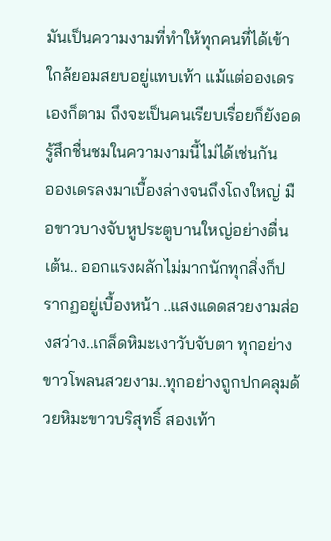มันเป็นความงามที่ทำให้ทุกคนที่ได้เข้าใกล้ยอมสยบอยู่แทบเท้า แม้แต่อองเดรเองก็ตาม ถึงจะเป็นคนเรียบเรื่อยก็ยังอดรู้สึกชื่นชมในความงามนี้ไม่ได้เช่นกัน
อองเดรลงมาเบื้องล่างจนถึงโถงใหญ่ มือขาวบางจับหูประตูบานใหญ่อย่างตื่นเต้น.. ออกแรงผลักไม่มากนักทุกสิ่งก็ปรากฏอยู่เบื้องหน้า ..แสงแดดสวยงามส่องสว่าง..เกล็ดหิมะเงาวับจับตา ทุกอย่างขาวโพลนสวยงาม..ทุกอย่างถูกปกคลุมด้วยหิมะขาวบริสุทธิ์ สองเท้า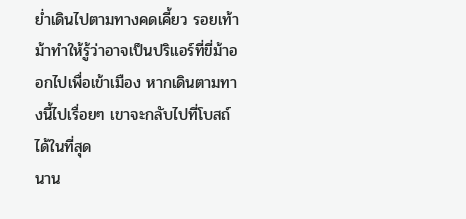ย่ำเดินไปตามทางคดเคี้ยว รอยเท้าม้าทำให้รู้ว่าอาจเป็นปริแอร์ที่ขี่ม้าออกไปเพื่อเข้าเมือง หากเดินตามทางนี้ไปเรื่อยๆ เขาจะกลับไปที่โบสถ์ได้ในที่สุด
นาน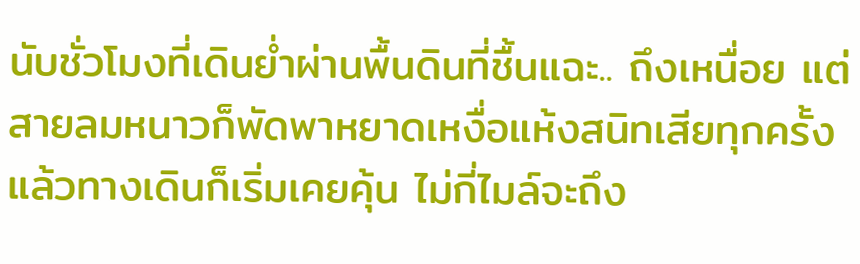นับชั่วโมงที่เดินย่ำผ่านพื้นดินที่ชื้นแฉะ.. ถึงเหนื่อย แต่สายลมหนาวก็พัดพาหยาดเหงื่อแห้งสนิทเสียทุกครั้ง แล้วทางเดินก็เริ่มเคยคุ้น ไม่กี่ไมล์จะถึง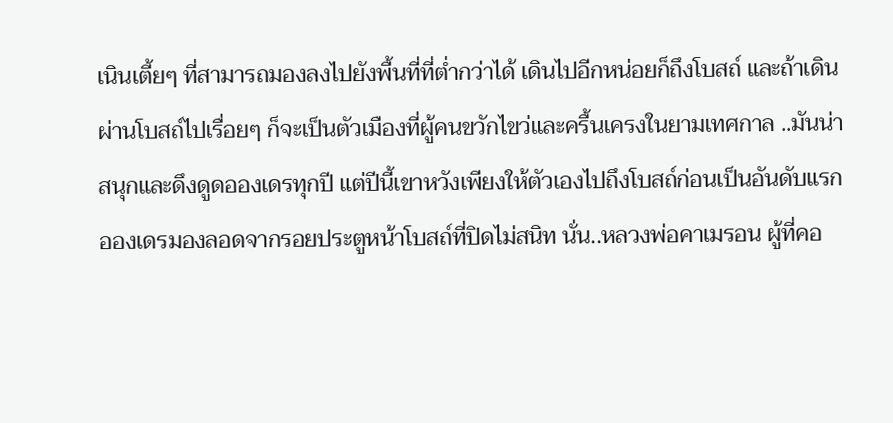เนินเตี้ยๆ ที่สามารถมองลงไปยังพื้นที่ที่ต่ำกว่าได้ เดินไปอีกหน่อยก็ถึงโบสถ์ และถ้าเดินผ่านโบสถ์ไปเรื่อยๆ ก็จะเป็นตัวเมืองที่ผู้คนขวักไขว่และครื้นเครงในยามเทศกาล ..มันน่าสนุกและดึงดูดอองเดรทุกปี แต่ปีนี้เขาหวังเพียงให้ตัวเองไปถึงโบสถ์ก่อนเป็นอันดับแรก
อองเดรมองลอดจากรอยประตูหน้าโบสถ์ที่ปิดไม่สนิท นั่น..หลวงพ่อคาเมรอน ผู้ที่คอ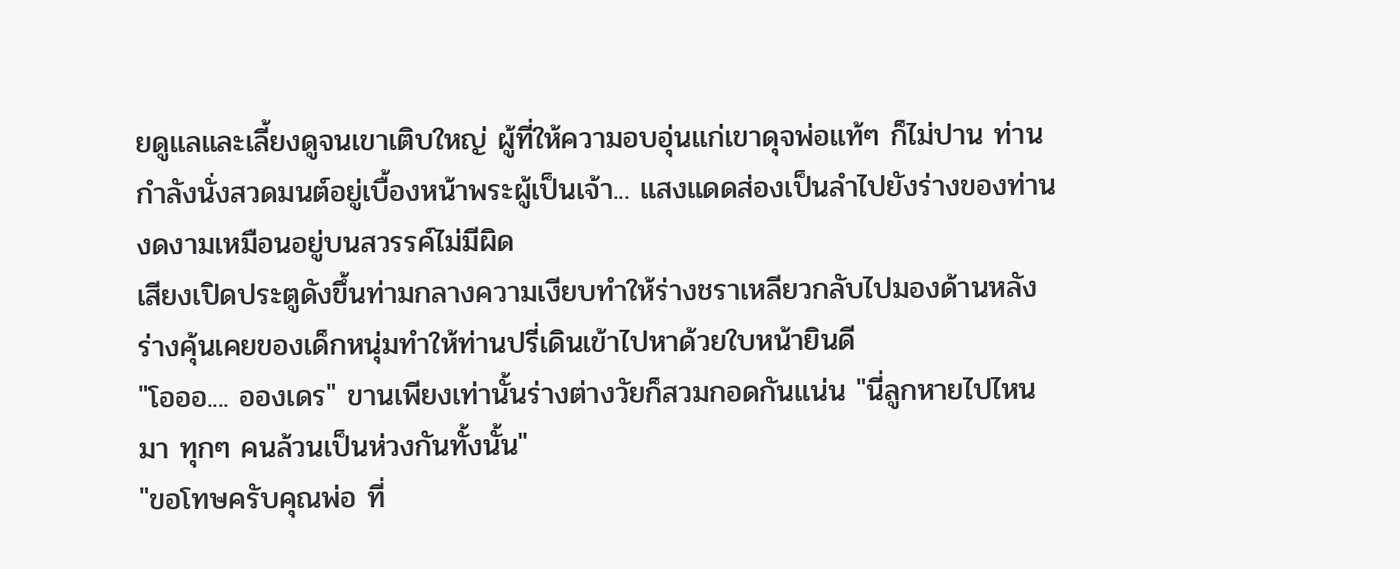ยดูแลและเลี้ยงดูจนเขาเติบใหญ่ ผู้ที่ให้ความอบอุ่นแก่เขาดุจพ่อแท้ๆ ก็ไม่ปาน ท่านกำลังนั่งสวดมนต์อยู่เบื้องหน้าพระผู้เป็นเจ้า... แสงแดดส่องเป็นลำไปยังร่างของท่าน งดงามเหมือนอยู่บนสวรรค์ไม่มีผิด
เสียงเปิดประตูดังขึ้นท่ามกลางความเงียบทำให้ร่างชราเหลียวกลับไปมองด้านหลัง ร่างคุ้นเคยของเด็กหนุ่มทำให้ท่านปรี่เดินเข้าไปหาด้วยใบหน้ายินดี
"โอออ.... อองเดร" ขานเพียงเท่านั้นร่างต่างวัยก็สวมกอดกันแน่น "นี่ลูกหายไปไหนมา ทุกๆ คนล้วนเป็นห่วงกันทั้งนั้น"
"ขอโทษครับคุณพ่อ ที่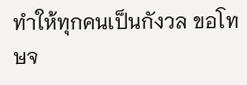ทำให้ทุกคนเป็นกังวล ขอโทษจ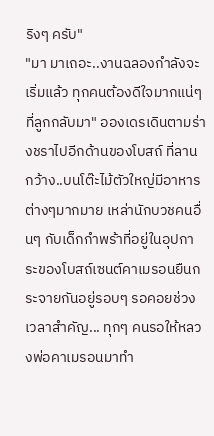ริงๆ ครับ"
"มา มาเถอะ..งานฉลองกำลังจะเริ่มแล้ว ทุกคนต้องดีใจมากแน่ๆ ที่ลูกกลับมา" อองเดรเดินตามร่างชราไปอีกด้านของโบสถ์ ที่ลานกว้าง..บนโต๊ะไม้ตัวใหญ่มีอาหารต่างๆมากมาย เหล่านักบวชคนอื่นๆ กับเด็กกำพร้าที่อยู่ในอุปการะของโบสถ์เซนต์คาเมรอนยืนกระจายกันอยู่รอบๆ รอคอยช่วงเวลาสำคัญ... ทุกๆ คนรอให้หลวงพ่อคาเมรอนมาทำ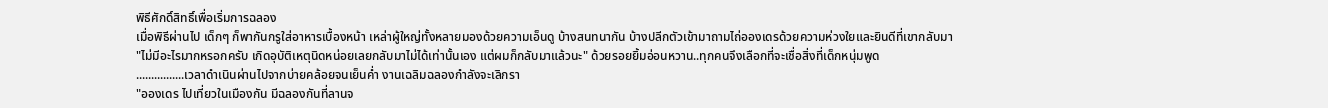พิธีศักดิ์สิทธิ์เพื่อเริ่มการฉลอง
เมื่อพิธีผ่านไป เด็กๆ ก็พากันกรูใส่อาหารเบื้องหน้า เหล่าผู้ใหญ่ทั้งหลายมองด้วยความเอ็นดู บ้างสนทนากัน บ้างปลีกตัวเข้ามาถามไถ่อองเดรด้วยความห่วงใยและยินดีที่เขากลับมา
"ไม่มีอะไรมากหรอกครับ เกิดอุบัติเหตุนิดหน่อยเลยกลับมาไม่ได้เท่านั้นเอง แต่ผมก็กลับมาแล้วนะ" ด้วยรอยยิ้มอ่อนหวาน..ทุกคนจึงเลือกที่จะเชื่อสิ่งที่เด็กหนุ่มพูด
................เวลาดำเนินผ่านไปจากบ่ายคล้อยจนเย็นค่ำ งานเฉลิมฉลองกำลังจะเลิกรา
"อองเดร ไปเที่ยวในเมืองกัน มีฉลองกันที่ลานจ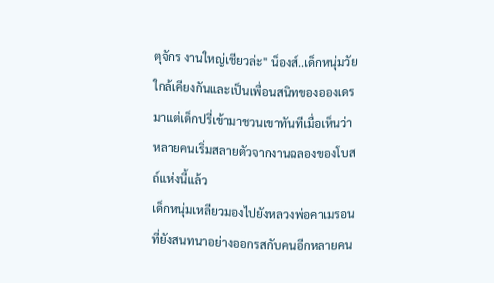ตุจักร งานใหญ่เชียวล่ะ" น็องส์..เด็กหนุ่มวัยใกล้เคียงกันและเป็นเพื่อนสนิทของอองเดรมาแต่เด็กปรี่เข้ามาชวนเขาทันทีเมื่อเห็นว่าหลายคนเริ่มสลายตัวจากงานฉลองของโบสถ์แห่งนี้แล้ว
เด็กหนุ่มเหลียวมองไปยังหลวงพ่อคาเมรอนที่ยังสนทนาอย่างออกรสกับคนอีกหลายคน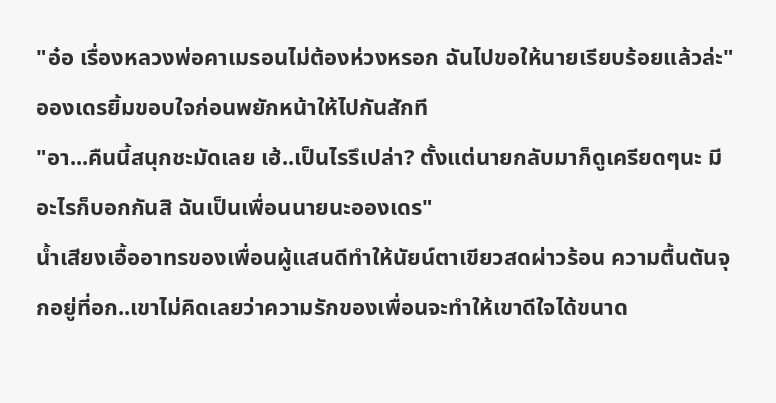"อ๋อ เรื่องหลวงพ่อคาเมรอนไม่ต้องห่วงหรอก ฉันไปขอให้นายเรียบร้อยแล้วล่ะ" อองเดรยิ้มขอบใจก่อนพยักหน้าให้ไปกันสักที
"อา...คืนนี้สนุกชะมัดเลย เฮ้..เป็นไรรึเปล่า? ตั้งแต่นายกลับมาก็ดูเครียดๆนะ มีอะไรก็บอกกันสิ ฉันเป็นเพื่อนนายนะอองเดร"
น้ำเสียงเอื้ออาทรของเพื่อนผู้แสนดีทำให้นัยน์ตาเขียวสดผ่าวร้อน ความตื้นตันจุกอยู่ที่อก..เขาไม่คิดเลยว่าความรักของเพื่อนจะทำให้เขาดีใจได้ขนาด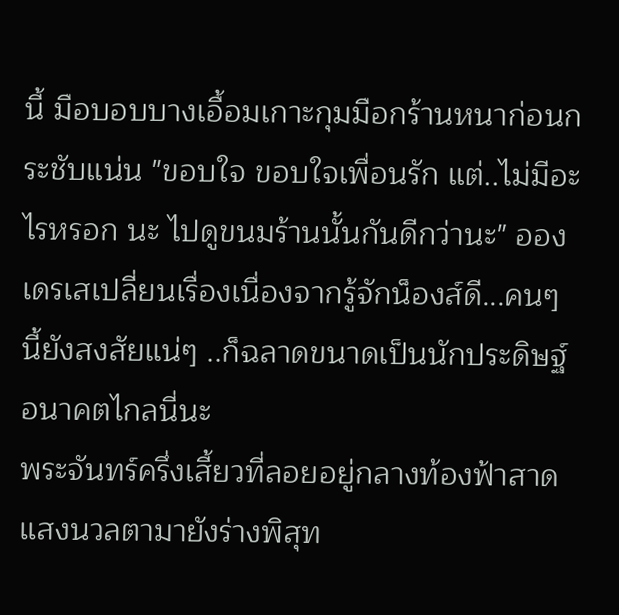นี้ มือบอบบางเอื้อมเกาะกุมมือกร้านหนาก่อนกระชับแน่น "ขอบใจ ขอบใจเพื่อนรัก แต่..ไม่มีอะไรหรอก นะ ไปดูขนมร้านนั้นกันดีกว่านะ" อองเดรเสเปลี่ยนเรื่องเนื่องจากรู้จักน็องส์ดี...คนๆ นี้ยังสงสัยแน่ๆ ..ก็ฉลาดขนาดเป็นนักประดิษฐ์อนาคตไกลนี่นะ
พระจันทร์ครึ่งเสี้ยวที่ลอยอยู่กลางท้องฟ้าสาดแสงนวลตามายังร่างพิสุท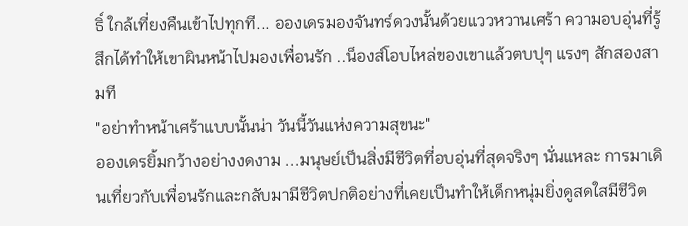ธิ์ ใกล้เที่ยงคืนเข้าไปทุกที... อองเดรมองจันทร์ดวงนั้นด้วยแววหวานเศร้า ความอบอุ่นที่รู้สึกได้ทำให้เขาผินหน้าไปมองเพื่อนรัก ..น็องส์โอบไหล่ของเขาแล้วตบปุๆ แรงๆ สักสองสามที
"อย่าทำหน้าเศร้าแบบนั้นน่า วันนี้วันแห่งความสุขนะ"
อองเดรยิ้มกว้างอย่างงดงาม ...มนุษย์เป็นสิ่งมีชีวิตที่อบอุ่นที่สุดจริงๆ นั่นแหละ การมาเดินเที่ยวกับเพื่อนรักและกลับมามีชีวิตปกติอย่างที่เคยเป็นทำให้เด็กหนุ่มยิ่งดูสดใสมีชีวิต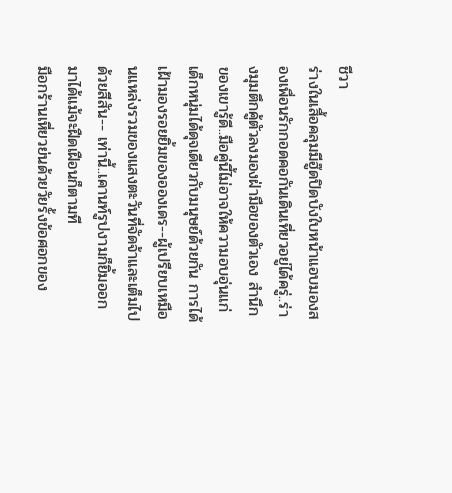ชีวา
ร่างในเสื้อคลุมมีฮู๊ดปิดบังใบหน้าแอบมองสองเพื่อนรักกอดคอกันเดินเที่ยวอยู่ได้ครู่..ร่างมุมตึกคู้ตัวลงมองฝ่ามือของตัวเอง สำนึกของเขารู้ดี..มือคู่นี้ไม่อาจให้ความอบอุ่นแก่เด็กหนุ่มได้ดุจเดียวกับมนุษย์ด้วยกัน การได้เฝ้ามองรอยยิ้มของอองเดร--ผู้เปรียบเหมือนแหล่งรวมของแสงตะวันที่จัดจ้าและเต็มไปด้วยสีสัน-- เท่านี้..เคานท์รูปงามก็ยิ้มออกมาได้แม้จะฝืดเฝือนก็ตามที
มือกร้านเหี่ยวย่นด้วยวัยรั้งข้อศอกของ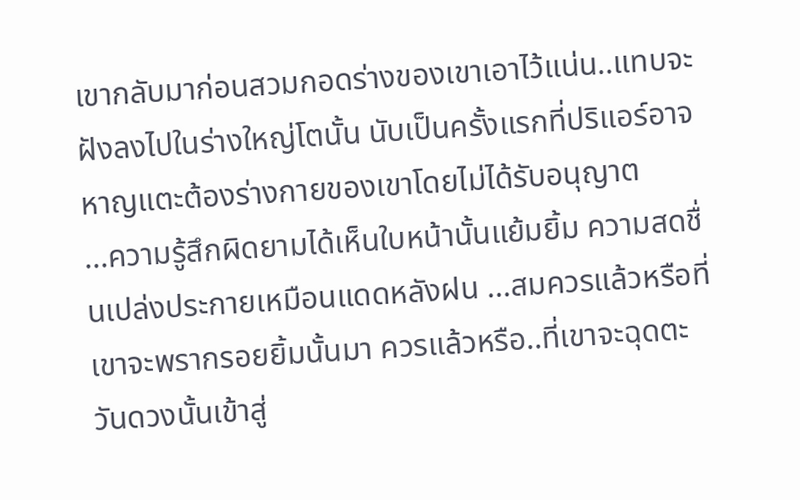เขากลับมาก่อนสวมกอดร่างของเขาเอาไว้แน่น..แทบจะฝังลงไปในร่างใหญ่โตนั้น นับเป็นครั้งแรกที่ปริแอร์อาจหาญแตะต้องร่างกายของเขาโดยไม่ได้รับอนุญาต
...ความรู้สึกผิดยามได้เห็นใบหน้านั้นแย้มยิ้ม ความสดชื่นเปล่งประกายเหมือนแดดหลังฝน ...สมควรแล้วหรือที่เขาจะพรากรอยยิ้มนั้นมา ควรแล้วหรือ..ที่เขาจะฉุดตะวันดวงนั้นเข้าสู่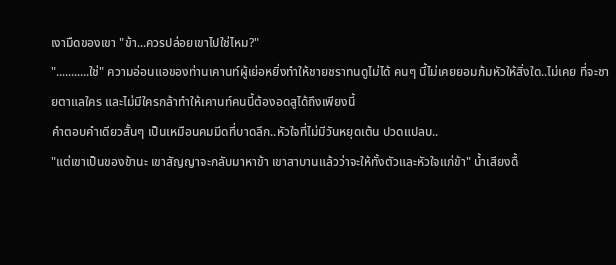เงามืดของเขา "ข้า...ควรปล่อยเขาไปใช่ไหม?"
"...........ใช่" ความอ่อนแอของท่านเคานท์ผู้เย่อหยิ่งทำให้ชายชราทนดูไม่ได้ คนๆ นี้ไม่เคยยอมก้มหัวให้สิ่งใด..ไม่เคย ที่จะชายตาแลใคร และไม่มีใครกล้าทำให้เคานท์คนนี้ต้องอดสูได้ถึงเพียงนี้
คำตอบคำเดียวสั้นๆ เป็นเหมือนคมมีดที่บาดลึก..หัวใจที่ไม่มีวันหยุดเต้น ปวดแปลบ..
"แต่เขาเป็นของข้านะ เขาสัญญาจะกลับมาหาข้า เขาสาบานแล้วว่าจะให้ทั้งตัวและหัวใจแก่ข้า" น้ำเสียงดื้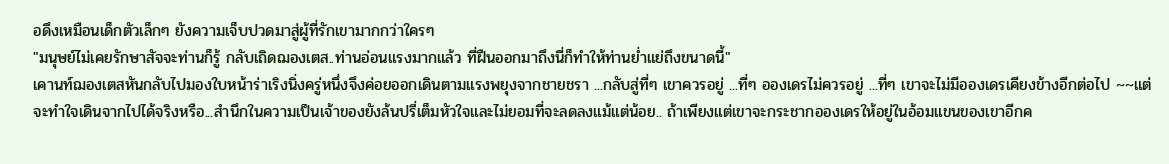อดึงเหมือนเด็กตัวเล็กๆ ยังความเจ็บปวดมาสู่ผู้ที่รักเขามากกว่าใครๆ
"มนุษย์ไม่เคยรักษาสัจจะท่านก็รู้ กลับเถิดฌองเตส..ท่านอ่อนแรงมากแล้ว ที่ฝืนออกมาถึงนี่ก็ทำให้ท่านย่ำแย่ถึงขนาดนี้"
เคานท์ฌองเตสหันกลับไปมองใบหน้าร่าเริงนิ่งครู่หนึ่งจึงค่อยออกเดินตามแรงพยุงจากชายชรา ...กลับสู่ที่ๆ เขาควรอยู่ ...ที่ๆ อองเดรไม่ควรอยู่ ...ที่ๆ เขาจะไม่มีอองเดรเคียงข้างอีกต่อไป ~~แต่จะทำใจเดินจากไปได้จริงหรือ...สำนึกในความเป็นเจ้าของยังล้นปรี่เต็มหัวใจและไม่ยอมที่จะลดลงแม้แต่น้อย.. ถ้าเพียงแต่เขาจะกระชากอองเดรให้อยู่ในอ้อมแขนของเขาอีกค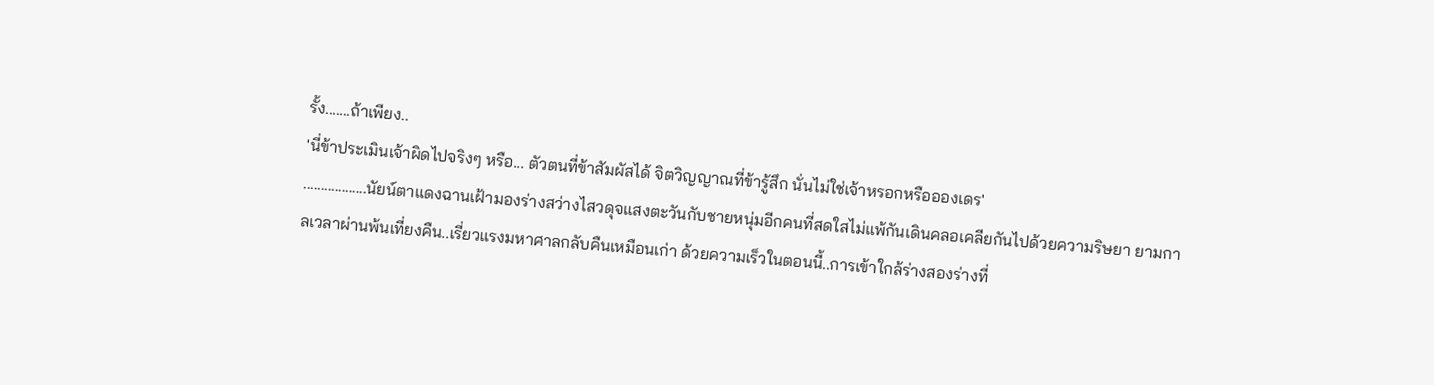รั้ง.......ถ้าเพียง..
'นี่ข้าประเมินเจ้าผิดไปจริงๆ หรือ... ตัวตนที่ข้าสัมผัสได้ จิตวิญญาณที่ข้ารู้สึก นั่นไม่ใช่เจ้าหรอกหรืออองเดร'
..................นัยน์ตาแดงฉานเฝ้ามองร่างสว่างไสวดุจแสงตะวันกับชายหนุ่มอีกคนที่สดใสไม่แพ้กันเดินคลอเคลียกันไปด้วยความริษยา ยามกาลเวลาผ่านพ้นเที่ยงคืน..เรี่ยวแรงมหาศาลกลับคืนเหมือนเก่า ด้วยความเร็วในตอนนี้..การเข้าใกล้ร่างสองร่างที่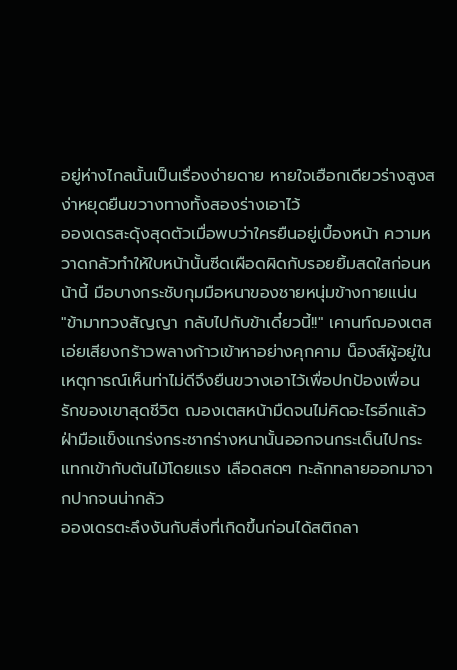อยู่ห่างไกลนั้นเป็นเรื่องง่ายดาย หายใจเฮือกเดียวร่างสูงสง่าหยุดยืนขวางทางทั้งสองร่างเอาไว้
อองเดรสะดุ้งสุดตัวเมื่อพบว่าใครยืนอยู่เบื้องหน้า ความหวาดกลัวทำให้ใบหน้านั้นซีดเผือดผิดกับรอยยิ้มสดใสก่อนหน้านี้ มือบางกระชับกุมมือหนาของชายหนุ่มข้างกายแน่น
"ข้ามาทวงสัญญา กลับไปกับข้าเดี๋ยวนี้!!" เคานท์ฌองเตสเอ่ยเสียงกร้าวพลางก้าวเข้าหาอย่างคุกคาม น็องส์ผู้อยู่ในเหตุการณ์เห็นท่าไม่ดีจึงยืนขวางเอาไว้เพื่อปกป้องเพื่อนรักของเขาสุดชีวิต ฌองเตสหน้ามืดจนไม่คิดอะไรอีกแล้ว ฝ่ามือแข็งแกร่งกระชากร่างหนานั้นออกจนกระเด็นไปกระแทกเข้ากับต้นไม้โดยแรง เลือดสดๆ ทะลักทลายออกมาจากปากจนน่ากลัว
อองเดรตะลึงงันกับสิ่งที่เกิดขึ้นก่อนได้สติถลา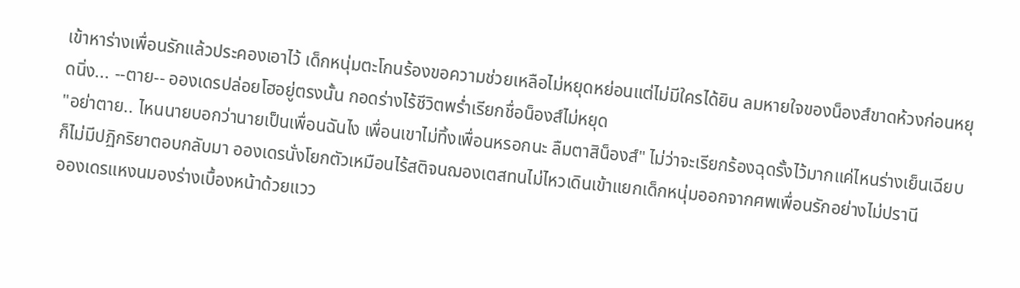เข้าหาร่างเพื่อนรักแล้วประคองเอาไว้ เด็กหนุ่มตะโกนร้องขอความช่วยเหลือไม่หยุดหย่อนแต่ไม่มีใครได้ยิน ลมหายใจของน็องส์ขาดห้วงก่อนหยุดนิ่ง... --ตาย-- อองเดรปล่อยโฮอยู่ตรงนั้น กอดร่างไร้ชีวิตพร่ำเรียกชื่อน็องส์ไม่หยุด
"อย่าตาย.. ไหนนายบอกว่านายเป็นเพื่อนฉันไง เพื่อนเขาไม่ทิ้งเพื่อนหรอกนะ ลืมตาสิน็องส์" ไม่ว่าจะเรียกร้องฉุดรั้งไว้มากแค่ไหนร่างเย็นเฉียบก็ไม่มีปฏิกริยาตอบกลับมา อองเดรนั่งโยกตัวเหมือนไร้สติจนฌองเตสทนไม่ไหวเดินเข้าแยกเด็กหนุ่มออกจากศพเพื่อนรักอย่างไม่ปรานี
อองเดรแหงนมองร่างเบื้องหน้าด้วยแวว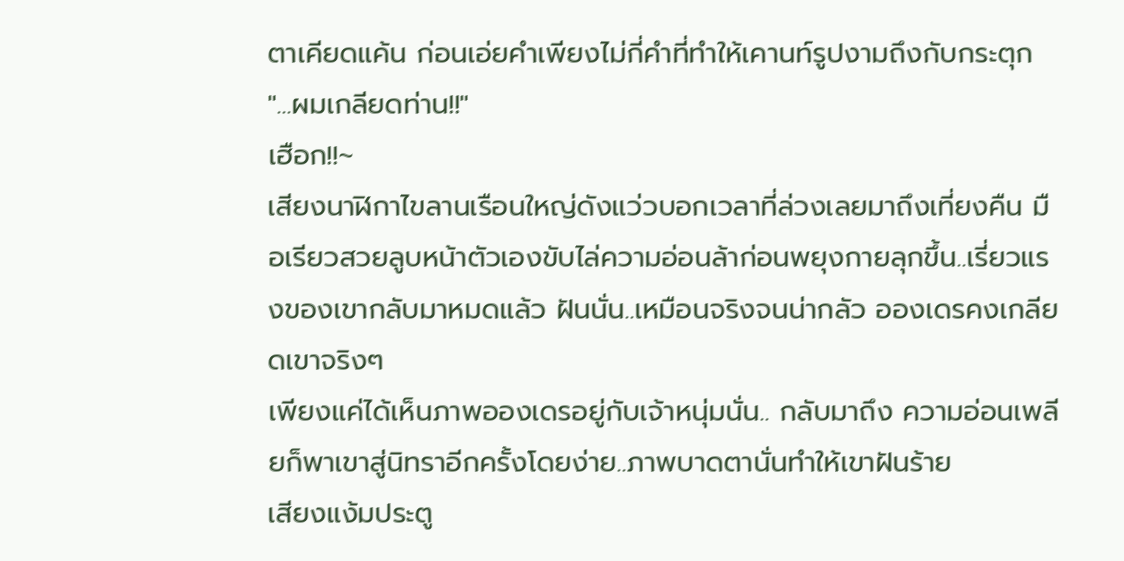ตาเคียดแค้น ก่อนเอ่ยคำเพียงไม่กี่คำที่ทำให้เคานท์รูปงามถึงกับกระตุก "...ผมเกลียดท่าน!!"
เฮือก!!~
เสียงนาฬิกาไขลานเรือนใหญ่ดังแว่วบอกเวลาที่ล่วงเลยมาถึงเที่ยงคืน มือเรียวสวยลูบหน้าตัวเองขับไล่ความอ่อนล้าก่อนพยุงกายลุกขึ้น..เรี่ยวแรงของเขากลับมาหมดแล้ว ฝันนั่น..เหมือนจริงจนน่ากลัว อองเดรคงเกลียดเขาจริงๆ
เพียงแค่ได้เห็นภาพอองเดรอยู่กับเจ้าหนุ่มนั่น.. กลับมาถึง ความอ่อนเพลียก็พาเขาสู่นิทราอีกครั้งโดยง่าย..ภาพบาดตานั่นทำให้เขาฝันร้าย
เสียงแง้มประตู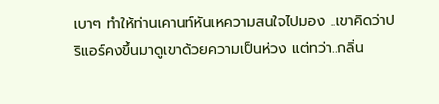เบาๆ ทำให้ท่านเคานท์หันเหความสนใจไปมอง ..เขาคิดว่าปริแอร์คงขึ้นมาดูเขาด้วยความเป็นห่วง แต่ทว่า..กลิ่น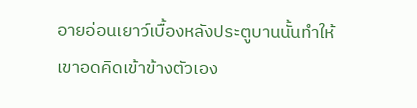อายอ่อนเยาว์เบื้องหลังประตูบานนั้นทำให้เขาอดคิดเข้าข้างตัวเอง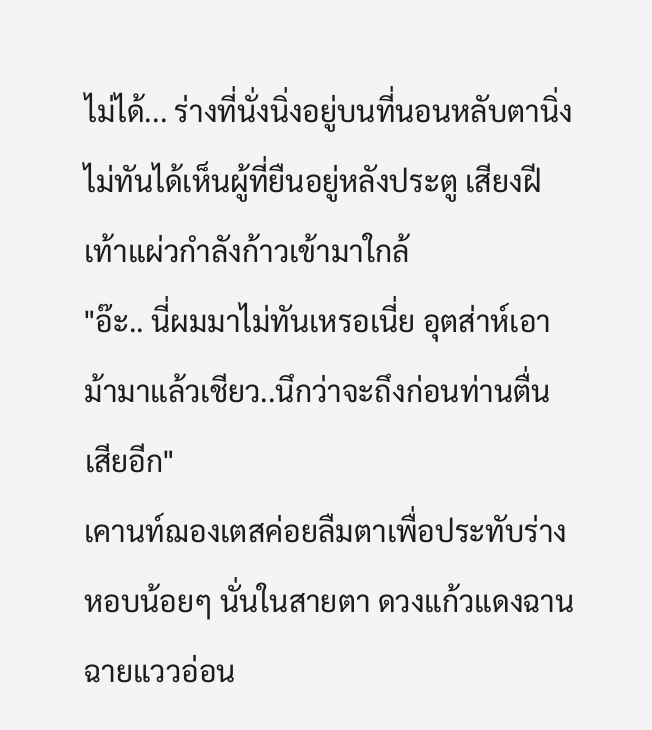ไม่ได้... ร่างที่นั่งนิ่งอยู่บนที่นอนหลับตานิ่งไม่ทันได้เห็นผู้ที่ยืนอยู่หลังประตู เสียงฝีเท้าแผ่วกำลังก้าวเข้ามาใกล้
"อ๊ะ.. นี่ผมมาไม่ทันเหรอเนี่ย อุตส่าห์เอาม้ามาแล้วเชียว..นึกว่าจะถึงก่อนท่านตื่นเสียอีก"
เคานท์ฌองเตสค่อยลืมตาเพื่อประทับร่างหอบน้อยๆ นั่นในสายตา ดวงแก้วแดงฉานฉายแววอ่อน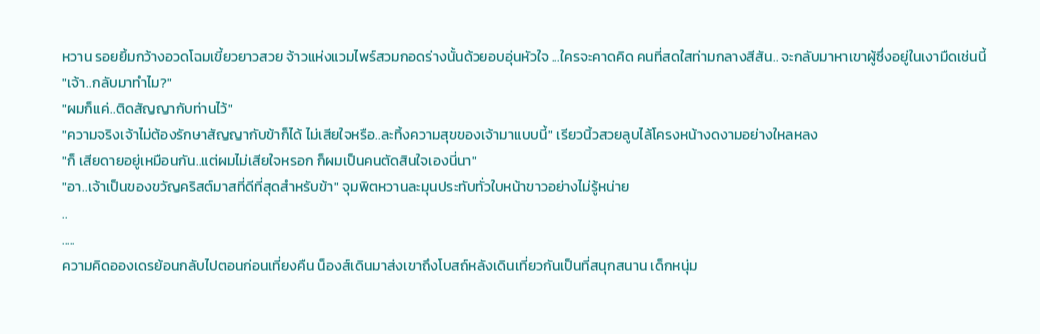หวาน รอยยิ้มกว้างอวดโฉมเขี้ยวยาวสวย จ้าวแห่งแวมไพร์สวมกอดร่างนั้นด้วยอบอุ่นหัวใจ ...ใครจะคาดคิด คนที่สดใสท่ามกลางสีสัน.. จะกลับมาหาเขาผู้ซึ่งอยู่ในเงามืดเช่นนี้
"เจ้า..กลับมาทำไม?"
"ผมก็แค่..ติดสัญญากับท่านไว้"
"ความจริงเจ้าไม่ต้องรักษาสัญญากับข้าก็ได้ ไม่เสียใจหรือ..ละทิ้งความสุขของเจ้ามาแบบนี้" เรียวนิ้วสวยลูบไล้โครงหน้างดงามอย่างใหลหลง
"ก็ เสียดายอยู่เหมือนกัน..แต่ผมไม่เสียใจหรอก ก็ผมเป็นคนตัดสินใจเองนี่นา"
"อา..เจ้าเป็นของขวัญคริสต์มาสที่ดีที่สุดสำหรับข้า" จุมพิตหวานละมุนประทับทั่วใบหน้าขาวอย่างไม่รู้หน่าย
..
.....
ความคิดอองเดรย้อนกลับไปตอนก่อนเที่ยงคืน น็องส์เดินมาส่งเขาถึงโบสถ์หลังเดินเที่ยวกันเป็นที่สนุกสนาน เด็กหนุ่ม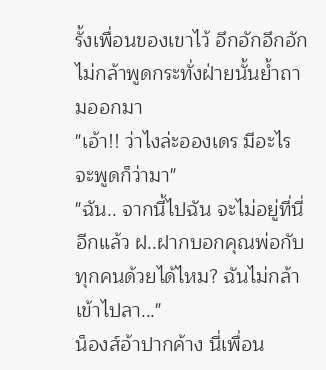รั้งเพื่อนของเขาไว้ อึกอักอึกอักไม่กล้าพูดกระทั่งฝ่ายนั้นย้ำถามออกมา
"เอ้า!! ว่าไงล่ะอองเดร มีอะไรจะพูดก็ว่ามา"
"ฉัน.. จากนี้ไปฉัน จะไม่อยู่ที่นี่อีกแล้ว ฝ..ฝากบอกคุณพ่อกับทุกคนด้วยได้ไหม? ฉันไม่กล้าเข้าไปลา..."
น็องส์อ้าปากค้าง นี่เพื่อน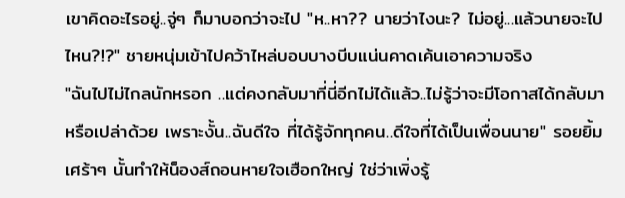เขาคิดอะไรอยู่..จู่ๆ ก็มาบอกว่าจะไป "ห..หา?? นายว่าไงนะ? ไม่อยู่...แล้วนายจะไปไหน?!?" ชายหนุ่มเข้าไปคว้าไหล่บอบบางบีบแน่นคาดเค้นเอาความจริง
"ฉันไปไม่ไกลนักหรอก ..แต่คงกลับมาที่นี่อีกไม่ได้แล้ว..ไม่รู้ว่าจะมีโอกาสได้กลับมาหรือเปล่าด้วย เพราะงั้น..ฉันดีใจ ที่ได้รู้จักทุกคน..ดีใจที่ได้เป็นเพื่อนนาย" รอยยิ้มเศร้าๆ นั้นทำให้น็องส์ถอนหายใจเฮือกใหญ่ ใช่ว่าเพิ่งรู้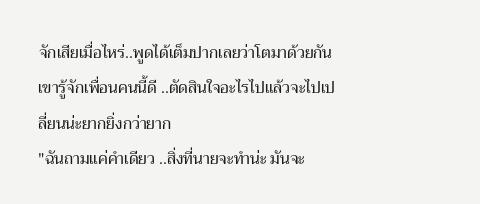จักเสียเมื่อไหร่..พูดได้เต็มปากเลยว่าโตมาด้วยกัน เขารู้จักเพื่อนคนนี้ดี ..ตัดสินใจอะไรไปแล้วจะไปเปลี่ยนน่ะยากยิ่งกว่ายาก
"ฉันถามแค่คำเดียว ..สิ่งที่นายจะทำน่ะ มันจะ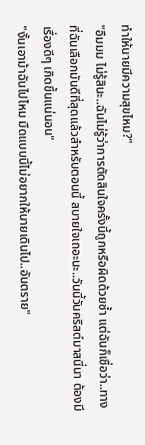ทำให้นายมีความสุขไหม?"
"อืมมม ไม่รู้สินะ..ฉันไม่รู้ว่าการตัดสินใจครั้งนี้ถูกหรือผิดด้วยซ้ำ แต่ฉันก็เชื่อว่า..ทางที่ฉันเลือกมันดีที่สุดแล้วสำหรับตอนนี้ สบายใจเถอะนะ..วันนี้วันคริสต์มาสนี่นา ต้องมีเรื่องดีๆ เกิดขึ้นแน่นอน"
"งั้นเอาม้าฉันไปไหม มืดแบบนี้ไม่อยากให้นายเดินไป..อันตราย"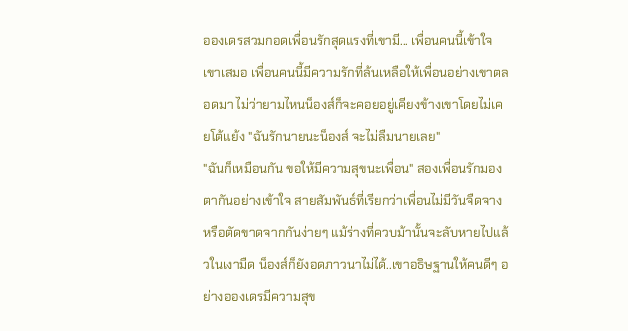อองเดรสวมกอดเพื่อนรักสุดแรงที่เขามี... เพื่อนคนนี้เข้าใจเขาเสมอ เพื่อนคนนี้มีความรักที่ล้นเหลือให้เพื่อนอย่างเขาตลอดมา ไม่ว่ายามไหนน็องส์ก็จะคอยอยู่เคียงข้างเขาโดยไม่เคยโต้แย้ง "ฉันรักนายนะน็องส์ จะไม่ลืมนายเลย"
"ฉันก็เหมือนกัน ขอให้มีความสุขนะเพื่อน" สองเพื่อนรักมองตากันอย่างเข้าใจ สายสัมพันธ์ที่เรียกว่าเพื่อนไม่มีวันจืดจางหรือตัดขาดจากกันง่ายๆ แม้ร่างที่ควบม้านั้นจะลับหายไปแล้วในเงามืด น็องส์ก็ยังอดภาวนาไม่ได้..เขาอธิษฐานให้คนดีๆ อย่างอองเดรมีความสุข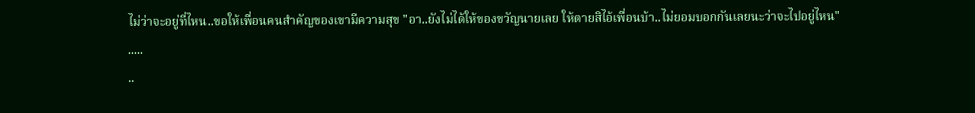ไม่ว่าจะอยู่ที่ไหน..ขอให้เพื่อนคนสำคัญของเขามีความสุข "อา..ยังไม่ได้ให้ของขวัญนายเลย ให้ตายสิไอ้เพื่อนบ้า..ไม่ยอมบอกกันเลยนะว่าจะไปอยู่ไหน"
.....
..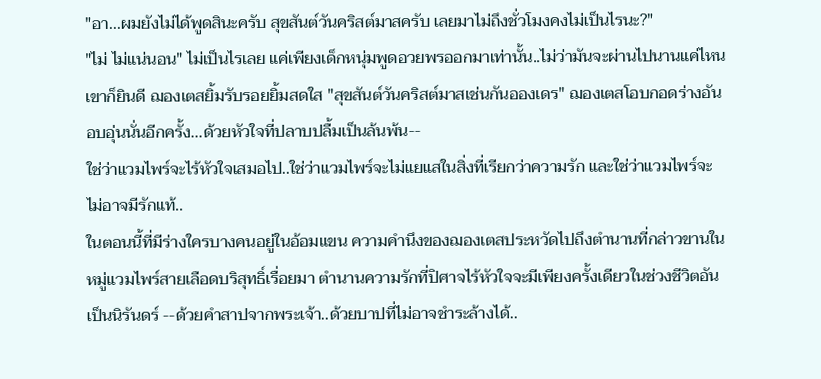"อา...ผมยังไม่ได้พูดสินะครับ สุขสันต์วันคริสต์มาสครับ เลยมาไม่ถึงชั่วโมงคงไม่เป็นไรนะ?"
"ไม่ ไม่แน่นอน" ไม่เป็นไรเลย แค่เพียงเด็กหนุ่มพูดอวยพรออกมาเท่านั้น..ไม่ว่ามันจะผ่านไปนานแค่ไหนเขาก็ยินดี ฌองเตสยิ้มรับรอยยิ้มสดใส "สุขสันต์วันคริสต์มาสเช่นกันอองเดร" ฌองเตสโอบกอดร่างอันอบอุ่นนั่นอีกครั้ง...ด้วยหัวใจที่ปลาบปลื้มเป็นล้นพ้น--
ใช่ว่าแวมไพร์จะไร้หัวใจเสมอไป..ใช่ว่าแวมไพร์จะไม่แยแสในสิ่งที่เรียกว่าความรัก และใช่ว่าแวมไพร์จะไม่อาจมีรักแท้..
ในตอนนี้ที่มีร่างใครบางคนอยู่ในอ้อมแขน ความคำนึงของฌองเตสประหวัดไปถึงตำนานที่กล่าวขานในหมู่แวมไพร์สายเลือดบริสุทธิ์เรื่อยมา ตำนานความรักที่ปิศาจไร้หัวใจจะมีเพียงครั้งเดียวในช่วงชีวิตอันเป็นนิรันดร์ --ด้วยคำสาปจากพระเจ้า..ด้วยบาปที่ไม่อาจชำระล้างได้..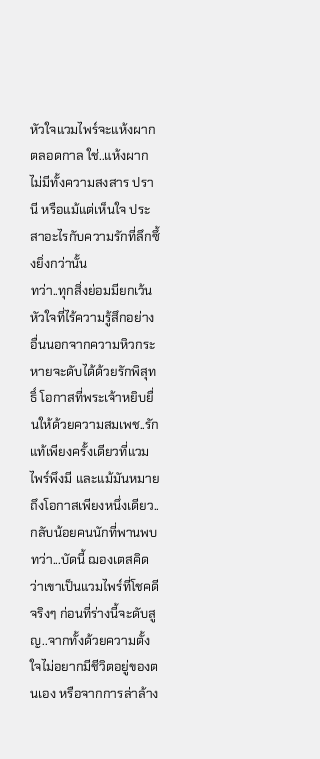หัวใจแวมไพร์จะแห้งผากตลอดกาล ใช่..แห้งผาก ไม่มีทั้งความสงสาร ปรานี หรือแม้แต่เห็นใจ ประสาอะไรกับความรักที่ลึกซึ้งยิ่งกว่านั้น
ทว่า..ทุกสิ่งย่อมมียกเว้น หัวใจที่ไร้ความรู้สึกอย่างอื่นนอกจากความหิวกระหายจะดับได้ด้วยรักพิสุทธิ์ โอกาสที่พระเจ้าหยิบยื่นให้ด้วยความสมเพช..รักแท้เพียงครั้งเดียวที่แวมไพร์พึงมี และแม้มันหมายถึงโอกาสเพียงหนึ่งเดียว..กลับน้อยคนนักที่พานพบ
ทว่า...บัดนี้ ฌองเตสคิดว่าเขาเป็นแวมไพร์ที่โชคดีจริงๆ ก่อนที่ร่างนี้จะดับสูญ..จากทั้งด้วยความตั้งใจไม่อยากมีชีวิตอยู่ของตนเอง หรือจากการล่าล้าง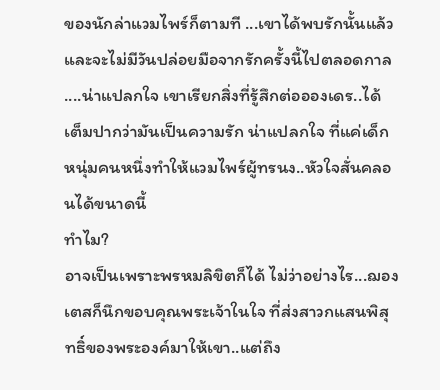ของนักล่าแวมไพร์ก็ตามที ...เขาได้พบรักนั้นแล้ว และจะไม่มีวันปล่อยมือจากรักครั้งนี้ไปตลอดกาล
....น่าแปลกใจ เขาเรียกสิ่งที่รู้สึกต่ออองเดร..ได้เต็มปากว่ามันเป็นความรัก น่าแปลกใจ ที่แค่เด็กหนุ่มคนหนึ่งทำให้แวมไพร์ผู้ทรนง..หัวใจสั่นคลอนได้ขนาดนี้
ทำไม?
อาจเป็นเพราะพรหมลิขิตก็ได้ ไม่ว่าอย่างไร...ฌองเตสก็นึกขอบคุณพระเจ้าในใจ ที่ส่งสาวกแสนพิสุทธิ์ของพระองค์มาให้เขา..แต่ถึง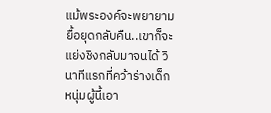แม้พระองค์จะพยายามยื้อยุดกลับคืน..เขาก็จะแย่งชิงกลับมาจนได้ วินาทีแรกที่คว้าร่างเด็กหนุ่มผู้นี้เอา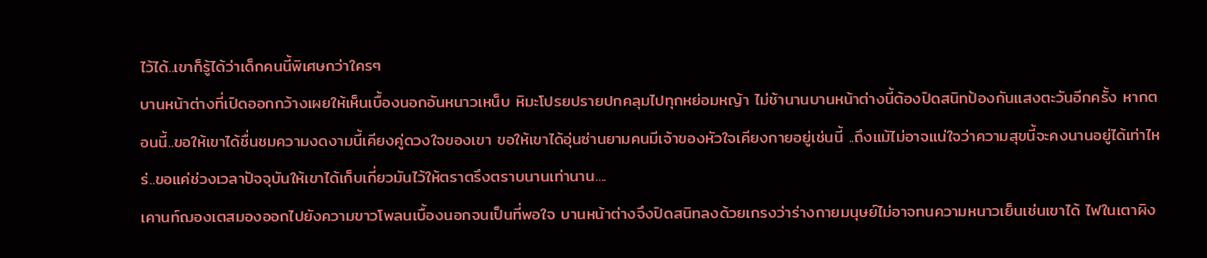ไว้ได้..เขาก็รู้ได้ว่าเด็กคนนี้พิเศษกว่าใครๆ
บานหน้าต่างที่เปิดออกกว้างเผยให้เห็นเบื้องนอกอันหนาวเหน็บ หิมะโปรยปรายปกคลุมไปทุกหย่อมหญ้า ไม่ช้านานบานหน้าต่างนี้ต้องปิดสนิทป้องกันแสงตะวันอีกครั้ง หากตอนนี้..ขอให้เขาได้ชื่นชมความงดงามนี้เคียงคู่ดวงใจของเขา ขอให้เขาได้อุ่นซ่านยามคนมีเจ้าของหัวใจเคียงกายอยู่เช่นนี้ ..ถึงแม้ไม่อาจแน่ใจว่าความสุขนี้จะคงนานอยู่ได้เท่าไหร่..ขอแค่ช่วงเวลาปัจจุบันให้เขาได้เก็บเกี่ยวมันไว้ให้ตราตรึงตราบนานเท่านาน....
เคานท์ฌองเตสมองออกไปยังความขาวโพลนเบื้องนอกจนเป็นที่พอใจ บานหน้าต่างจึงปิดสนิทลงด้วยเกรงว่าร่างกายมนุษย์ไม่อาจทนความหนาวเย็นเช่นเขาได้ ไฟในเตาผิง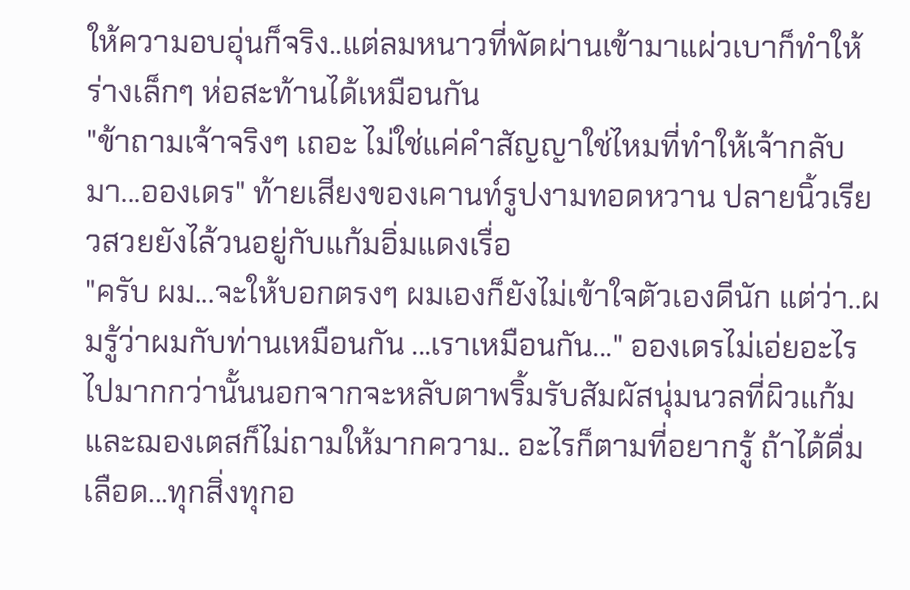ให้ความอบอุ่นก็จริง..แต่ลมหนาวที่พัดผ่านเข้ามาแผ่วเบาก็ทำให้ร่างเล็กๆ ห่อสะท้านได้เหมือนกัน
"ข้าถามเจ้าจริงๆ เถอะ ไม่ใช่แค่คำสัญญาใช่ไหมที่ทำให้เจ้ากลับมา...อองเดร" ท้ายเสียงของเคานท์รูปงามทอดหวาน ปลายนิ้วเรียวสวยยังไล้วนอยู่กับแก้มอิ่มแดงเรื่อ
"ครับ ผม...จะให้บอกตรงๆ ผมเองก็ยังไม่เข้าใจตัวเองดีนัก แต่ว่า..ผมรู้ว่าผมกับท่านเหมือนกัน ...เราเหมือนกัน..." อองเดรไม่เอ่ยอะไรไปมากกว่านั้นนอกจากจะหลับตาพริ้มรับสัมผัสนุ่มนวลที่ผิวแก้ม และฌองเตสก็ไม่ถามให้มากความ.. อะไรก็ตามที่อยากรู้ ถ้าได้ดื่มเลือด...ทุกสิ่งทุกอ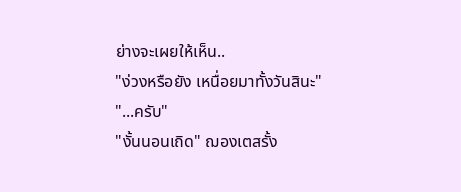ย่างจะเผยให้เห็น..
"ง่วงหรือยัง เหนื่อยมาทั้งวันสินะ"
"...ครับ"
"งั้นนอนเถิด" ฌองเตสรั้ง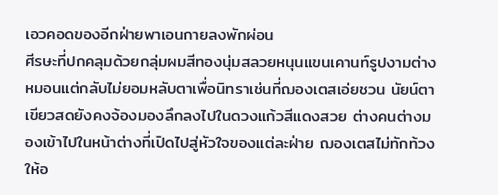เอวคอดของอีกฝ่ายพาเอนกายลงพักผ่อน
ศีรษะที่ปกคลุมด้วยกลุ่มผมสีทองนุ่มสลวยหนุนแขนเคานท์รูปงามต่างหมอนแต่กลับไม่ยอมหลับตาเพื่อนิทราเช่นที่ฌองเตสเอ่ยชวน นัยน์ตาเขียวสดยังคงจ้องมองลึกลงไปในดวงแก้วสีแดงสวย ต่างคนต่างมองเข้าไปในหน้าต่างที่เปิดไปสู่หัวใจของแต่ละฝ่าย ฌองเตสไม่ทักท้วงให้อ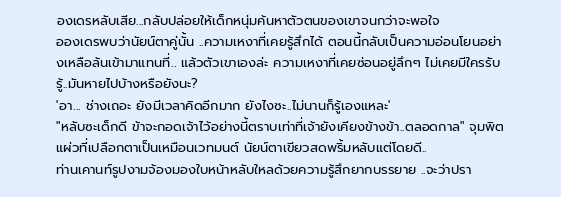องเดรหลับเสีย...กลับปล่อยให้เด็กหนุ่มค้นหาตัวตนของเขาจนกว่าจะพอใจ
อองเดรพบว่านัยน์ตาคู่นั้น ..ความเหงาที่เคยรู้สึกได้ ตอนนี้กลับเป็นความอ่อนโยนอย่างเหลือล้นเข้ามาแทนที่.. แล้วตัวเขาเองล่ะ ความเหงาที่เคยซ่อนอยู่ลึกๆ ไม่เคยมีใครรับรู้..มันหายไปบ้างหรือยังนะ?
'อา... ช่างเถอะ ยังมีเวลาคิดอีกมาก ยังไงซะ..ไม่นานก็รู้เองแหละ'
"หลับซะเด็กดี ข้าจะกอดเจ้าไว้อย่างนี้ตราบเท่าที่เจ้ายังเคียงข้างข้า..ตลอดกาล" จุมพิตแผ่วที่เปลือกตาเป็นเหมือนเวทมนต์ นัยน์ตาเขียวสดพริ้มหลับแต่โดยดี..
ท่านเคานท์รูปงามจ้องมองใบหน้าหลับใหลด้วยความรู้สึกยากบรรยาย ..จะว่าปรา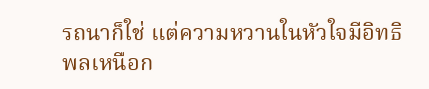รถนาก็ใช่ แต่ความหวานในหัวใจมีอิทธิพลเหนือก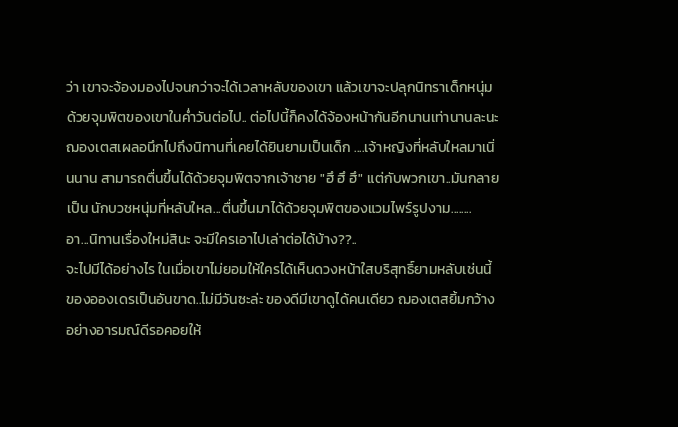ว่า เขาจะจ้องมองไปจนกว่าจะได้เวลาหลับของเขา แล้วเขาจะปลุกนิทราเด็กหนุ่มด้วยจุมพิตของเขาในค่ำวันต่อไป.. ต่อไปนี้ก็คงได้จ้องหน้ากันอีกนานเท่านานละนะ
ฌองเตสเผลอนึกไปถึงนิทานที่เคยได้ยินยามเป็นเด็ก ....เจ้าหญิงที่หลับใหลมาเนิ่นนาน สามารถตื่นขึ้นได้ด้วยจุมพิตจากเจ้าชาย "ฮึ ฮึ ฮึ" แต่กับพวกเขา..มันกลายเป็น นักบวชหนุ่มที่หลับใหล...ตื่นขึ้นมาได้ด้วยจุมพิตของแวมไพร์รูปงาม........
อา...นิทานเรื่องใหม่สินะ จะมีใครเอาไปเล่าต่อได้บ้าง??..
จะไปมีได้อย่างไร ในเมื่อเขาไม่ยอมให้ใครได้เห็นดวงหน้าใสบริสุทธิ์ยามหลับเช่นนี้ของอองเดรเป็นอันขาด..ไม่มีวันซะล่ะ ของดีมีเขาดูได้คนเดียว ฌองเตสยิ้มกว้างอย่างอารมณ์ดีรอคอยให้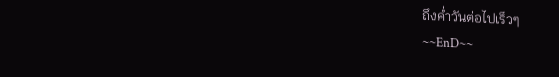ถึงค่ำวันต่อไปเร็วๆ
~~EnD~~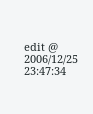edit @ 2006/12/25 23:47:34